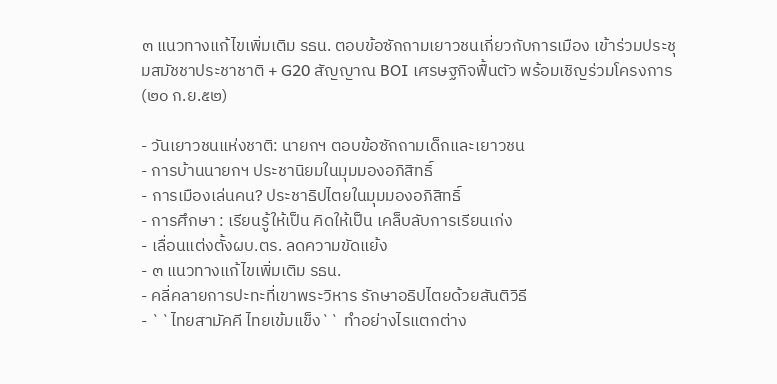๓ แนวทางแก้ไขเพิ่มเติม รธน. ตอบข้อซักถามเยาวชนเกี่ยวกับการเมือง เข้าร่วมประชุมสมัชชาประชาชาติ + G20 สัญญาณ BOI เศรษฐกิจฟื้นตัว พร้อมเชิญร่วมโครงการ (๒๐ ก.ย.๕๒)

- วันเยาวชนแห่งชาติ: นายกฯ ตอบข้อซักถามเด็กและเยาวชน
- การบ้านนายกฯ ประชานิยมในมุมมองอภิสิทธิ์
- การเมืองเล่นคน? ประชาธิปไตยในมุมมองอภิสิทธิ์
- การศึกษา : เรียนรู้ให้เป็น คิดให้เป็น เคล็บลับการเรียนเก่ง
- เลื่อนแต่งตั้งผบ.ตร. ลดความขัดแย้ง
- ๓ แนวทางแก้ไขเพิ่มเติม รธน.
- คลี่คลายการปะทะที่เขาพระวิหาร รักษาอธิปไตยด้วยสันติวิธี
- ``ไทยสามัคคี ไทยเข้มแข็ง`` ทำอย่างไรแตกต่าง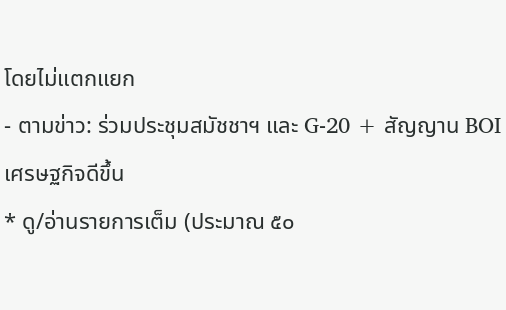โดยไม่แตกแยก
- ตามข่าว: ร่วมประชุมสมัชชาฯ และ G-20 + สัญญาน BOI เศรษฐกิจดีขึ้น
* ดู/อ่านรายการเต็ม (ประมาณ ๕๐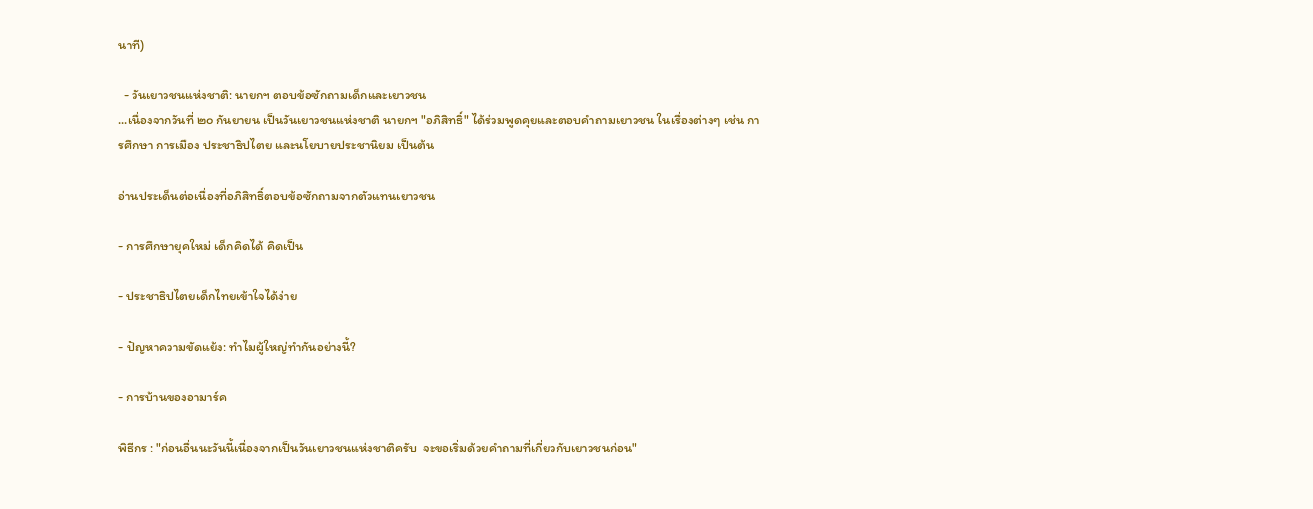นาที)

  - วันเยาวชนแห่งชาติ: นายกฯ ตอบข้อซักถามเด็กและเยาวชน
...เนื่องจากวันที่ ๒๐ กันยายน เป็นวันเยาวชนแห่งชาติ นายกฯ "อภิสิทธิ์" ได้ร่วมพูดคุยและตอบคำถามเยาวชน ในเรื่องต่างๆ เช่น การศึกษา การเมือง ประชาธิปไตย และนโยบายประชานิยม เป็นต้น

อ่านประเด็นต่อเนื่องที่อภิสิทธิ์ตอบข้อซักถามจากตัวแทนเยาวชน

- การศึกษายุคใหม่ เด็กคิดได้ คิดเป็น

- ประชาธิปไตยเด็กไทยเข้าใจได้ง่าย

- ปัญหาความขัดแย้ง: ทำไมผู้ใหญ่ทำกันอย่างนี้?

- การบ้านของอามาร์ค

พิธีกร : "ก่อนอื่นนะวันนี้เนื่องจากเป็นวันเยาวชนแห่งชาติครับ  จะขอเริ่มด้วยคำถามที่เกี่ยวกับเยาวชนก่อน"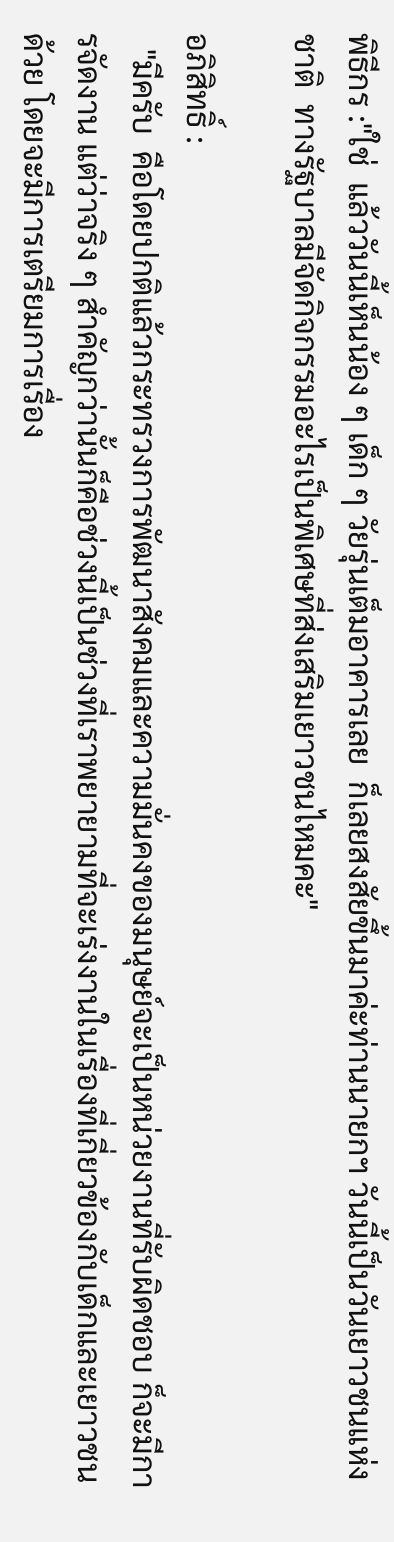พิธีกร :"ใช่  แล้ววันนี้เห็นน้อง ๆ เด็ก ๆ วัยรุ่นเต็มอาคารเลย  ก็เลยสงสัยขึ้นมาค่ะท่านนายกฯ วันนี้เป็นวันเยาวชนแห่งชาติ  ทางรัฐบาลมีจัดกิจกรรมอะไรเป็นพิเศษที่ส่งเสริมเยาวชนไหมคะ"

อภิสิทธิ์ :
  "มีครับ  คือโดยปกติแล้วกระทรวงการพัฒนาสังคมและความมั่นคงของมนุษย์จะเป็นหน่วยงานที่รับผิดชอบ ก็จะมีการจัดงาน แต่ว่าจริง ๆ สำคัญกว่านั้นก็คือช่วงนี้เป็นช่วงที่เราพยายามที่จะเร่งงานในเรื่องที่เกี่ยวข้องกับเด็กและเยาวชนด้วย โดยจะมีการเตรียมการเรื่อง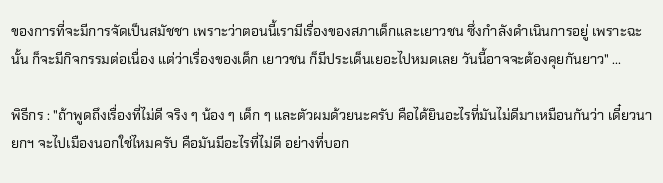ของการที่จะมีการจัดเป็นสมัชชา เพราะว่าตอนนี้เรามีเรื่องของสภาเด็กและเยาวชน ซึ่งกำลังดำเนินการอยู่ เพราะฉะนั้น ก็จะมีกิจกรรมต่อเนื่อง แต่ว่าเรื่องของเด็ก เยาวชน ก็มีประเด็นเยอะไปหมดเลย วันนี้อาจจะต้องคุยกันยาว" ...

พิธีกร : "ถ้าพูดถึงเรื่องที่ไม่ดี จริง ๆ น้อง ๆ เด็ก ๆ และตัวผมด้วยนะครับ คือได้ยินอะไรที่มันไม่ดีมาเหมือนกันว่า เดี๋ยวนายกฯ จะไปเมืองนอกใช่ไหมครับ คือมันมีอะไรที่ไม่ดี อย่างที่บอก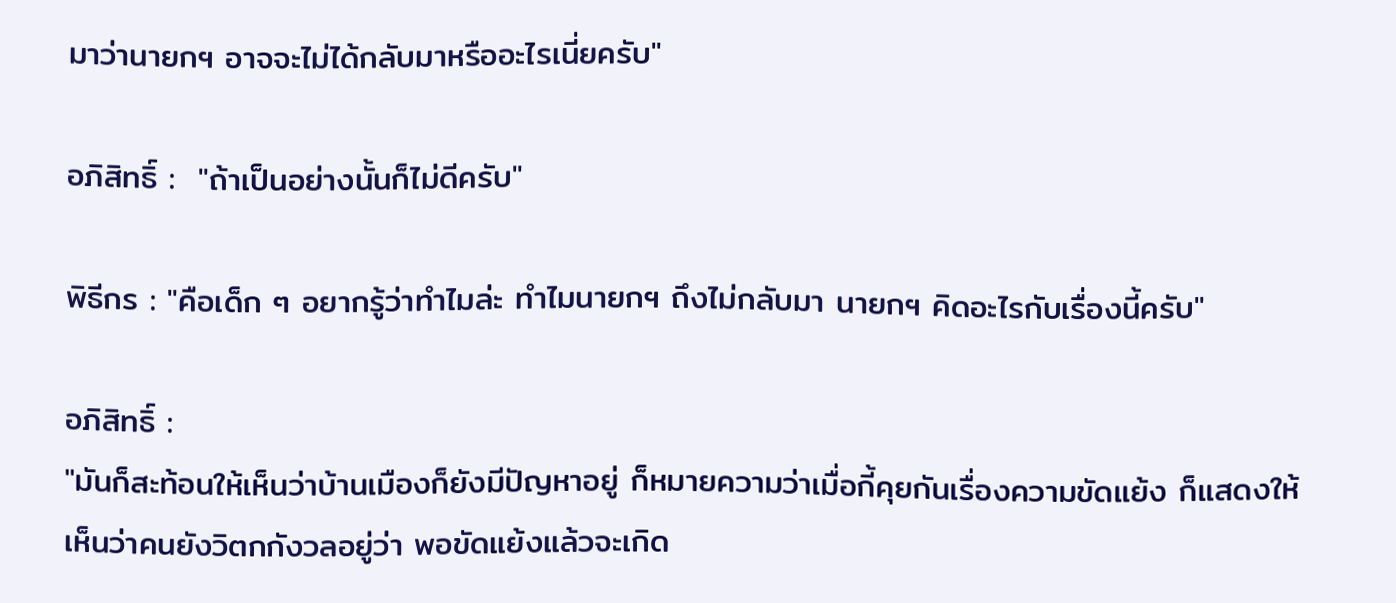มาว่านายกฯ อาจจะไม่ได้กลับมาหรืออะไรเนี่ยครับ"

อภิสิทธิ์ :  "ถ้าเป็นอย่างนั้นก็ไม่ดีครับ"

พิธีกร : "คือเด็ก ๆ อยากรู้ว่าทำไมล่ะ ทำไมนายกฯ ถึงไม่กลับมา นายกฯ คิดอะไรกับเรื่องนี้ครับ"

อภิสิทธิ์ :
"มันก็สะท้อนให้เห็นว่าบ้านเมืองก็ยังมีปัญหาอยู่ ก็หมายความว่าเมื่อกี้คุยกันเรื่องความขัดแย้ง ก็แสดงให้เห็นว่าคนยังวิตกกังวลอยู่ว่า พอขัดแย้งแล้วจะเกิด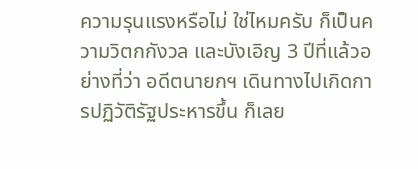ความรุนแรงหรือไม่ ใช่ไหมครับ ก็เป็นความวิตกกังวล และบังเอิญ 3 ปีที่แล้วอย่างที่ว่า อดีตนายกฯ เดินทางไปเกิดการปฏิวัติรัฐประหารขึ้น ก็เลย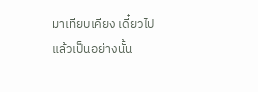มาเทียบเคียง เดี๋ยวไปแล้วเป็นอย่างนั้น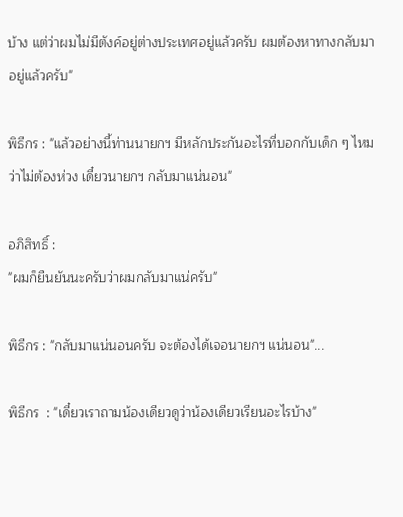บ้าง แต่ว่าผมไม่มีตังค์อยู่ต่างประเทศอยู่แล้วครับ ผมต้องหาทางกลับมาอยู่แล้วครับ"

พิธีกร : "แล้วอย่างนี้ท่านนายกฯ มีหลักประกันอะไรที่บอกกับเด็ก ๆ ไหมว่าไม่ต้องห่วง เดี๋ยวนายกฯ กลับมาแน่นอน"

อภิสิทธิ์ :
"ผมก็ยืนยันนะครับว่าผมกลับมาแน่ครับ"

พิธีกร : "กลับมาแน่นอนครับ จะต้องได้เจอนายกฯ แน่นอน"...

พิธีกร  : "เดี๋ยวเราถามน้องเดียวดูว่าน้องเดียวเรียนอะไรบ้าง"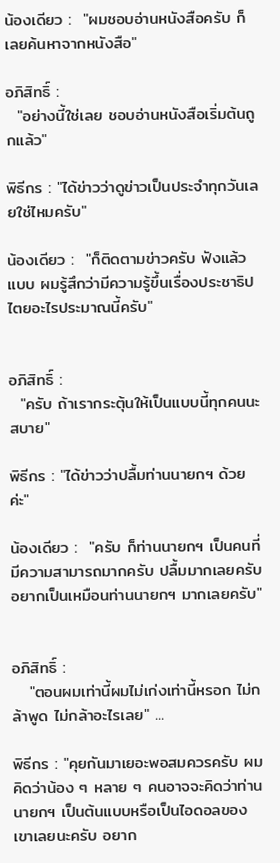น้องเดียว :  "ผมชอบอ่านหนังสือครับ ก็เลยค้นหาจากหนังสือ"

อภิสิทธิ์ :
  "อย่างนี้ใช่เลย ชอบอ่านหนังสือเริ่มต้นถูกแล้ว"

พิธีกร : "ได้ข่าวว่าดูข่าวเป็นประจำทุกวันเลยใช่ไหมครับ"

น้องเดียว :  "ก็ติดตามข่าวครับ ฟังแล้วแบบ ผมรู้สึกว่ามีความรู้ขึ้นเรื่องประชาธิปไตยอะไรประมาณนี้ครับ"


อภิสิทธิ์ :
  "ครับ ถ้าเรากระตุ้นให้เป็นแบบนี้ทุกคนนะสบาย"

พิธีกร : "ได้ข่าวว่าปลื้มท่านนายกฯ ด้วยค่ะ"

น้องเดียว :  "ครับ ก็ท่านนายกฯ เป็นคนที่มีความสามารถมากครับ ปลื้มมากเลยครับ อยากเป็นเหมือนท่านนายกฯ มากเลยครับ"


อภิสิทธิ์ :
   "ตอนผมเท่านี้ผมไม่เก่งเท่านี้หรอก ไม่กล้าพูด ไม่กล้าอะไรเลย" ...

พิธีกร : "คุยกันมาเยอะพอสมควรครับ ผมคิดว่าน้อง ๆ หลาย ๆ คนอาจจะคิดว่าท่านนายกฯ เป็นต้นแบบหรือเป็นไอดอลของเขาเลยนะครับ อยาก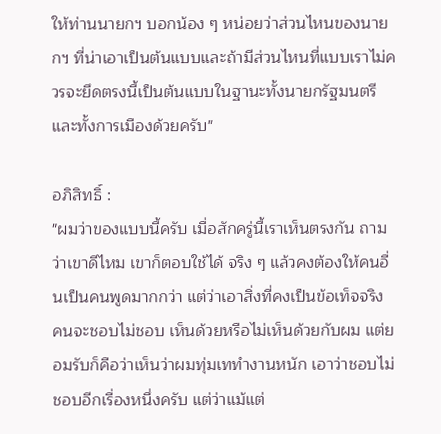ให้ท่านนายกฯ บอกน้อง ๆ หน่อยว่าส่วนไหนของนายกฯ ที่น่าเอาเป็นต้นแบบและถ้ามีส่วนไหนที่แบบเราไม่ควรจะยึดตรงนี้เป็นต้นแบบในฐานะทั้งนายกรัฐมนตรีและทั้งการเมืองด้วยครับ"

อภิสิทธิ์ :
"ผมว่าของแบบนี้ครับ เมื่อสักครู่นี้เราเห็นตรงกัน ถามว่าเขาดีไหม เขาก็ตอบใช้ได้ จริง ๆ แล้วคงต้องให้คนอื่นเป็นคนพูดมากกว่า แต่ว่าเอาสิ่งที่คงเป็นข้อเท็จจริง คนจะชอบไม่ชอบ เห็นด้วยหรือไม่เห็นด้วยกับผม แต่ยอมรับก็คือว่าเห็นว่าผมทุ่มเททำงานหนัก เอาว่าชอบไม่ชอบอีกเรื่องหนึ่งครับ แต่ว่าแม้แต่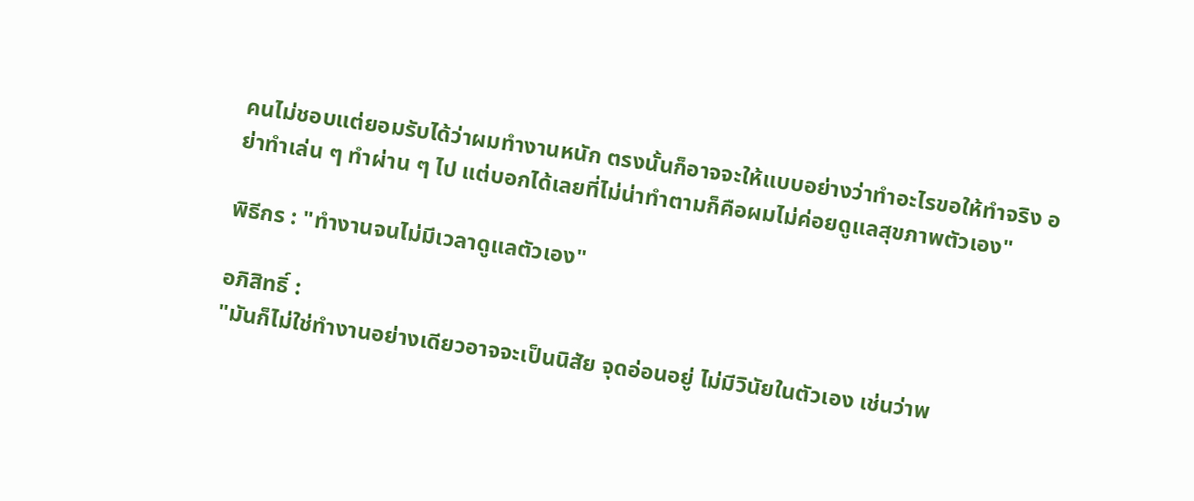คนไม่ชอบแต่ยอมรับได้ว่าผมทำงานหนัก ตรงนั้นก็อาจจะให้แบบอย่างว่าทำอะไรขอให้ทำจริง อย่าทำเล่น ๆ ทำผ่าน ๆ ไป แต่บอกได้เลยที่ไม่น่าทำตามก็คือผมไม่ค่อยดูแลสุขภาพตัวเอง"

พิธีกร : "ทำงานจนไม่มีเวลาดูแลตัวเอง"

อภิสิทธิ์ :
"มันก็ไม่ใช่ทำงานอย่างเดียวอาจจะเป็นนิสัย จุดอ่อนอยู่ ไม่มีวินัยในตัวเอง เช่นว่าพ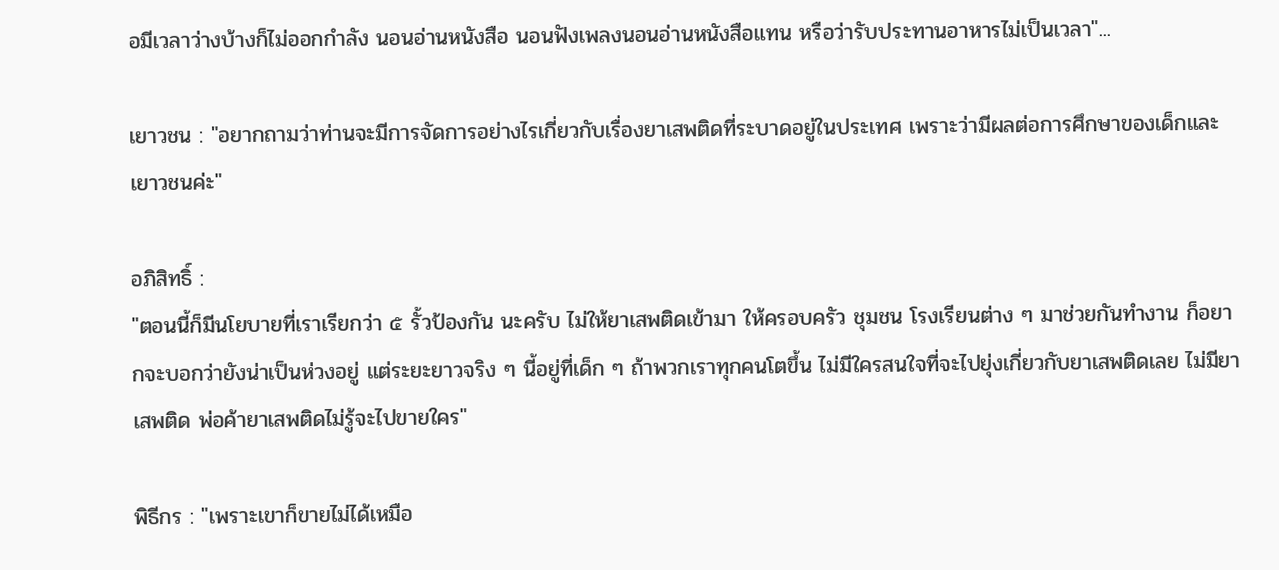อมีเวลาว่างบ้างก็ไม่ออกกำลัง นอนอ่านหนังสือ นอนฟังเพลงนอนอ่านหนังสือแทน หรือว่ารับประทานอาหารไม่เป็นเวลา"...

เยาวชน : "อยากถามว่าท่านจะมีการจัดการอย่างไรเกี่ยวกับเรื่องยาเสพติดที่ระบาดอยู่ในประเทศ เพราะว่ามีผลต่อการศึกษาของเด็กและเยาวชนค่ะ"

อภิสิทธิ์ :
"ตอนนี้ก็มีนโยบายที่เราเรียกว่า ๕ รั้วป้องกัน นะครับ ไม่ให้ยาเสพติดเข้ามา ให้ครอบครัว ชุมชน โรงเรียนต่าง ๆ มาช่วยกันทำงาน ก็อยากจะบอกว่ายังน่าเป็นห่วงอยู่ แต่ระยะยาวจริง ๆ นี้อยู่ที่เด็ก ๆ ถ้าพวกเราทุกคนโตขึ้น ไม่มีใครสนใจที่จะไปยุ่งเกี่ยวกับยาเสพติดเลย ไม่มียาเสพติด พ่อค้ายาเสพติดไม่รู้จะไปขายใคร"

พิธีกร : "เพราะเขาก็ขายไม่ได้เหมือ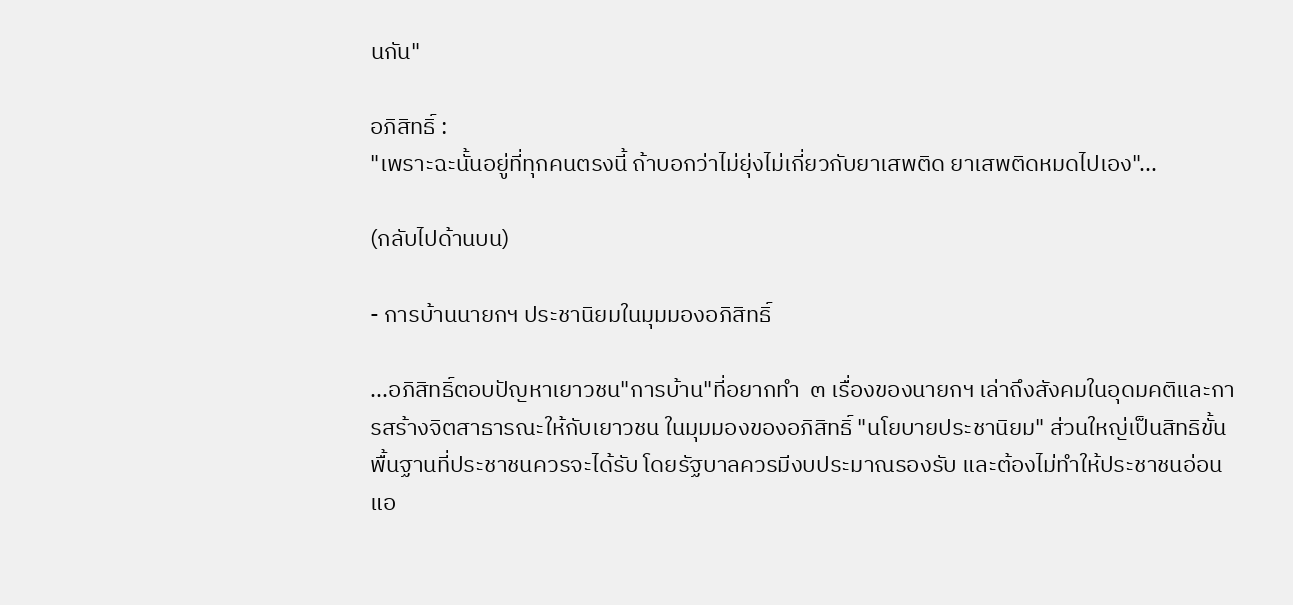นกัน"

อภิสิทธิ์ :
"เพราะฉะนั้นอยู่ที่ทุกคนตรงนี้ ถ้าบอกว่าไม่ยุ่งไม่เกี่ยวกับยาเสพติด ยาเสพติดหมดไปเอง"...

(กลับไปด้านบน)

- การบ้านนายกฯ ประชานิยมในมุมมองอภิสิทธิ์

...อภิสิทธิ์ตอบปัญหาเยาวชน"การบ้าน"ที่อยากทำ  ๓ เรื่องของนายกฯ เล่าถึงสังคมในอุดมคติและการสร้างจิตสาธารณะให้กับเยาวชน ในมุมมองของอภิสิทธิ์ "นโยบายประชานิยม" ส่วนใหญ่เป็นสิทธิขั้นพื้นฐานที่ประชาชนควรจะได้รับ โดยรัฐบาลควรมีงบประมาณรองรับ และต้องไม่ทำให้ประชาชนอ่อนแอ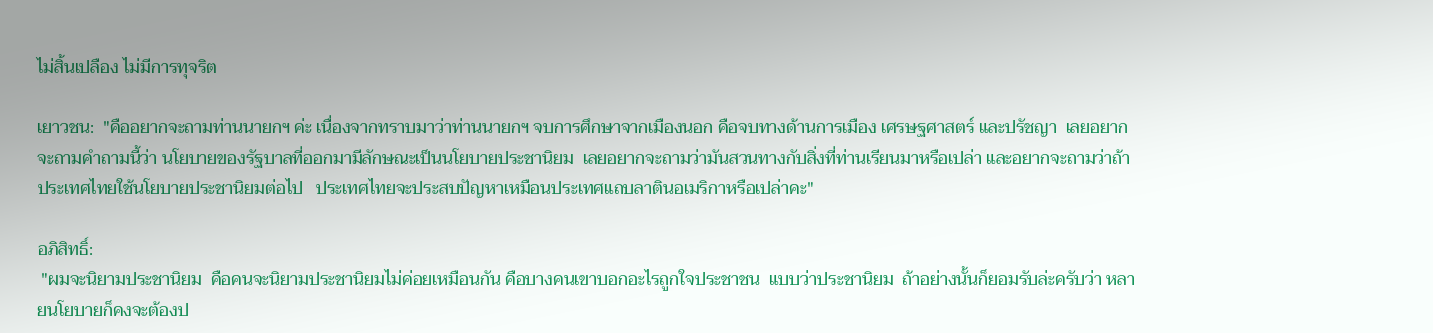ไม่สิ้นเปลือง ไม่มีการทุจริต

เยาวชน:  "คืออยากจะถามท่านนายกฯ ค่ะ เนื่องจากทราบมาว่าท่านนายกฯ จบการศึกษาจากเมืองนอก คือจบทางด้านการเมือง เศรษฐศาสตร์ และปรัชญา  เลยอยากจะถามคำถามนี้ว่า นโยบายของรัฐบาลที่ออกมามีลักษณะเป็นนโยบายประชานิยม  เลยอยากจะถามว่ามันสวนทางกับสิ่งที่ท่านเรียนมาหรือเปล่า และอยากจะถามว่าถ้าประเทศไทยใช้นโยบายประชานิยมต่อไป   ประเทศไทยจะประสบปัญหาเหมือนประเทศแถบลาตินอเมริกาหรือเปล่าคะ"

อภิสิทธิ์:
 "ผมจะนิยามประชานิยม  คือคนจะนิยามประชานิยมไม่ค่อยเหมือนกัน คือบางคนเขาบอกอะไรถูกใจประชาชน  แบบว่าประชานิยม  ถ้าอย่างนั้นก็ยอมรับล่ะครับว่า หลายนโยบายก็คงจะต้องป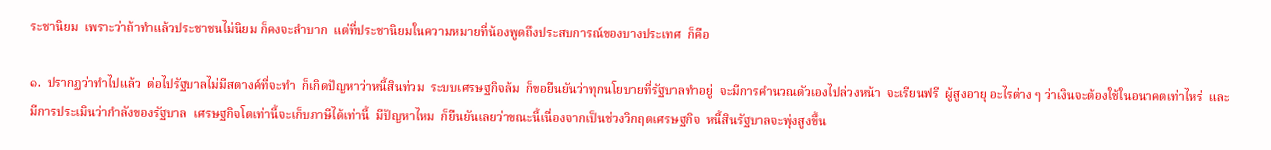ระชานิยม  เพราะว่าถ้าทำแล้วประชาชนไม่นิยม ก็คงจะลำบาก  แต่ที่ประชานิยมในความหมายที่น้องพูดถึงประสบการณ์ของบางประเทศ  ก็คือ

๑.  ปรากฏว่าทำไปแล้ว  ต่อไปรัฐบาลไม่มีสตางค์ที่จะทำ  ก็เกิดปัญหาว่าหนี้สินท่วม  ระบบเศรษฐกิจล้ม  ก็ขอยืนยันว่าทุกนโยบายที่รัฐบาลทำอยู่  จะมีการคำนวณตัวเองไปล่วงหน้า  จะเรียนฟรี  ผู้สูงอายุ อะไรต่าง ๆ ว่าเงินจะต้องใช้ในอนาคตเท่าไหร่  และมีการประเมินว่ากำลังของรัฐบาล  เศรษฐกิจโตเท่านี้จะเก็บภาษีได้เท่านี้  มีปัญหาไหม  ก็ยืนยันเลยว่าขณะนี้เนื่องจากเป็นช่วงวิกฤตเศรษฐกิจ  หนี้สินรัฐบาลจะพุ่งสูงขึ้น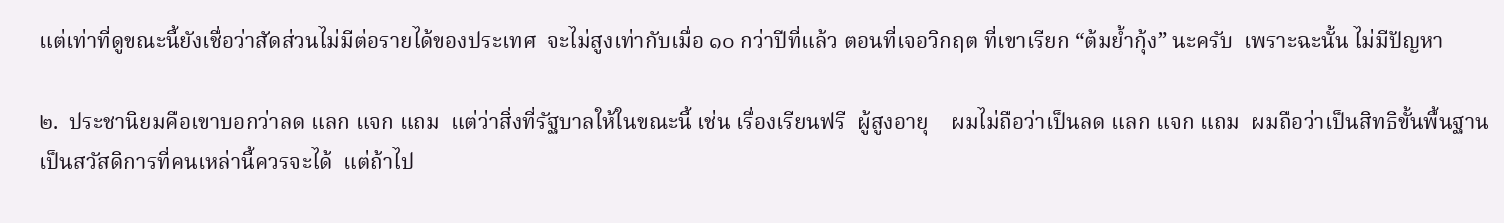แต่เท่าที่ดูขณะนี้ยังเชื่อว่าสัดส่วนไม่มีต่อรายได้ของประเทศ  จะไม่สูงเท่ากับเมื่อ ๑๐ กว่าปีที่แล้ว ตอนที่เจอวิกฤต ที่เขาเรียก “ต้มย้ำกุ้ง” นะครับ  เพราะฉะนั้น ไม่มีปัญหา

๒.  ประชานิยมคือเขาบอกว่าลด แลก แจก แถม  แต่ว่าสิ่งที่รัฐบาลให้ในขณะนี้ เช่น เรื่องเรียนฟรี  ผู้สูงอายุ    ผมไม่ถือว่าเป็นลด แลก แจก แถม  ผมถือว่าเป็นสิทธิขั้นพื้นฐาน เป็นสวัสดิการที่คนเหล่านี้ควรจะได้  แต่ถ้าไป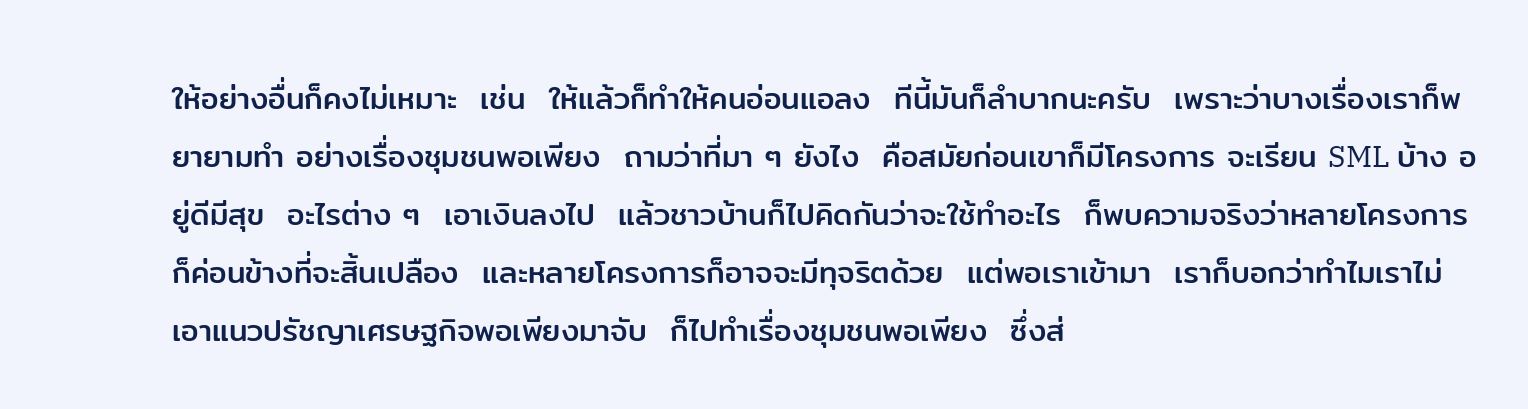ให้อย่างอื่นก็คงไม่เหมาะ  เช่น  ให้แล้วก็ทำให้คนอ่อนแอลง  ทีนี้มันก็ลำบากนะครับ  เพราะว่าบางเรื่องเราก็พยายามทำ อย่างเรื่องชุมชนพอเพียง  ถามว่าที่มา ๆ ยังไง  คือสมัยก่อนเขาก็มีโครงการ จะเรียน SML บ้าง อยู่ดีมีสุข  อะไรต่าง ๆ  เอาเงินลงไป  แล้วชาวบ้านก็ไปคิดกันว่าจะใช้ทำอะไร  ก็พบความจริงว่าหลายโครงการก็ค่อนข้างที่จะสิ้นเปลือง  และหลายโครงการก็อาจจะมีทุจริตด้วย  แต่พอเราเข้ามา  เราก็บอกว่าทำไมเราไม่เอาแนวปรัชญาเศรษฐกิจพอเพียงมาจับ  ก็ไปทำเรื่องชุมชนพอเพียง  ซึ่งส่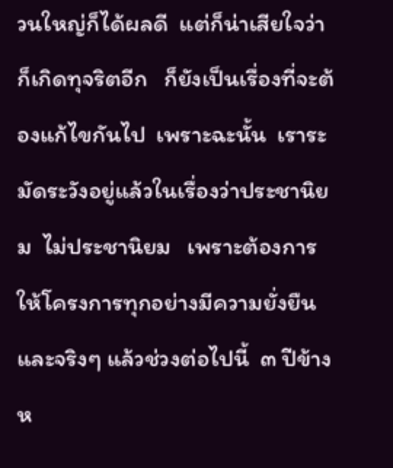วนใหญ่ก็ได้ผลดี  แต่ก็น่าเสียใจว่าก็เกิดทุจริตอีก   ก็ยังเป็นเรื่องที่จะต้องแก้ไขกันไป  เพราะฉะนั้น  เราระมัดระวังอยู่แล้วในเรื่องว่าประชานิยม  ไม่ประชานิยม   เพราะต้องการให้โครงการทุกอย่างมีความยั่งยืน  และจริงๆ แล้วช่วงต่อไปนี้  ๓ ปีข้างห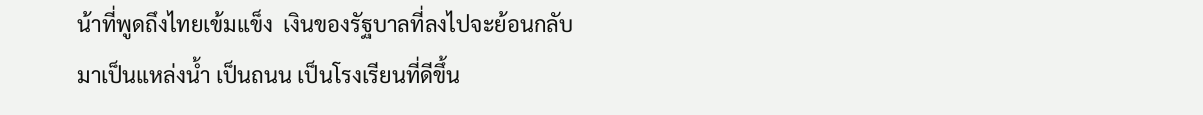น้าที่พูดถึงไทยเข้มแข็ง  เงินของรัฐบาลที่ลงไปจะย้อนกลับมาเป็นแหล่งน้ำ เป็นถนน เป็นโรงเรียนที่ดีขึ้น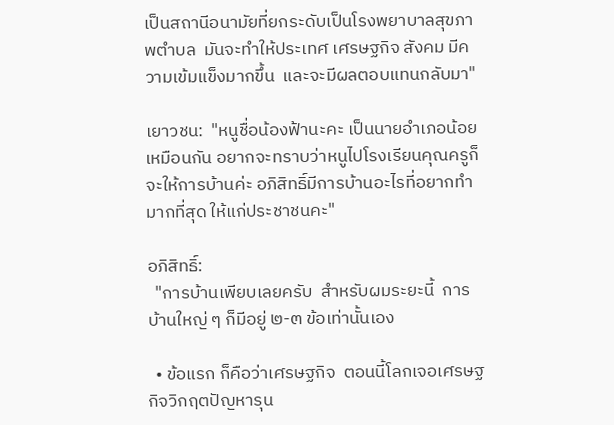เป็นสถานีอนามัยที่ยกระดับเป็นโรงพยาบาลสุขภาพตำบล  มันจะทำให้ประเทศ เศรษฐกิจ สังคม มีความเข้มแข็งมากขึ้น  และจะมีผลตอบแทนกลับมา"

เยาวชน:  "หนูชื่อน้องฟ้านะคะ เป็นนายอำเภอน้อยเหมือนกัน อยากจะทราบว่าหนูไปโรงเรียนคุณครูก็จะให้การบ้านค่ะ อภิสิทธิ์มีการบ้านอะไรที่อยากทำมากที่สุด ให้แก่ประชาชนคะ"

อภิสิทธิ์:
  "การบ้านเพียบเลยครับ  สำหรับผมระยะนี้  การบ้านใหญ่ ๆ ก็มีอยู่ ๒-๓ ข้อเท่านั้นเอง

  • ข้อแรก ก็คือว่าเศรษฐกิจ  ตอนนี้โลกเจอเศรษฐกิจวิกฤตปัญหารุน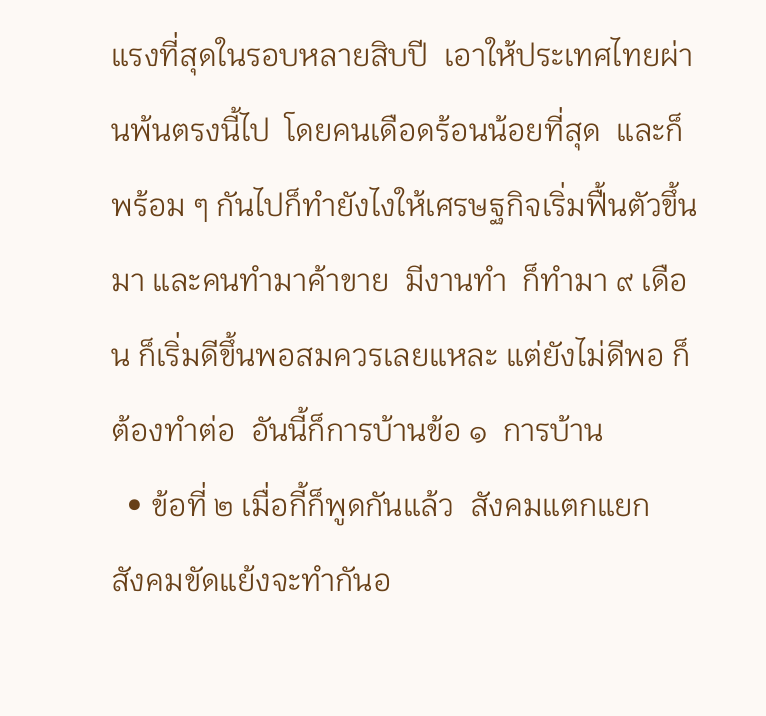แรงที่สุดในรอบหลายสิบปี  เอาให้ประเทศไทยผ่านพ้นตรงนี้ไป  โดยคนเดือดร้อนน้อยที่สุด  และก็พร้อม ๆ กันไปก็ทำยังไงให้เศรษฐกิจเริ่มฟื้นตัวขึ้นมา และคนทำมาค้าขาย  มีงานทำ  ก็ทำมา ๙ เดือน ก็เริ่มดีขึ้นพอสมควรเลยแหละ แต่ยังไม่ดีพอ ก็ต้องทำต่อ  อันนี้ก็การบ้านข้อ ๑  การบ้าน
  • ข้อที่ ๒ เมื่อกี้ก็พูดกันแล้ว  สังคมแตกแยก  สังคมขัดแย้งจะทำกันอ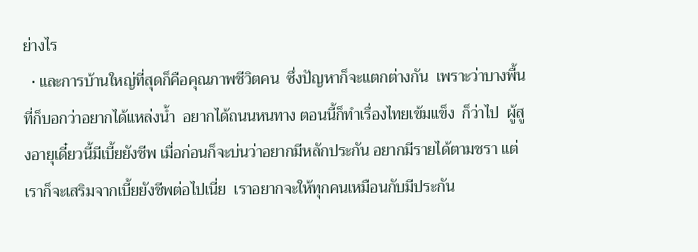ย่างไร
  • และการบ้านใหญ่ที่สุดก็คือคุณภาพชีวิตคน  ซึ่งปัญหาก็จะแตกต่างกัน  เพราะว่าบางพื้นที่ก็บอกว่าอยากได้แหล่งน้ำ  อยากได้ถนนหนทาง ตอนนี้ก็ทำเรื่องไทยเข้มแข็ง  ก็ว่าไป  ผู้สูงอายุเดี๋ยวนี้มีเบี้ยยังชีพ เมื่อก่อนก็จะบ่นว่าอยากมีหลักประกัน อยากมีรายได้ตามชรา แต่เราก็จะเสริมจากเบี้ยยังชีพต่อไปเนี่ย  เราอยากจะให้ทุกคนเหมือนกับมีประกัน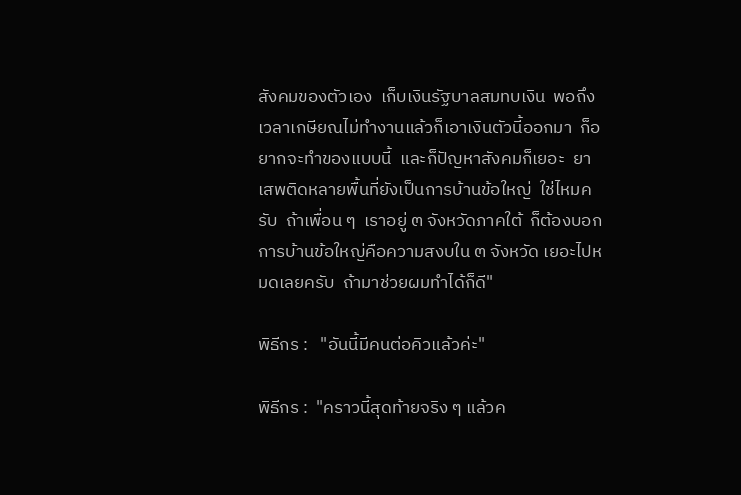สังคมของตัวเอง  เก็บเงินรัฐบาลสมทบเงิน  พอถึงเวลาเกษียณไม่ทำงานแล้วก็เอาเงินตัวนี้ออกมา  ก็อยากจะทำของแบบนี้  และก็ปัญหาสังคมก็เยอะ  ยาเสพติดหลายพื้นที่ยังเป็นการบ้านข้อใหญ่  ใช่ไหมครับ  ถ้าเพื่อน ๆ  เราอยู่ ๓ จังหวัดภาคใต้  ก็ต้องบอกการบ้านข้อใหญ่คือความสงบใน ๓ จังหวัด เยอะไปหมดเลยครับ  ถ้ามาช่วยผมทำได้ก็ดี"

พิธีกร :   "อันนี้มีคนต่อคิวแล้วค่ะ"

พิธีกร :  "คราวนี้สุดท้ายจริง ๆ แล้วค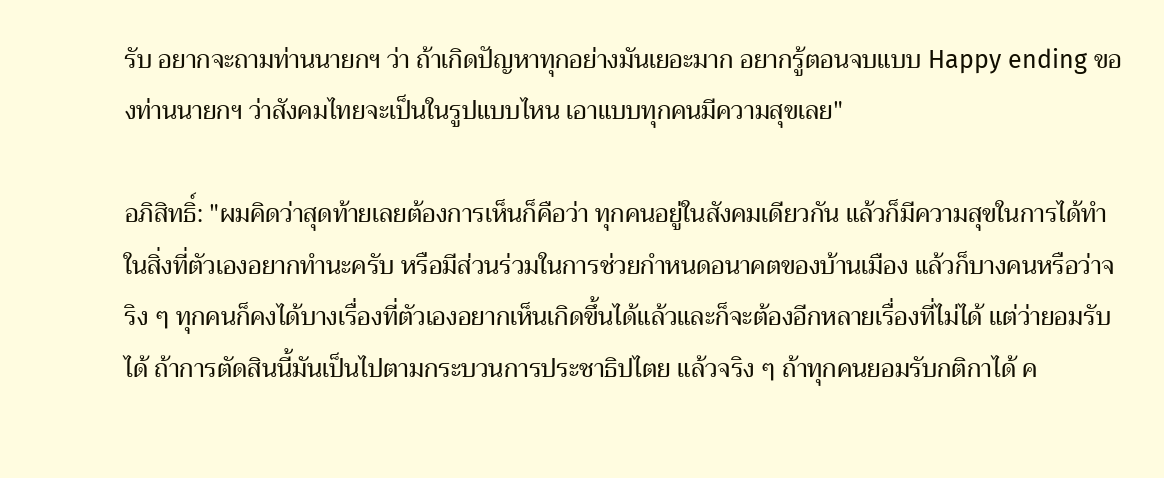รับ อยากจะถามท่านนายกฯ ว่า ถ้าเกิดปัญหาทุกอย่างมันเยอะมาก อยากรู้ตอนจบแบบ Happy ending ของท่านนายกฯ ว่าสังคมไทยจะเป็นในรูปแบบไหน เอาแบบทุกคนมีความสุขเลย"

อภิสิทธิ์: "ผมคิดว่าสุดท้ายเลยต้องการเห็นก็คือว่า ทุกคนอยู่ในสังคมเดียวกัน แล้วก็มีความสุขในการได้ทำในสิ่งที่ตัวเองอยากทำนะครับ หรือมีส่วนร่วมในการช่วยกำหนดอนาคตของบ้านเมือง แล้วก็บางคนหรือว่าจริง ๆ ทุกคนก็คงได้บางเรื่องที่ตัวเองอยากเห็นเกิดขึ้นได้แล้วและก็จะต้องอีกหลายเรื่องที่ไม่ได้ แต่ว่ายอมรับได้ ถ้าการตัดสินนี้มันเป็นไปตามกระบวนการประชาธิปไตย แล้วจริง ๆ ถ้าทุกคนยอมรับกติกาได้ ค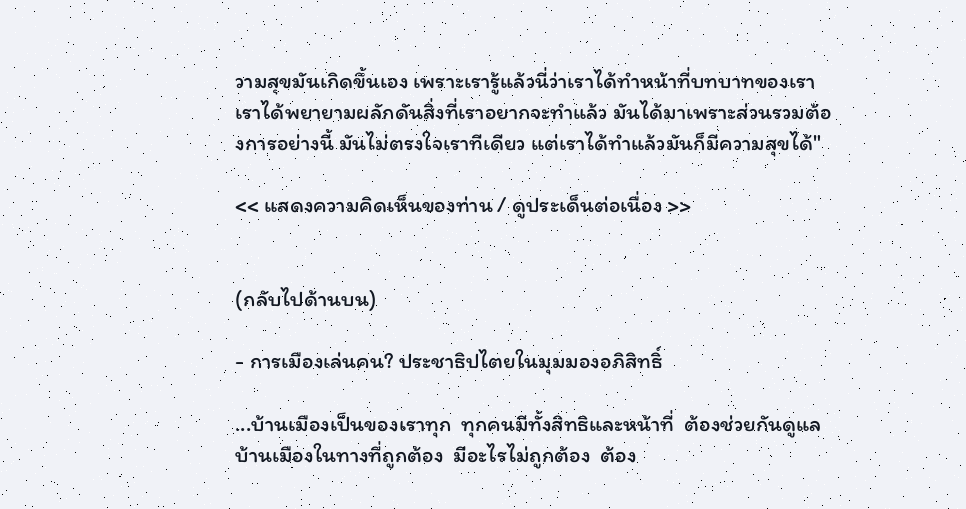วามสุขมันเกิดขึ้นเอง เพราะเรารู้แล้วนี่ว่าเราได้ทำหน้าที่บทบาทของเรา เราได้พยายามผลักดันสิ่งที่เราอยากจะทำแล้ว มันได้มาเพราะส่วนรวมต้องการอย่างนี้ มันไม่ตรงใจเราทีเดียว แต่เราได้ทำแล้วมันก็มีความสุขได้"

<< แสดงความคิดเห็นของท่าน / ดูประเด็นต่อเนื่อง >>


(กลับไปด้านบน)

- การเมืองเล่นคน? ประชาธิปไตยในมุมมองอภิสิทธิ์

...บ้านเมืองเป็นของเราทุก  ทุกคนมีทั้งสิทธิและหน้าที่  ต้องช่วยกันดูแลบ้านเมืองในทางที่ถูกต้อง  มีอะไรไม่ถูกต้อง  ต้อง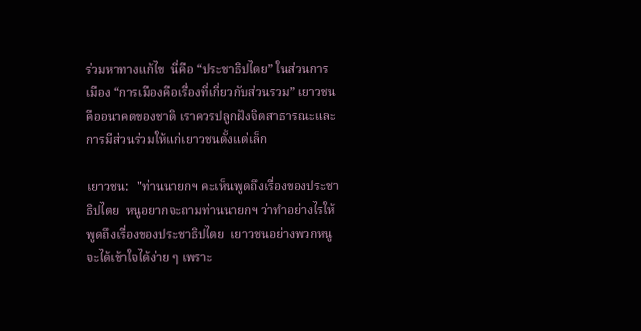ร่วมหาทางแก้ไข  นี่คือ “ประชาธิปไตย” ในส่วนการเมือง “การเมืองคือเรื่องที่เกี่ยวกับส่วนรวม” เยาวชนคืออนาคตของชาติ เราควรปลูกฝังจิตสาธารณะและการมีส่วนร่วมให้แก่เยาวชนตั้งแต่เล็ก

เยาวชน:   "ท่านนายกฯ คะเห็นพูดถึงเรื่องของประชาธิปไตย  หนูอยากจะถามท่านนายกฯ ว่าทำอย่างไรให้พูดถึงเรื่องของประชาธิปไตย  เยาวชนอย่างพวกหนูจะได้เข้าใจได้ง่าย ๆ เพราะ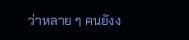ว่าหลาย ๆ คนยังง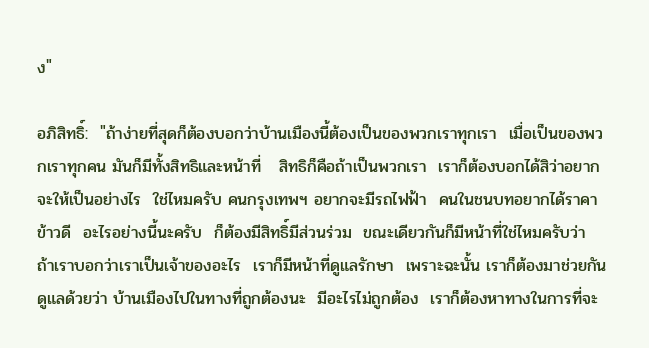ง"

อภิสิทธิ์:  "ถ้าง่ายที่สุดก็ต้องบอกว่าบ้านเมืองนี้ต้องเป็นของพวกเราทุกเรา  เมื่อเป็นของพวกเราทุกคน มันก็มีทั้งสิทธิและหน้าที่   สิทธิก็คือถ้าเป็นพวกเรา  เราก็ต้องบอกได้สิว่าอยากจะให้เป็นอย่างไร  ใช่ไหมครับ คนกรุงเทพฯ อยากจะมีรถไฟฟ้า  คนในชนบทอยากได้ราคาข้าวดี  อะไรอย่างนี้นะครับ  ก็ต้องมีสิทธิ์มีส่วนร่วม  ขณะเดียวกันก็มีหน้าที่ใช่ไหมครับว่า ถ้าเราบอกว่าเราเป็นเจ้าของอะไร  เราก็มีหน้าที่ดูแลรักษา  เพราะฉะนั้น เราก็ต้องมาช่วยกันดูแลด้วยว่า บ้านเมืองไปในทางที่ถูกต้องนะ  มีอะไรไม่ถูกต้อง  เราก็ต้องหาทางในการที่จะ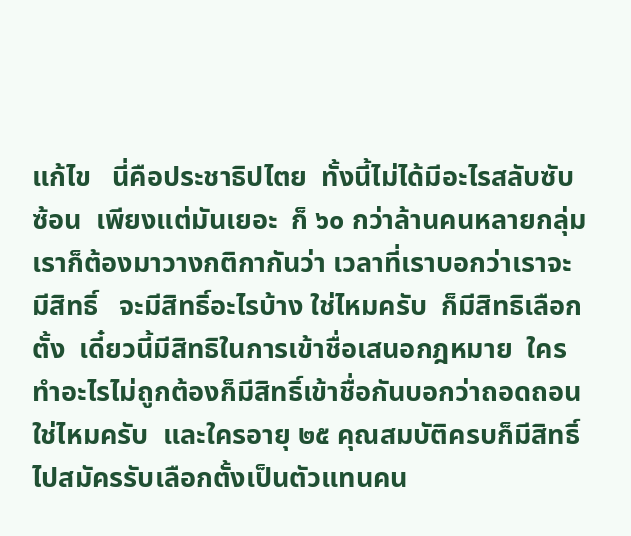แก้ไข   นี่คือประชาธิปไตย  ทั้งนี้ไม่ได้มีอะไรสลับซับซ้อน  เพียงแต่มันเยอะ  ก็ ๖๐ กว่าล้านคนหลายกลุ่ม   เราก็ต้องมาวางกติกากันว่า เวลาที่เราบอกว่าเราจะมีสิทธิ์   จะมีสิทธิ์อะไรบ้าง ใช่ไหมครับ  ก็มีสิทธิเลือกตั้ง  เดี๋ยวนี้มีสิทธิในการเข้าชื่อเสนอกฎหมาย  ใครทำอะไรไม่ถูกต้องก็มีสิทธิ์เข้าชื่อกันบอกว่าถอดถอน ใช่ไหมครับ  และใครอายุ ๒๕ คุณสมบัติครบก็มีสิทธิ์ไปสมัครรับเลือกตั้งเป็นตัวแทนคน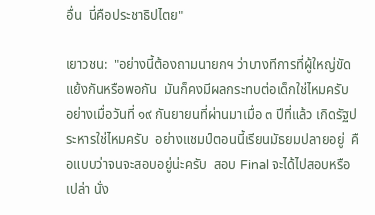อื่น  นี่คือประชาธิปไตย"

เยาวชน:  "อย่างนี้ต้องถามนายกฯ ว่าบางทีการที่ผู้ใหญ่ขัดแย้งกันหรือพอกัน  มันก็คงมีผลกระทบต่อเด็กใช่ไหมครับ  อย่างเมื่อวันที่ ๑๙ กันยายนที่ผ่านมาเมื่อ ๓ ปีที่แล้ว เกิดรัฐประหารใช่ไหมครับ  อย่างแชมป์ตอนนี้เรียนมัธยมปลายอยู่  คือแบบว่าจนจะสอบอยู่น่ะครับ  สอบ Final จะได้ไปสอบหรือเปล่า นั่ง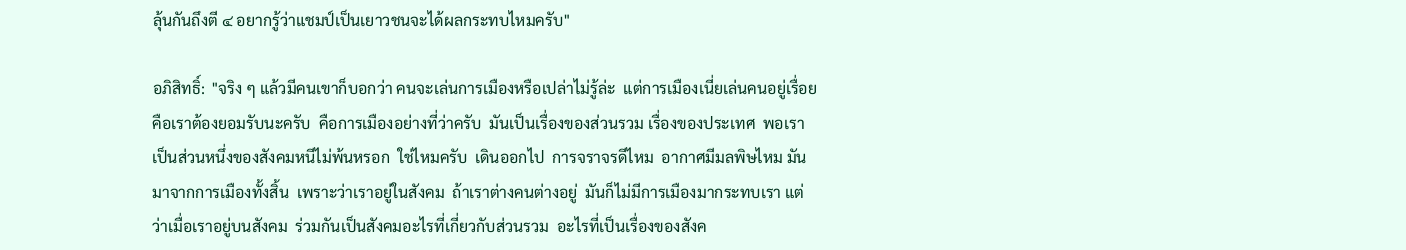ลุ้นกันถึงตี ๔ อยากรู้ว่าแชมป์เป็นเยาวชนจะได้ผลกระทบไหมครับ"

อภิสิทธิ์:  "จริง ๆ แล้วมีคนเขาก็บอกว่า คนจะเล่นการเมืองหรือเปล่าไม่รู้ล่ะ  แต่การเมืองเนี่ยเล่นคนอยู่เรื่อย  คือเราต้องยอมรับนะครับ  คือการเมืองอย่างที่ว่าครับ  มันเป็นเรื่องของส่วนรวม เรื่องของประเทศ  พอเราเป็นส่วนหนึ่งของสังคมหนีไม่พ้นหรอก  ใช่ไหมครับ  เดินออกไป  การจราจรดีไหม  อากาศมีมลพิษไหม มันมาจากการเมืองทั้งสิ้น  เพราะว่าเราอยู่ในสังคม  ถ้าเราต่างคนต่างอยู่  มันก็ไม่มีการเมืองมากระทบเรา แต่ว่าเมื่อเราอยู่บนสังคม  ร่วมกันเป็นสังคมอะไรที่เกี่ยวกับส่วนรวม  อะไรที่เป็นเรื่องของสังค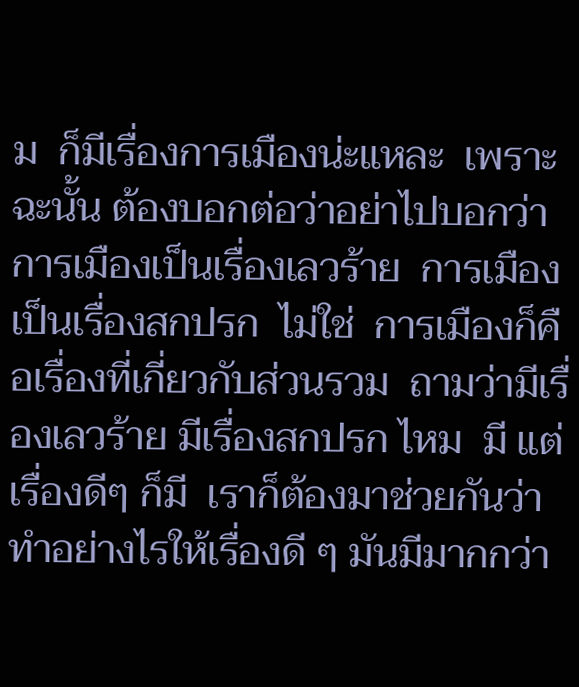ม  ก็มีเรื่องการเมืองน่ะแหละ  เพราะฉะนั้น ต้องบอกต่อว่าอย่าไปบอกว่าการเมืองเป็นเรื่องเลวร้าย  การเมืองเป็นเรื่องสกปรก  ไม่ใช่  การเมืองก็คือเรื่องที่เกี่ยวกับส่วนรวม  ถามว่ามีเรื่องเลวร้าย มีเรื่องสกปรก ไหม  มี แต่เรื่องดีๆ ก็มี  เราก็ต้องมาช่วยกันว่าทำอย่างไรให้เรื่องดี ๆ มันมีมากกว่า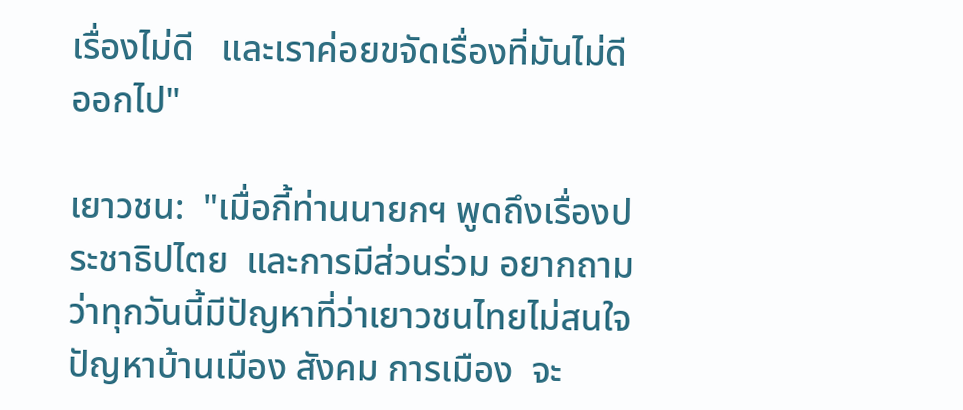เรื่องไม่ดี   และเราค่อยขจัดเรื่องที่มันไม่ดีออกไป"

เยาวชน:  "เมื่อกี้ท่านนายกฯ พูดถึงเรื่องประชาธิปไตย  และการมีส่วนร่วม อยากถามว่าทุกวันนี้มีปัญหาที่ว่าเยาวชนไทยไม่สนใจปัญหาบ้านเมือง สังคม การเมือง  จะ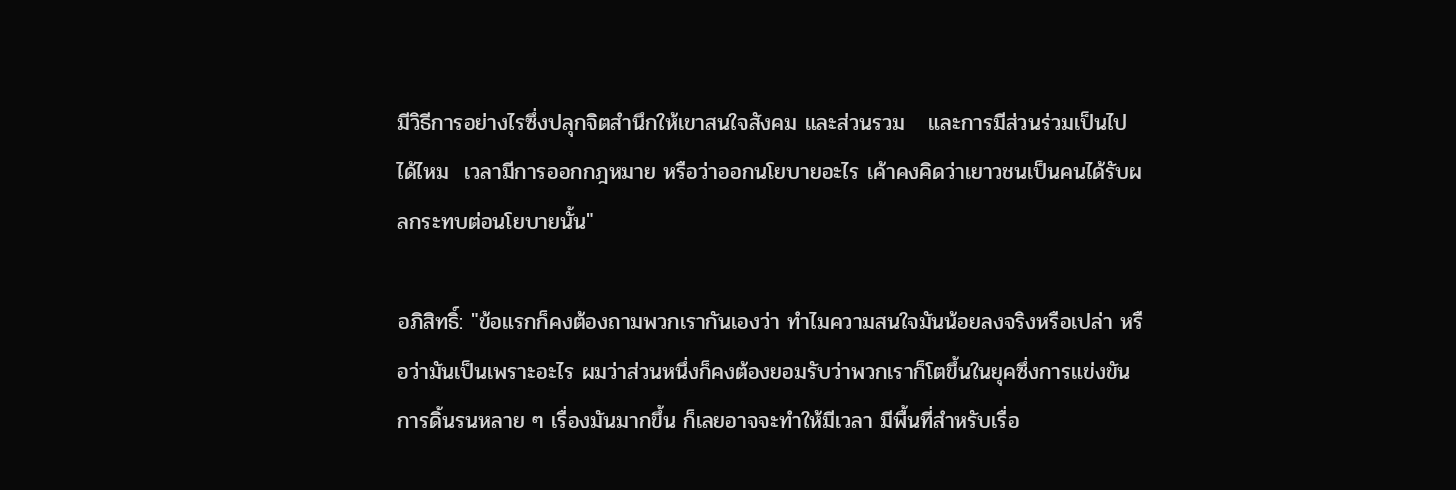มีวิธีการอย่างไรซึ่งปลุกจิตสำนึกให้เขาสนใจสังคม และส่วนรวม   และการมีส่วนร่วมเป็นไปได้ไหม  เวลามีการออกกฎหมาย หรือว่าออกนโยบายอะไร เค้าคงคิดว่าเยาวชนเป็นคนได้รับผลกระทบต่อนโยบายนั้น"

อภิสิทธิ์: "ข้อแรกก็คงต้องถามพวกเรากันเองว่า ทำไมความสนใจมันน้อยลงจริงหรือเปล่า หรือว่ามันเป็นเพราะอะไร ผมว่าส่วนหนึ่งก็คงต้องยอมรับว่าพวกเราก็โตขึ้นในยุคซึ่งการแข่งขัน การดิ้นรนหลาย ๆ เรื่องมันมากขึ้น ก็เลยอาจจะทำให้มีเวลา มีพื้นที่สำหรับเรื่อ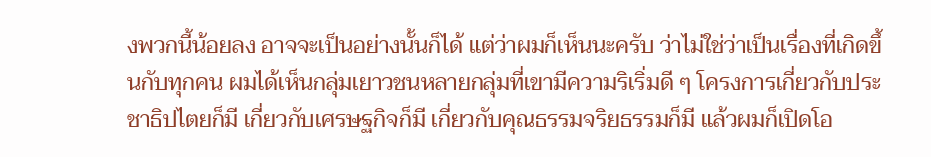งพวกนี้น้อยลง อาจจะเป็นอย่างนั้นก็ได้ แต่ว่าผมก็เห็นนะครับ ว่าไม่ใช่ว่าเป็นเรื่องที่เกิดขึ้นกับทุกคน ผมได้เห็นกลุ่มเยาวชนหลายกลุ่มที่เขามีความริเริ่มดี ๆ โครงการเกี่ยวกับประชาธิปไตยก็มี เกี่ยวกับเศรษฐกิจก็มี เกี่ยวกับคุณธรรมจริยธรรมก็มี แล้วผมก็เปิดโอ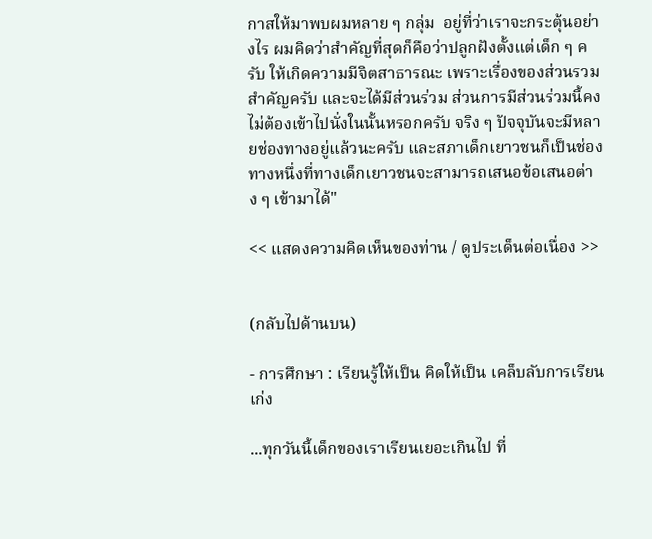กาสให้มาพบผมหลาย ๆ กลุ่ม  อยู่ที่ว่าเราจะกระตุ้นอย่างไร ผมคิดว่าสำคัญที่สุดก็คือว่าปลูกฝังตั้งแต่เด็ก ๆ ครับ ให้เกิดความมีจิตสาธารณะ เพราะเรื่องของส่วนรวมสำคัญครับ และจะได้มีส่วนร่วม ส่วนการมีส่วนร่วมนี้คงไม่ต้องเข้าไปนั่งในนั้นหรอกครับ จริง ๆ ปัจจุบันจะมีหลายช่องทางอยู่แล้วนะครับ และสภาเด็กเยาวชนก็เป็นช่องทางหนึ่งที่ทางเด็กเยาวชนจะสามารถเสนอข้อเสนอต่าง ๆ เข้ามาได้"

<< แสดงความคิดเห็นของท่าน / ดูประเด็นต่อเนื่อง >>


(กลับไปด้านบน)

- การศึกษา : เรียนรู้ให้เป็น คิดให้เป็น เคล็บลับการเรียนเก่ง

...ทุกวันนี้เด็กของเราเรียนเยอะเกินไป ที่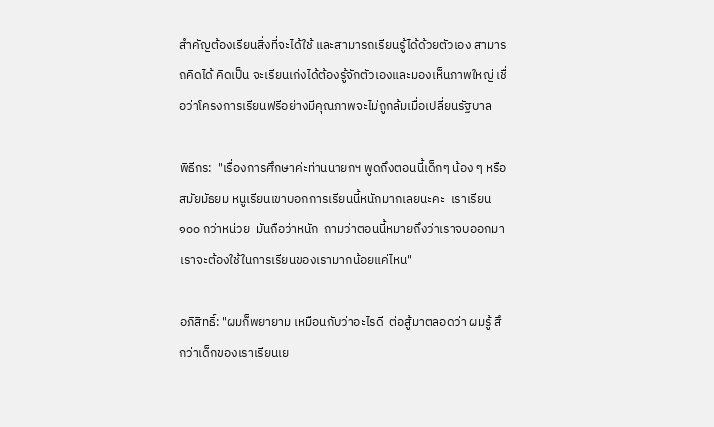สำคัญต้องเรียนสิ่งที่จะได้ใช้ และสามารถเรียนรู้ได้ด้วยตัวเอง สามารถคิดได้ คิดเป็น จะเรียนเก่งได้ต้องรู้จักตัวเองและมองเห็นภาพใหญ่ เชื่อว่าโครงการเรียนฟรีอย่างมีคุณภาพจะไม่ถูกล้มเมื่อเปลี่ยนรัฐบาล

พิธีกร:  "เรื่องการศึกษาค่ะท่านนายกฯ พูดถึงตอนนี้เด็กๆ น้อง ๆ หรือสมัยมัธยม หนูเรียนเขาบอกการเรียนนี้หนักมากเลยนะคะ  เราเรียน ๑๐๐ กว่าหน่วย  มันถือว่าหนัก  ถามว่าตอนนี้หมายถึงว่าเราจบออกมา  เราจะต้องใช้ในการเรียนของเรามากน้อยแค่ไหน"

อภิสิทธิ์: "ผมก็พยายาม เหมือนกับว่าอะไรดี  ต่อสู้มาตลอดว่า ผมรู้ สึกว่าเด็กของเราเรียนเย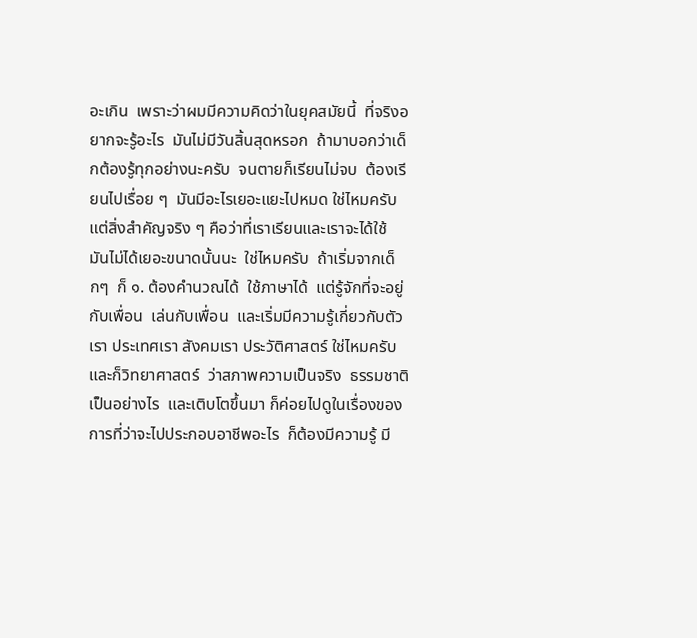อะเกิน  เพราะว่าผมมีความคิดว่าในยุคสมัยนี้  ที่จริงอยากจะรู้อะไร  มันไม่มีวันสิ้นสุดหรอก  ถ้ามาบอกว่าเด็กต้องรู้ทุกอย่างนะครับ  จนตายก็เรียนไม่จบ  ต้องเรียนไปเรื่อย ๆ  มันมีอะไรเยอะแยะไปหมด ใช่ไหมครับ แต่สิ่งสำคัญจริง ๆ คือว่าที่เราเรียนและเราจะได้ใช้  มันไม่ได้เยอะขนาดนั้นนะ  ใช่ไหมครับ  ถ้าเริ่มจากเด็กๆ  ก็ ๑. ต้องคำนวณได้  ใช้ภาษาได้  แต่รู้จักที่จะอยู่กับเพื่อน  เล่นกับเพื่อน  และเริ่มมีความรู้เกี่ยวกับตัวเรา ประเทศเรา สังคมเรา ประวัติศาสตร์ ใช่ไหมครับ  และก็วิทยาศาสตร์  ว่าสภาพความเป็นจริง  ธรรมชาติเป็นอย่างไร  และเติบโตขึ้นมา ก็ค่อยไปดูในเรื่องของการที่ว่าจะไปประกอบอาชีพอะไร  ก็ต้องมีความรู้ มี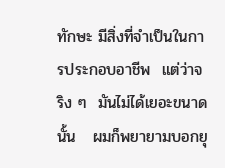ทักษะ มีสิ่งที่จำเป็นในการประกอบอาชีพ  แต่ว่าจริง ๆ  มันไม่ได้เยอะขนาดนั้น   ผมก็พยายามบอกยุ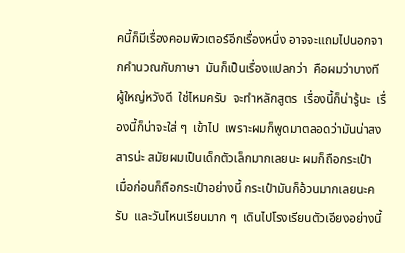คนี้ก็มีเรื่องคอมพิวเตอร์อีกเรื่องหนึ่ง อาจจะแถมไปนอกจากคำนวณกับภาษา  มันก็เป็นเรื่องแปลกว่า  คือผมว่าบางทีผู้ใหญ่หวังดี  ใช่ไหมครับ  จะทำหลักสูตร  เรื่องนี้ก็น่ารู้นะ  เรื่องนี้ก็น่าจะใส่ ๆ  เข้าไป  เพราะผมก็พูดมาตลอดว่ามันน่าสงสารน่ะ สมัยผมเป็นเด็กตัวเล็กมากเลยนะ ผมก็ถือกระเป๋า  เมื่อก่อนก็ถือกระเป๋าอย่างนี้ กระเป๋ามันก็อ้วนมากเลยนะครับ  และวันไหนเรียนมาก ๆ  เดินไปโรงเรียนตัวเอียงอย่างนี้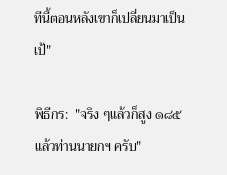ทีนี้ตอนหลังเขาก็เปลี่ยนมาเป็นเป้"

พิธีกร:  "จริง ๆแล้วก็สูง ๑๘๕ แล้วท่านนายกฯ ครับ"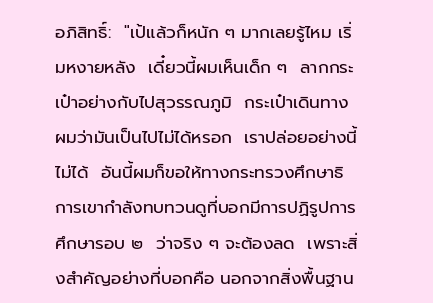อภิสิทธิ์:  "เป้แล้วก็หนัก ๆ มากเลยรู้ไหม เริ่มหงายหลัง  เดี๋ยวนี้ผมเห็นเด็ก ๆ  ลากกระเป๋าอย่างกับไปสุวรรณภูมิ  กระเป๋าเดินทาง  ผมว่ามันเป็นไปไม่ได้หรอก  เราปล่อยอย่างนี้ไม่ได้  อันนี้ผมก็ขอให้ทางกระทรวงศึกษาธิการเขากำลังทบทวนดูที่บอกมีการปฏิรูปการศึกษารอบ ๒  ว่าจริง ๆ จะต้องลด  เพราะสิ่งสำคัญอย่างที่บอกคือ นอกจากสิ่งพื้นฐาน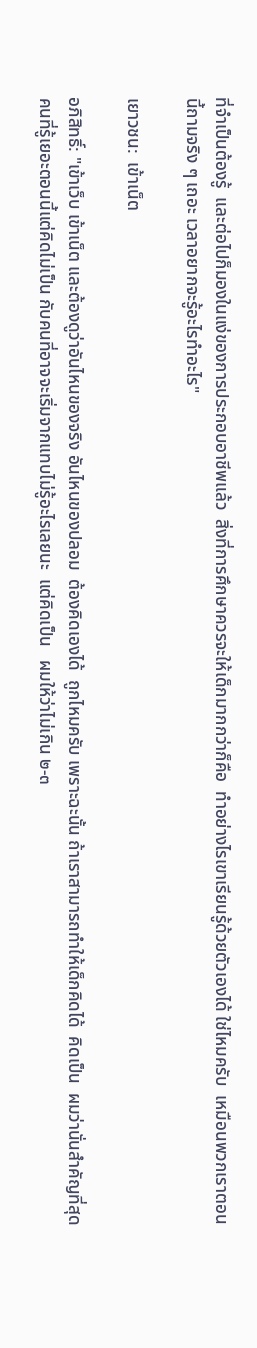ที่จำเป็นต้องรู้  และต่อไปก็มองในแง่ของการประกอบอาชีพแล้ว  สิ่งที่การศึกษาควรจะให้เด็กมากกว่าก็คือ  ทำอย่างไรเขาเรียนรู้ด้วยตัวเองได้ ใช่ไหมครับ  เหมือนพวกเราตอนนี้ถามจริง ๆ เถอะ เวลาอยากจะรู้อะไรทำอะไร"

เยาวชน:  เข้าเน็ต

อภิสิทธิ์: "เข้าเว็บ เข้าเน็ต และต้องดูว่าอันไหนของจริง อันไหนของปลอม  ต้องคิดเองได้  ถูกไหมครับ เพราะฉะนั้น ถ้าเราสามารถทำให้เด็กคิดได้  คิดเป็น  ผมว่านั่นสำคัญที่สุด  คนที่รู้เยอะตอนนี้แต่คิดไม่เป็น กับคนที่อาจจะเริ่มจากแทบไม่รู้อะไรเลยนะ  แต่คิดเป็น   ผมให้ว่าไม่เกิน ๒-๓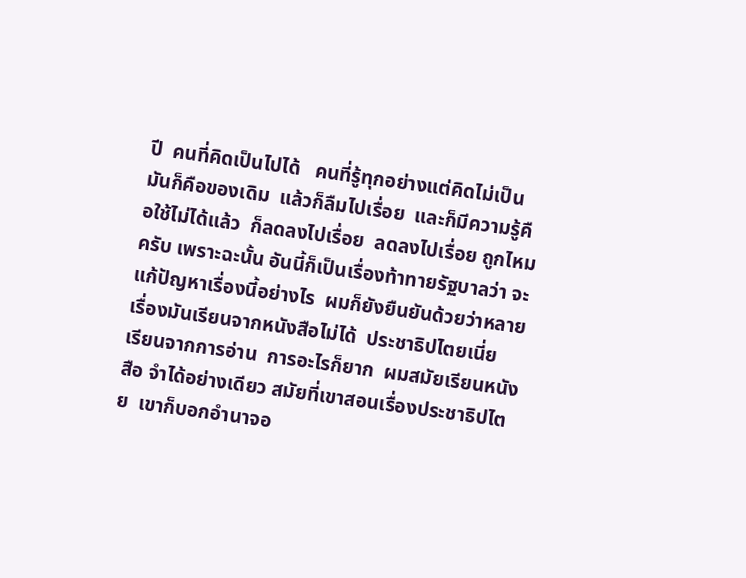ปี  คนที่คิดเป็นไปได้   คนที่รู้ทุกอย่างแต่คิดไม่เป็น  มันก็คือของเดิม  แล้วก็ลืมไปเรื่อย  และก็มีความรู้คือใช้ไม่ได้แล้ว  ก็ลดลงไปเรื่อย  ลดลงไปเรื่อย ถูกไหมครับ เพราะฉะนั้น อันนี้ก็เป็นเรื่องท้าทายรัฐบาลว่า จะแก้ปัญหาเรื่องนี้อย่างไร  ผมก็ยังยืนยันด้วยว่าหลายเรื่องมันเรียนจากหนังสือไม่ได้  ประชาธิปไตยเนี่ย  เรียนจากการอ่าน  การอะไรก็ยาก  ผมสมัยเรียนหนังสือ จำได้อย่างเดียว สมัยที่เขาสอนเรื่องประชาธิปไตย  เขาก็บอกอำนาจอ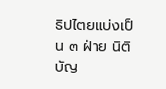ธิปไตยแบ่งเป็น ๓ ฝ่าย นิติบัญ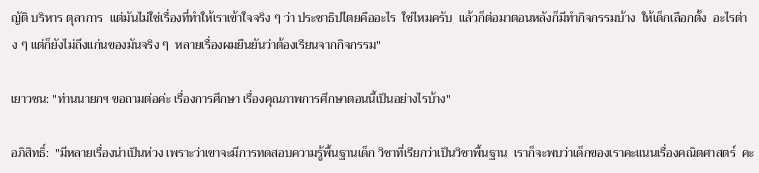ญัติ บริหาร ตุลาการ  แต่มันไม่ใช่เรื่องที่ทำให้เราเข้าใจจริง ๆ ว่า ประชาธิปไตยคืออะไร  ใช่ไหมครับ  แล้วก็ต่อมาตอนหลังก็มีทำกิจกรรมบ้าง  ให้เด็กเลือกตั้ง  อะไรต่าง ๆ แต่ก็ยังไม่ถึงแก่นของมันจริง ๆ  หลายเรื่องผมยืนยันว่าต้องเรียนจากกิจกรรม"

เยาวชน: "ท่านนายกฯ ขอถามต่อค่ะ เรื่องการศึกษา เรื่องคุณภาพการศึกษาตอนนี้เป็นอย่างไรบ้าง"

อภิสิทธิ์:  "มีหลายเรื่องน่าเป็นห่วง เพราะว่าเขาจะมีการทดสอบความรู้พื้นฐานเด็ก วิชาที่เรียกว่าเป็นวิชาพื้นฐาน  เราก็จะพบว่าเด็กของเราคะแนนเรื่องคณิตศาสตร์  คะ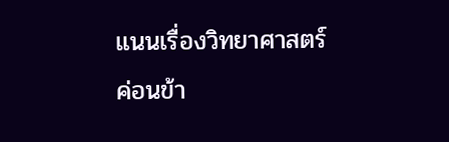แนนเรื่องวิทยาศาสตร์ค่อนข้า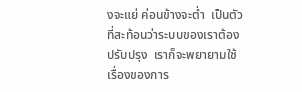งจะแย่ ค่อนข้างจะต่ำ  เป็นตัวที่สะท้อนว่าระบบของเราต้องปรับปรุง  เราก็จะพยายามใช้เรื่องของการ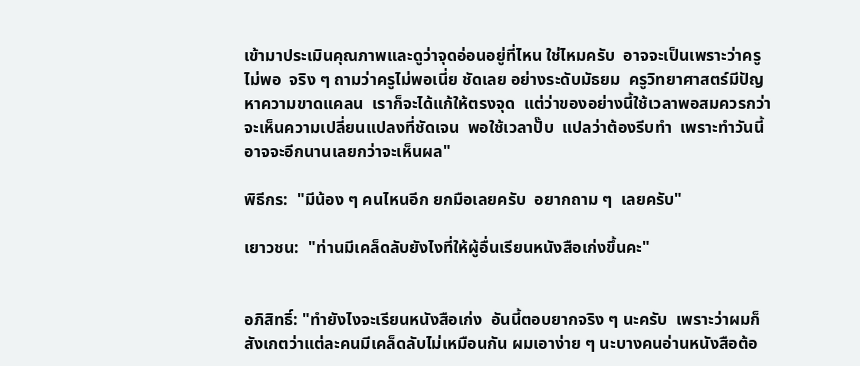เข้ามาประเมินคุณภาพและดูว่าจุดอ่อนอยู่ที่ไหน ใช่ไหมครับ  อาจจะเป็นเพราะว่าครูไม่พอ  จริง ๆ ถามว่าครูไม่พอเนี่ย ชัดเลย อย่างระดับมัธยม  ครูวิทยาศาสตร์มีปัญหาความขาดแคลน  เราก็จะได้แก้ให้ตรงจุด  แต่ว่าของอย่างนี้ใช้เวลาพอสมควรกว่าจะเห็นความเปลี่ยนแปลงที่ชัดเจน  พอใช้เวลาปั๊บ  แปลว่าต้องรีบทำ  เพราะทำวันนี้อาจจะอีกนานเลยกว่าจะเห็นผล"

พิธีกร:  "มีน้อง ๆ คนไหนอีก ยกมือเลยครับ  อยากถาม ๆ  เลยครับ"

เยาวชน:  "ท่านมีเคล็ดลับยังไงที่ให้ผู้อื่นเรียนหนังสือเก่งขึ้นคะ"


อภิสิทธิ์: "ทำยังไงจะเรียนหนังสือเก่ง  อันนี้ตอบยากจริง ๆ นะครับ  เพราะว่าผมก็สังเกตว่าแต่ละคนมีเคล็ดลับไม่เหมือนกัน ผมเอาง่าย ๆ นะบางคนอ่านหนังสือต้อ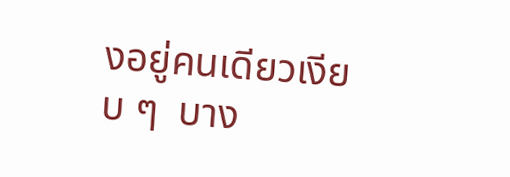งอยู่คนเดียวเงียบ ๆ  บาง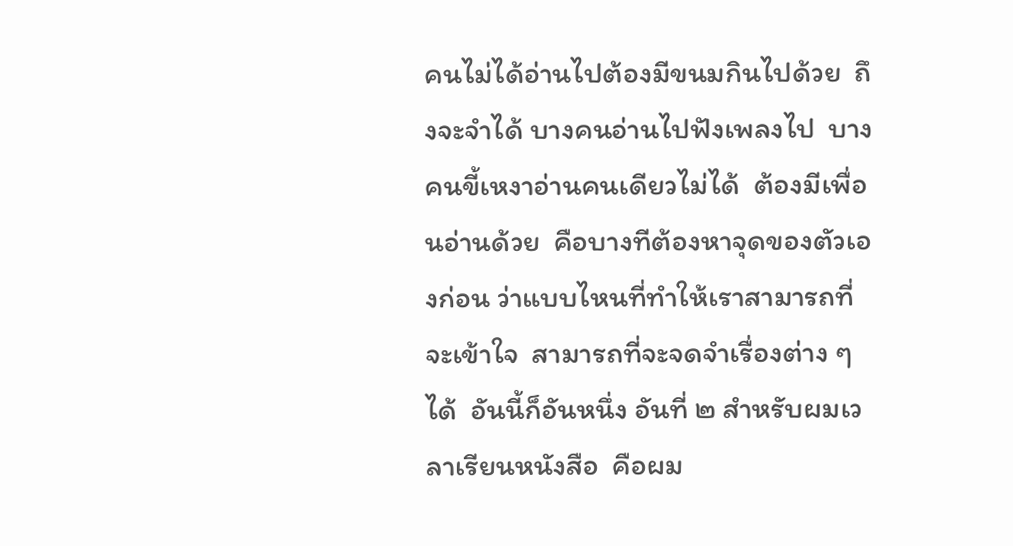คนไม่ได้อ่านไปต้องมีขนมกินไปด้วย  ถึงจะจำได้ บางคนอ่านไปฟังเพลงไป  บางคนขี้เหงาอ่านคนเดียวไม่ได้  ต้องมีเพื่อนอ่านด้วย  คือบางทีต้องหาจุดของตัวเองก่อน ว่าแบบไหนที่ทำให้เราสามารถที่จะเข้าใจ  สามารถที่จะจดจำเรื่องต่าง ๆ ได้  อันนี้ก็อันหนึ่ง อันที่ ๒ สำหรับผมเวลาเรียนหนังสือ  คือผม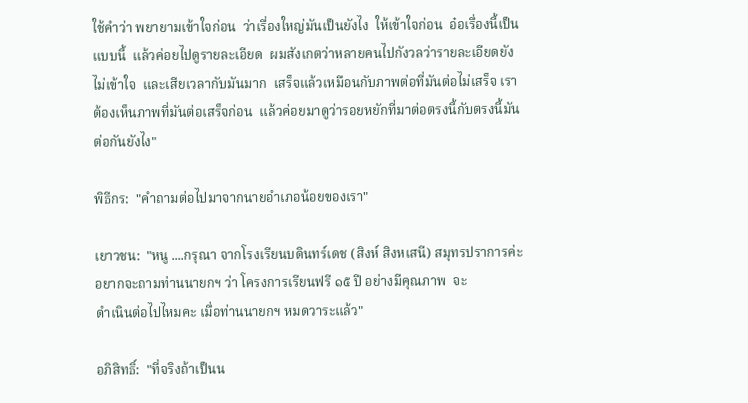ใช้คำว่า พยายามเข้าใจก่อน  ว่าเรื่องใหญ่มันเป็นยังไง  ให้เข้าใจก่อน  อ๋อเรื่องนี้เป็นแบบนี้  แล้วค่อยไปดูรายละเอียด  ผมสังเกตว่าหลายคนไปกังวลว่ารายละเอียดยังไม่เข้าใจ  และเสียเวลากับมันมาก  เสร็จแล้วเหมือนกับภาพต่อที่มันต่อไม่เสร็จ เราต้องเห็นภาพที่มันต่อเสร็จก่อน  แล้วค่อยมาดูว่ารอยหยักที่มาต่อตรงนี้กับตรงนี้มันต่อกันยังไง"

พิธีกร:  "คำถามต่อไปมาจากนายอำเภอน้อยของเรา"

เยาวชน:  "หนู ....กรุณา จากโรงเรียนบดินทร์เดช (สิงห์ สิงหเสนี) สมุทรปราการค่ะ อยากจะถามท่านนายกฯ ว่า โครงการเรียนฟรี ๑๕ ปี อย่างมีคุณภาพ  จะ
ดำเนินต่อไปไหมคะ เมื่อท่านนายกฯ หมดวาระแล้ว"

อภิสิทธิ์:  "ที่จริงถ้าเป็นน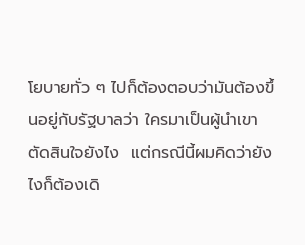โยบายทั่ว ๆ ไปก็ต้องตอบว่ามันต้องขึ้นอยู่กับรัฐบาลว่า ใครมาเป็นผู้นำเขาตัดสินใจยังไง  แต่กรณีนี้ผมคิดว่ายังไงก็ต้องเดิ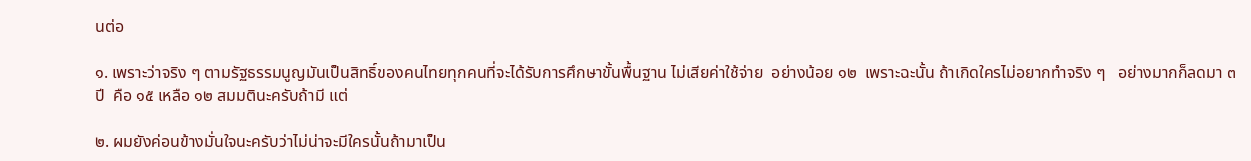นต่อ

๑. เพราะว่าจริง ๆ ตามรัฐธรรมนูญมันเป็นสิทธิ์ของคนไทยทุกคนที่จะได้รับการศึกษาขั้นพื้นฐาน ไม่เสียค่าใช้จ่าย  อย่างน้อย ๑๒  เพราะฉะนั้น ถ้าเกิดใครไม่อยากทำจริง ๆ   อย่างมากก็ลดมา ๓ ปี  คือ ๑๕ เหลือ ๑๒ สมมตินะครับถ้ามี แต่

๒. ผมยังค่อนข้างมั่นใจนะครับว่าไม่น่าจะมีใครนั้นถ้ามาเป็น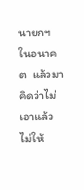นายกฯ ในอนาคต  แล้วมาคิดว่าไม่เอาแล้ว  ไม่ให้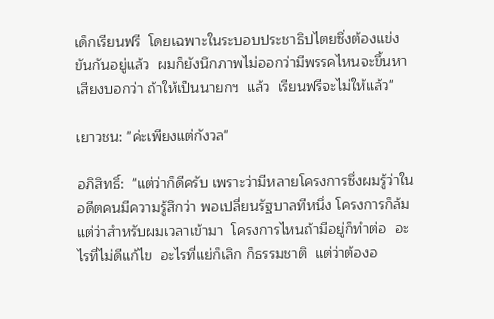เด็กเรียนฟรี  โดยเฉพาะในระบอบประชาธิปไตยซึ่งต้องแข่งขันกันอยู่แล้ว  ผมก็ยังนึกภาพไม่ออกว่ามีพรรคไหนจะขึ้นหาเสียงบอกว่า ถ้าให้เป็นนายกฯ  แล้ว  เรียนฟรีจะไม่ให้แล้ว"

เยาวชน: "ค่ะเพียงแต่กังวล"

อภิสิทธิ์:  "แต่ว่าก็ดีครับ เพราะว่ามีหลายโครงการซึ่งผมรู้ว่าในอดีตคนมีความรู้สึกว่า พอเปลี่ยนรัฐบาลทีหนึ่ง โครงการก็ล้ม  แต่ว่าสำหรับผมเวลาเข้ามา  โครงการไหนถ้ามีอยู่ก็ทำต่อ  อะไรที่ไม่ดีแก้ไข  อะไรที่แย่ก็เลิก ก็ธรรมชาติ  แต่ว่าต้องอ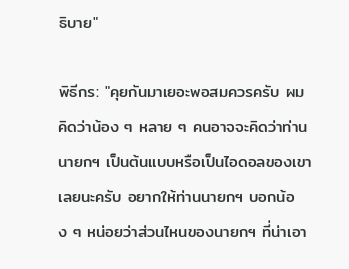ธิบาย"

พิธีกร: "คุยกันมาเยอะพอสมควรครับ ผมคิดว่าน้อง ๆ หลาย ๆ คนอาจจะคิดว่าท่านนายกฯ เป็นต้นแบบหรือเป็นไอดอลของเขาเลยนะครับ อยากให้ท่านนายกฯ บอกน้อง ๆ หน่อยว่าส่วนไหนของนายกฯ ที่น่าเอา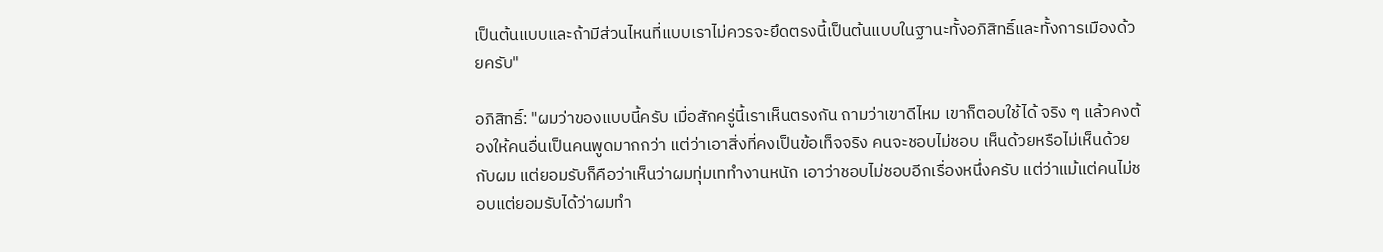เป็นต้นแบบและถ้ามีส่วนไหนที่แบบเราไม่ควรจะยึดตรงนี้เป็นต้นแบบในฐานะทั้งอภิสิทธิ์และทั้งการเมืองด้วยครับ"

อภิสิทธิ์: "ผมว่าของแบบนี้ครับ เมื่อสักครู่นี้เราเห็นตรงกัน ถามว่าเขาดีไหม เขาก็ตอบใช้ได้ จริง ๆ แล้วคงต้องให้คนอื่นเป็นคนพูดมากกว่า แต่ว่าเอาสิ่งที่คงเป็นข้อเท็จจริง คนจะชอบไม่ชอบ เห็นด้วยหรือไม่เห็นด้วยกับผม แต่ยอมรับก็คือว่าเห็นว่าผมทุ่มเททำงานหนัก เอาว่าชอบไม่ชอบอีกเรื่องหนึ่งครับ แต่ว่าแม้แต่คนไม่ชอบแต่ยอมรับได้ว่าผมทำ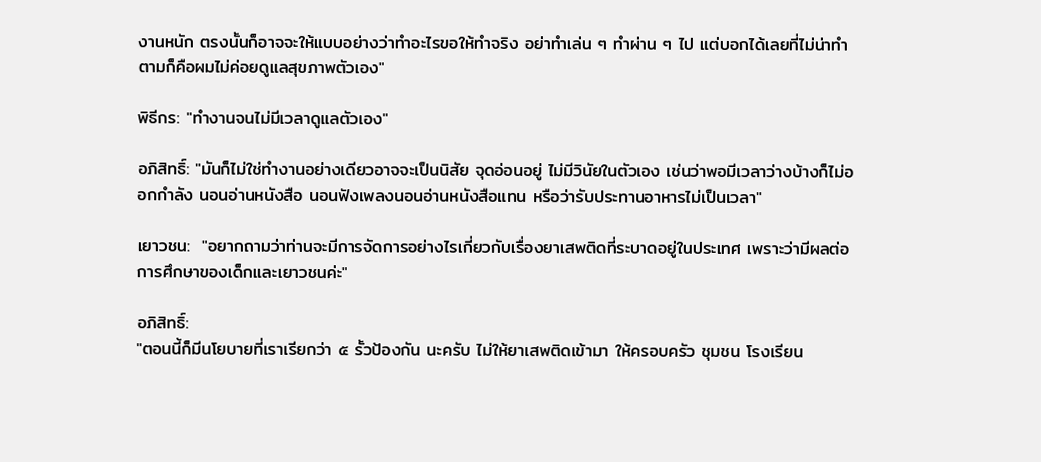งานหนัก ตรงนั้นก็อาจจะให้แบบอย่างว่าทำอะไรขอให้ทำจริง อย่าทำเล่น ๆ ทำผ่าน ๆ ไป แต่บอกได้เลยที่ไม่น่าทำตามก็คือผมไม่ค่อยดูแลสุขภาพตัวเอง"

พิธีกร: "ทำงานจนไม่มีเวลาดูแลตัวเอง"

อภิสิทธิ์: "มันก็ไม่ใช่ทำงานอย่างเดียวอาจจะเป็นนิสัย จุดอ่อนอยู่ ไม่มีวินัยในตัวเอง เช่นว่าพอมีเวลาว่างบ้างก็ไม่ออกกำลัง นอนอ่านหนังสือ นอนฟังเพลงนอนอ่านหนังสือแทน หรือว่ารับประทานอาหารไม่เป็นเวลา"

เยาวชน:  "อยากถามว่าท่านจะมีการจัดการอย่างไรเกี่ยวกับเรื่องยาเสพติดที่ระบาดอยู่ในประเทศ เพราะว่ามีผลต่อการศึกษาของเด็กและเยาวชนค่ะ"

อภิสิทธิ์:
"ตอนนี้ก็มีนโยบายที่เราเรียกว่า ๕ รั้วป้องกัน นะครับ ไม่ให้ยาเสพติดเข้ามา ให้ครอบครัว ชุมชน โรงเรียน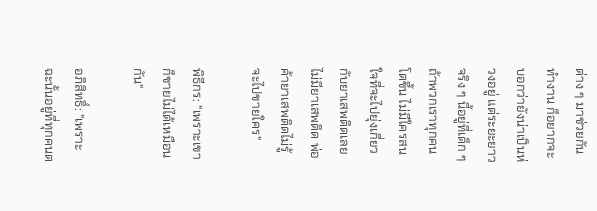ต่าง ๆ มาช่วยกันทำงาน ก็อยากจะบอกว่ายังน่าเป็นห่วงอยู่ แต่ระยะยาวจริง ๆ นี้อยู่ที่เด็ก ๆ ถ้าพวกเราทุกคนโตขึ้น ไม่มีใครสนใจที่จะไปยุ่งเกี่ยวกับยาเสพติดเลย ไม่มียาเสพติด พ่อค้ายาเสพติดไม่รู้จะไปขายใคร"

พิธีกร: "เพราะเขาก็ขายไม่ได้เหมือนกัน"

อภิสิทธิ์: "เพราะฉะนั้นอยู่ที่ทุกคนต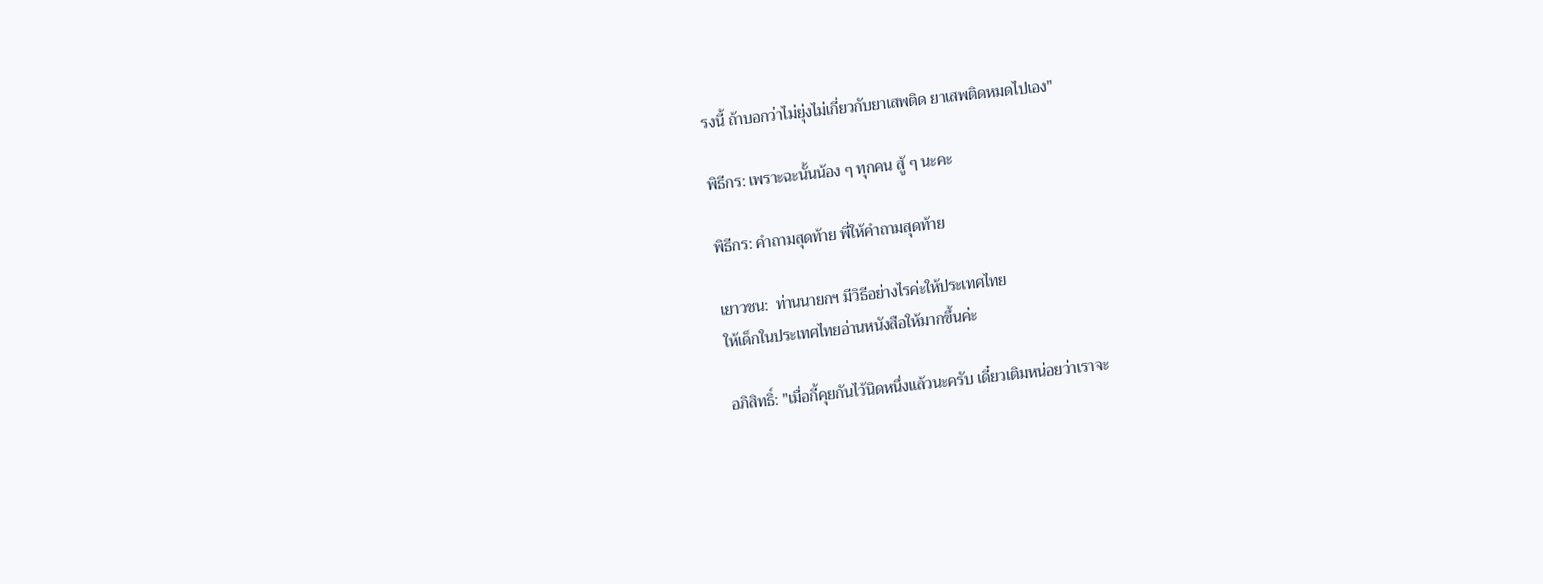รงนี้ ถ้าบอกว่าไม่ยุ่งไม่เกี่ยวกับยาเสพติด ยาเสพติดหมดไปเอง"

พิธีกร: เพราะฉะนั้นน้อง ๆ ทุกคน สู้ ๆ นะคะ

พิธีกร: คำถามสุดท้าย พี่ให้คำถามสุดท้าย

เยาวชน:  ท่านนายกฯ มีวิธีอย่างไรค่ะให้ประเทศไทย
ให้เด็กในประเทศไทยอ่านหนังสือให้มากขึ้นค่ะ

อภิสิทธิ์: "เมื่อกี้คุยกันไว้นิดหนึ่งแล้วนะครับ เดี๋ยวเติมหน่อยว่าเราจะ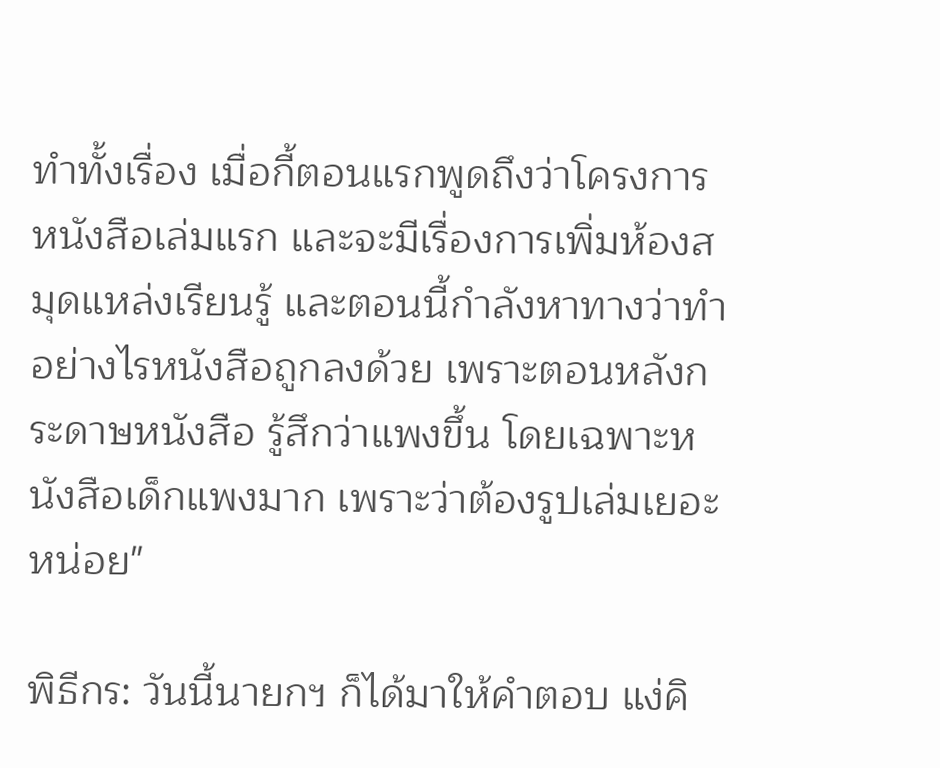ทำทั้งเรื่อง เมื่อกี้ตอนแรกพูดถึงว่าโครงการหนังสือเล่มแรก และจะมีเรื่องการเพิ่มห้องสมุดแหล่งเรียนรู้ และตอนนี้กำลังหาทางว่าทำอย่างไรหนังสือถูกลงด้วย เพราะตอนหลังกระดาษหนังสือ รู้สึกว่าแพงขึ้น โดยเฉพาะหนังสือเด็กแพงมาก เพราะว่าต้องรูปเล่มเยอะหน่อย"

พิธีกร: วันนี้นายกฯ ก็ได้มาให้คำตอบ แง่คิ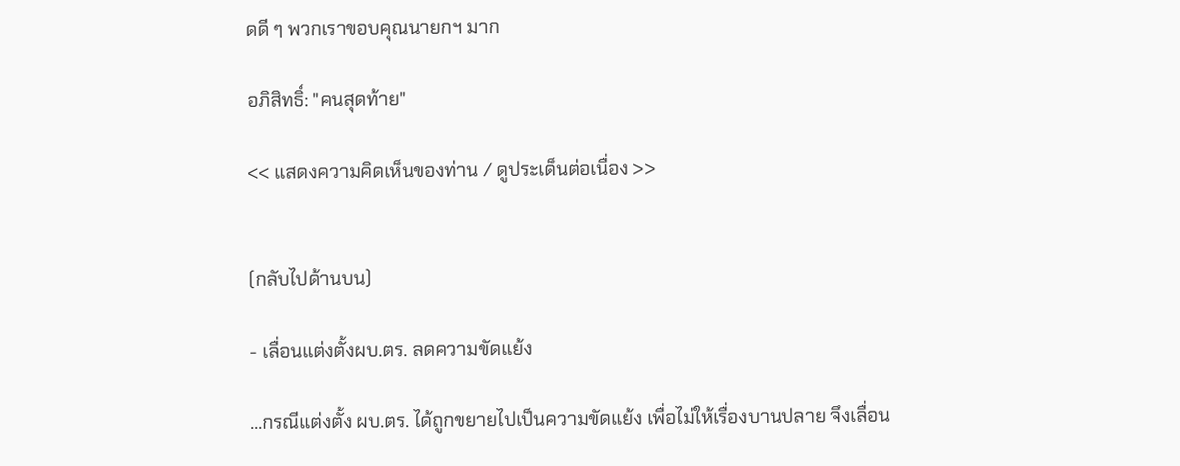ดดี ๆ พวกเราขอบคุณนายกฯ มาก

อภิสิทธิ์: "คนสุดท้าย"

<< แสดงความคิดเห็นของท่าน / ดูประเด็นต่อเนื่อง >>


(กลับไปด้านบน)

- เลื่อนแต่งตั้งผบ.ตร. ลดความขัดแย้ง

...กรณีแต่งตั้ง ผบ.ตร. ได้ถูกขยายไปเป็นความขัดแย้ง เพื่อไม่ให้เรื่องบานปลาย จึงเลื่อน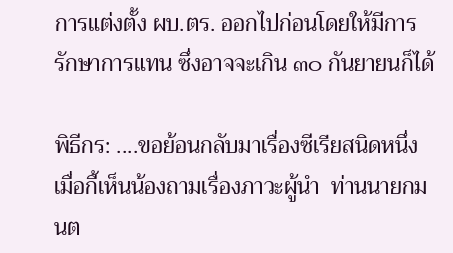การแต่งตั้ง ผบ.ตร. ออกไปก่อนโดยให้มีการรักษาการแทน ซึ่งอาจจะเกิน ๓๐ กันยายนก็ได้

พิธีกร: ....ขอย้อนกลับมาเรื่องซีเรียสนิดหนึ่ง  เมื่อกี้เห็นน้องถามเรื่องภาวะผู้นำ  ท่านนายกมนต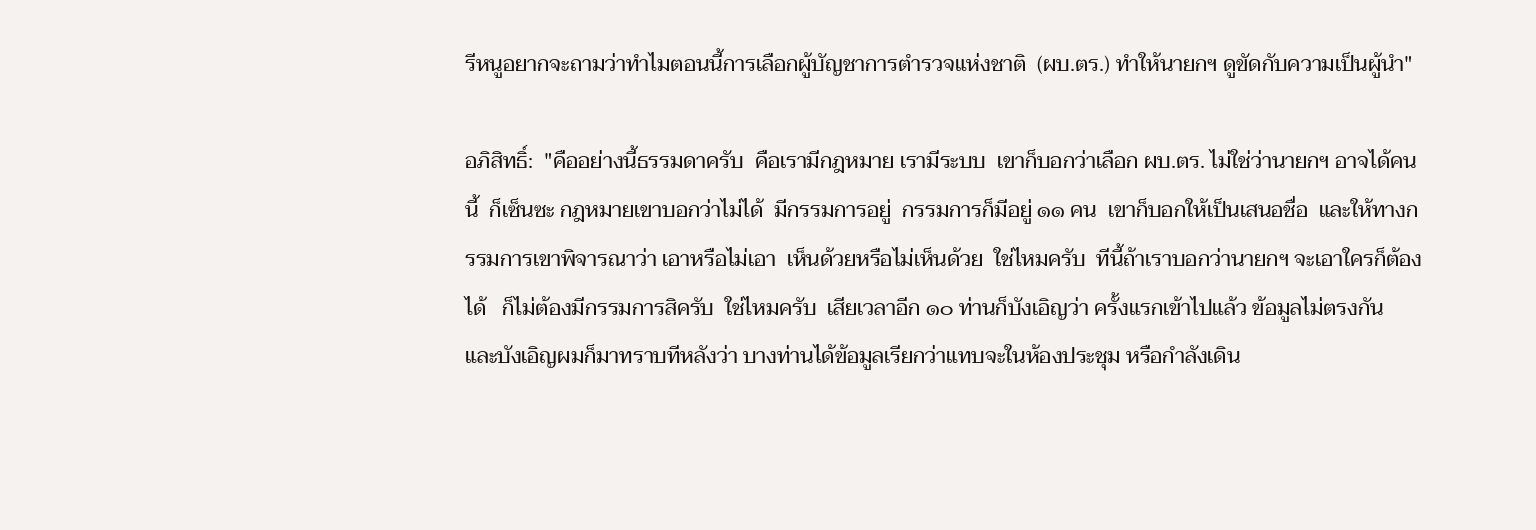รีหนูอยากจะถามว่าทำไมตอนนี้การเลือกผู้บัญชาการตำรวจแห่งชาติ  (ผบ.ตร.) ทำให้นายกฯ ดูขัดกับความเป็นผู้นำ"

อภิสิทธิ์:  "คืออย่างนี้ธรรมดาครับ  คือเรามีกฎหมาย เรามีระบบ  เขาก็บอกว่าเลือก ผบ.ตร. ไม่ใช่ว่านายกฯ อาจได้คนนี้  ก็เซ็นซะ กฎหมายเขาบอกว่าไม่ได้  มีกรรมการอยู่  กรรมการก็มีอยู่ ๑๑ คน  เขาก็บอกให้เป็นเสนอชื่อ  และให้ทางกรรมการเขาพิจารณาว่า เอาหรือไม่เอา  เห็นด้วยหรือไม่เห็นด้วย  ใช่ไหมครับ  ทีนี้ถ้าเราบอกว่านายกฯ จะเอาใครก็ต้องได้   ก็ไม่ต้องมีกรรมการสิครับ  ใช่ไหมครับ  เสียเวลาอีก ๑๐ ท่านก็บังเอิญว่า ครั้งแรกเข้าไปแล้ว ข้อมูลไม่ตรงกัน  และบังเอิญผมก็มาทราบทีหลังว่า บางท่านได้ข้อมูลเรียกว่าแทบจะในห้องประชุม หรือกำลังเดิน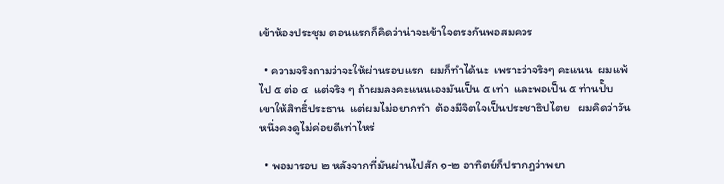เข้าห้องประชุม ตอนแรกก็คิดว่าน่าจะเข้าใจตรงกันพอสมควร

  • ความจริงถามว่าจะให้ผ่านรอบแรก  ผมก็ทำได้นะ  เพราะว่าจริงๆ คะแนน  ผมแพ้ไป ๕ ต่อ ๔  แต่จริง ๆ ถ้าผมลงคะแนนเองมันเป็น ๕ เท่า  และพอเป็น ๕ ท่านปั๊บ  เขาให้สิทธิ์ประธาน  แต่ผมไม่อยากทำ  ต้องมีจิตใจเป็นประชาธิปไตย   ผมคิดว่าวันหนึ่งคงดูไม่ค่อยดีเท่าไหร่

  • พอมารอบ ๒ หลังจากที่มันผ่านไปสัก ๑-๒ อาทิตย์ก็ปรากฏว่าพยา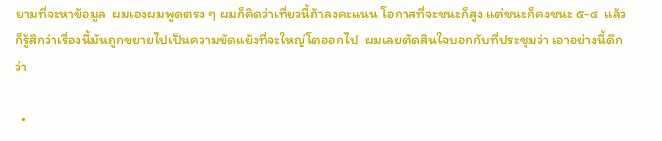ยามที่จะหาข้อมูล  ผมเองผมพูดตรง ๆ ผมก็คิดว่าเที่ยวนี้ถ้าลงคะแนน โอกาสที่จะชนะก็สูง แต่ชนะก็คงชนะ ๕-๔  แล้วก็รู้สึกว่าเรื่องนี้มันถูกขยายไปเป็นความขัดแย้งที่จะใหญ่โตออกไป  ผมเลยตัดสินใจบอกกับที่ประชุมว่า เอาอย่างนี้ดีกว่า

  •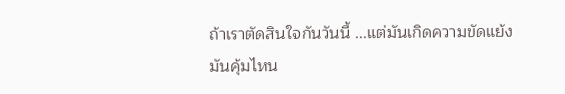ถ้าเราตัดสินใจกันวันนี้ ...แต่มันเกิดความขัดแย้ง มันคุ้มไหน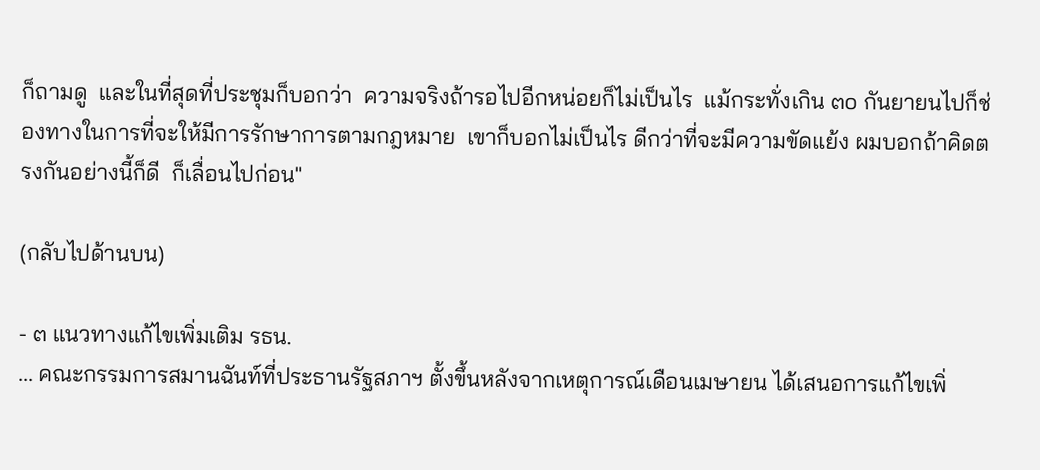ก็ถามดู  และในที่สุดที่ประชุมก็บอกว่า  ความจริงถ้ารอไปอีกหน่อยก็ไม่เป็นไร  แม้กระทั่งเกิน ๓o กันยายนไปก็ช่องทางในการที่จะให้มีการรักษาการตามกฎหมาย  เขาก็บอกไม่เป็นไร ดีกว่าที่จะมีความขัดแย้ง ผมบอกถ้าคิดตรงกันอย่างนี้ก็ดี  ก็เลื่อนไปก่อน"

(กลับไปด้านบน)

- ๓ แนวทางแก้ไขเพิ่มเติม รธน.
... คณะกรรมการสมานฉันท์ที่ประธานรัฐสภาฯ ตั้งขึ้นหลังจากเหตุการณ์เดือนเมษายน ได้เสนอการแก้ไขเพิ่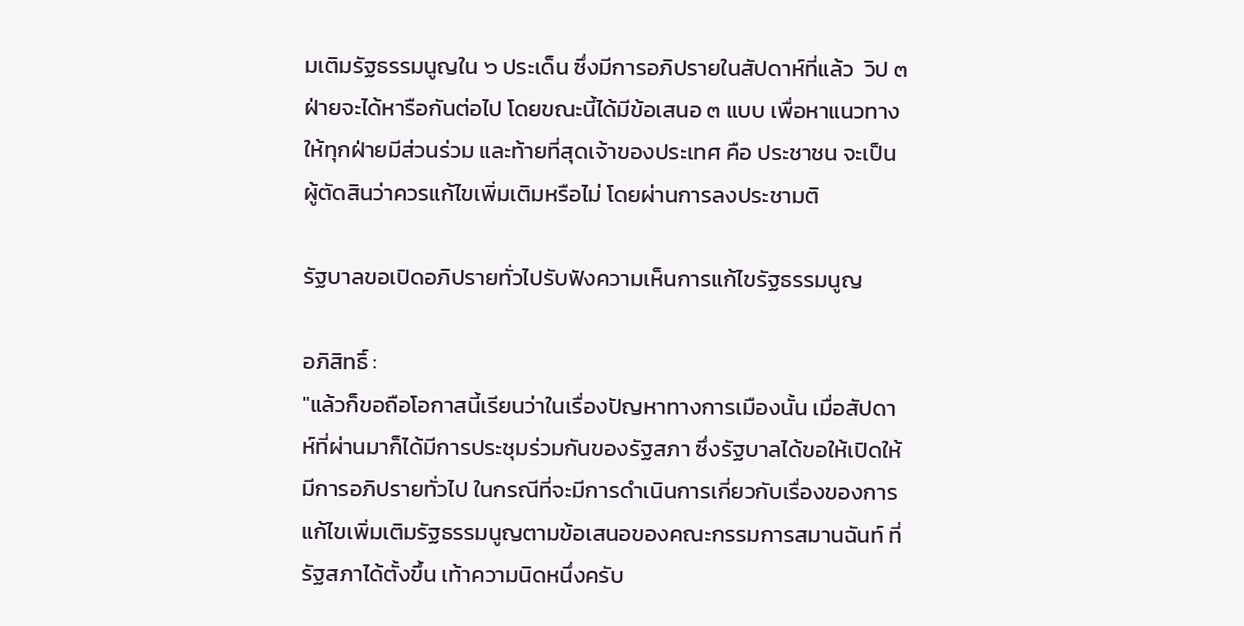มเติมรัฐธรรมนูญใน ๖ ประเด็น ซึ่งมีการอภิปรายในสัปดาห์ที่แล้ว  วิป ๓ ฝ่ายจะได้หารือกันต่อไป โดยขณะนี้ได้มีข้อเสนอ ๓ แบบ เพื่อหาแนวทางให้ทุกฝ่ายมีส่วนร่วม และท้ายที่สุดเจ้าของประเทศ คือ ประชาชน จะเป็นผู้ตัดสินว่าควรแก้ไขเพิ่มเติมหรือไม่ โดยผ่านการลงประชามติ

รัฐบาลขอเปิดอภิปรายทั่วไปรับฟังความเห็นการแก้ไขรัฐธรรมนูญ

อภิสิทธิ์ :
"แล้วก็ขอถือโอกาสนี้เรียนว่าในเรื่องปัญหาทางการเมืองนั้น เมื่อสัปดาห์ที่ผ่านมาก็ได้มีการประชุมร่วมกันของรัฐสภา ซึ่งรัฐบาลได้ขอให้เปิดให้มีการอภิปรายทั่วไป ในกรณีที่จะมีการดำเนินการเกี่ยวกับเรื่องของการแก้ไขเพิ่มเติมรัฐธรรมนูญตามข้อเสนอของคณะกรรมการสมานฉันท์ ที่รัฐสภาได้ตั้งขึ้น เท้าความนิดหนึ่งครับ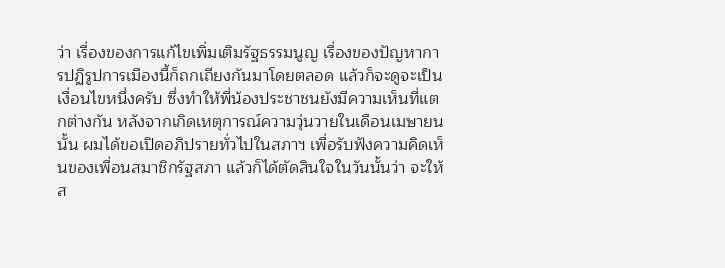ว่า เรื่องของการแก้ไขเพิ่มเติมรัฐธรรมนูญ เรื่องของปัญหาการปฏิรูปการเมืองนี้ก็ถกเถียงกันมาโดยตลอด แล้วก็จะดูจะเป็นเงื่อนไขหนึ่งครับ ซึ่งทำให้พี่น้องประชาชนยังมีความเห็นที่แตกต่างกัน หลังจากเกิดเหตุการณ์ความวุ่นวายในเดือนเมษายนนั้น ผมได้ขอเปิดอภิปรายทั่วไปในสภาฯ เพื่อรับฟังความคิดเห็นของเพื่อนสมาชิกรัฐสภา แล้วก็ได้ตัดสินใจในวันนั้นว่า จะให้ส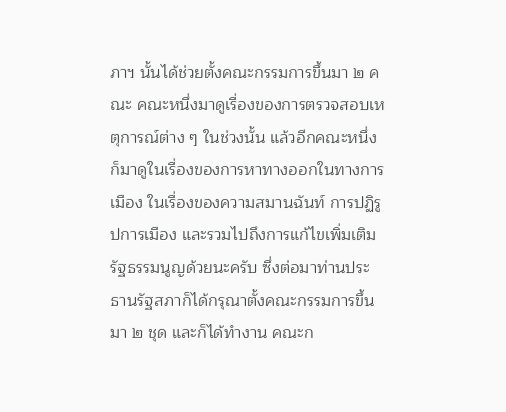ภาฯ นั้นได้ช่วยตั้งคณะกรรมการขึ้นมา ๒ คณะ คณะหนึ่งมาดูเรื่องของการตรวจสอบเหตุการณ์ต่าง ๆ ในช่วงนั้น แล้วอีกคณะหนึ่งก็มาดูในเรื่องของการหาทางออกในทางการเมือง ในเรื่องของความสมานฉันท์ การปฏิรูปการเมือง และรวมไปถึงการแก้ไขเพิ่มเติมรัฐธรรมนูญด้วยนะครับ ซึ่งต่อมาท่านประธานรัฐสภาก็ได้กรุณาตั้งคณะกรรมการขึ้นมา ๒ ชุด และก็ได้ทำงาน คณะก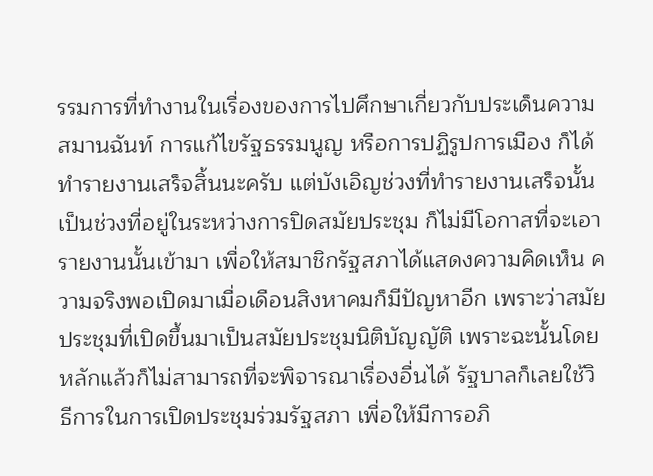รรมการที่ทำงานในเรื่องของการไปศึกษาเกี่ยวกับประเด็นความสมานฉันท์ การแก้ไขรัฐธรรมนูญ หรือการปฏิรูปการเมือง ก็ได้ทำรายงานเสร็จสิ้นนะครับ แต่บังเอิญช่วงที่ทำรายงานเสร็จนั้น เป็นช่วงที่อยู่ในระหว่างการปิดสมัยประชุม ก็ไม่มีโอกาสที่จะเอารายงานนั้นเข้ามา เพื่อให้สมาชิกรัฐสภาได้แสดงความคิดเห็น ความจริงพอเปิดมาเมื่อเดือนสิงหาคมก็มีปัญหาอีก เพราะว่าสมัยประชุมที่เปิดขึ้นมาเป็นสมัยประชุมนิติบัญญัติ เพราะฉะนั้นโดยหลักแล้วก็ไม่สามารถที่จะพิจารณาเรื่องอื่นได้ รัฐบาลก็เลยใช้วิธีการในการเปิดประชุมร่วมรัฐสภา เพื่อให้มีการอภิ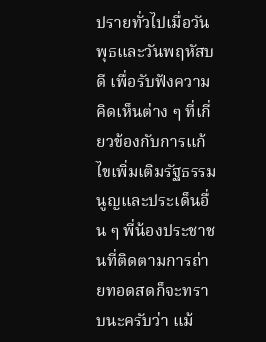ปรายทั่วไปเมื่อวันพุธและวันพฤหัสบดี เพื่อรับฟังความคิดเห็นต่าง ๆ ที่เกี่ยวข้องกับการแก้ไขเพิ่มเติมรัฐธรรมนูญและประเด็นอื่น ๆ พี่น้องประชาชนที่ติดตามการถ่ายทอดสดก็จะทราบนะครับว่า แม้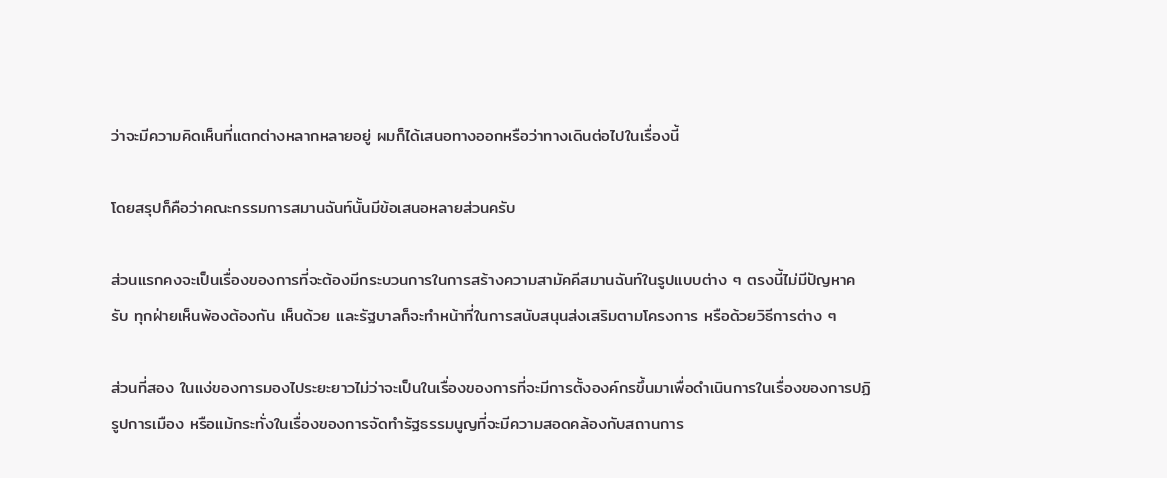ว่าจะมีความคิดเห็นที่แตกต่างหลากหลายอยู่ ผมก็ได้เสนอทางออกหรือว่าทางเดินต่อไปในเรื่องนี้

โดยสรุปก็คือว่าคณะกรรมการสมานฉันท์นั้นมีข้อเสนอหลายส่วนครับ

ส่วนแรกคงจะเป็นเรื่องของการที่จะต้องมีกระบวนการในการสร้างความสามัคคีสมานฉันท์ในรูปแบบต่าง ๆ ตรงนี้ไม่มีปัญหาครับ ทุกฝ่ายเห็นพ้องต้องกัน เห็นด้วย และรัฐบาลก็จะทำหน้าที่ในการสนับสนุนส่งเสริมตามโครงการ หรือด้วยวิธีการต่าง ๆ

ส่วนที่สอง ในแง่ของการมองไประยะยาวไม่ว่าจะเป็นในเรื่องของการที่จะมีการตั้งองค์กรขึ้นมาเพื่อดำเนินการในเรื่องของการปฏิรูปการเมือง หรือแม้กระทั่งในเรื่องของการจัดทำรัฐธรรมนูญที่จะมีความสอดคล้องกับสถานการ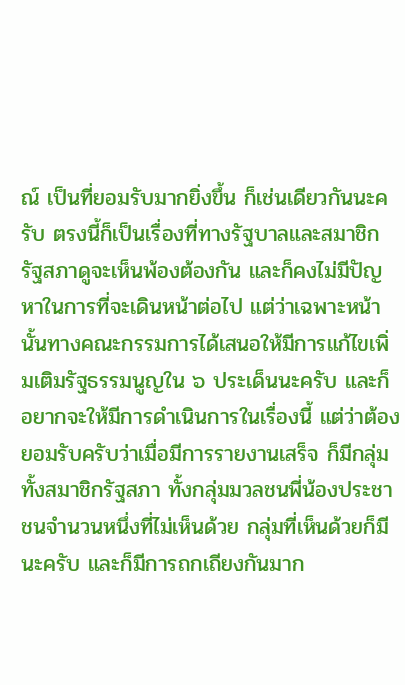ณ์ เป็นที่ยอมรับมากยิ่งขึ้น ก็เช่นเดียวกันนะครับ ตรงนี้ก็เป็นเรื่องที่ทางรัฐบาลและสมาชิกรัฐสภาดูจะเห็นพ้องต้องกัน และก็คงไม่มีปัญหาในการที่จะเดินหน้าต่อไป แต่ว่าเฉพาะหน้านั้นทางคณะกรรมการได้เสนอให้มีการแก้ไขเพิ่มเติมรัฐธรรมนูญใน ๖ ประเด็นนะครับ และก็อยากจะให้มีการดำเนินการในเรื่องนี้ แต่ว่าต้องยอมรับครับว่าเมื่อมีการรายงานเสร็จ ก็มีกลุ่มทั้งสมาชิกรัฐสภา ทั้งกลุ่มมวลชนพี่น้องประชาชนจำนวนหนึ่งที่ไม่เห็นด้วย กลุ่มที่เห็นด้วยก็มีนะครับ และก็มีการถกเถียงกันมาก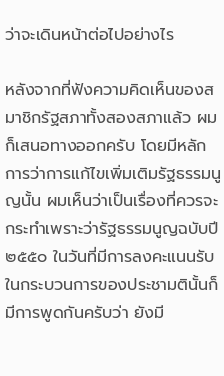ว่าจะเดินหน้าต่อไปอย่างไร

หลังจากที่ฟังความคิดเห็นของสมาชิกรัฐสภาทั้งสองสภาแล้ว ผมก็เสนอทางออกครับ โดยมีหลักการว่าการแก้ไขเพิ่มเติมรัฐธรรมนูญนั้น ผมเห็นว่าเป็นเรื่องที่ควรจะกระทำเพราะว่ารัฐธรรมนูญฉบับปี ๒๕๕๐ ในวันที่มีการลงคะแนนรับ ในกระบวนการของประชามตินั้นก็มีการพูดกันครับว่า ยังมี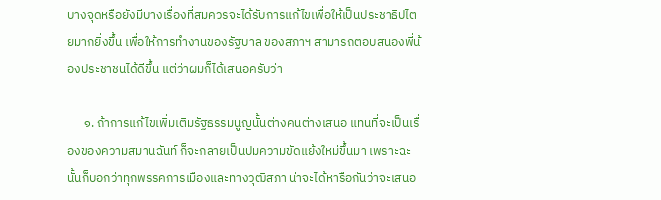บางจุดหรือยังมีบางเรื่องที่สมควรจะได้รับการแก้ไขเพื่อให้เป็นประชาธิปไตยมากยิ่งขึ้น เพื่อให้การทำงานของรัฐบาล ของสภาฯ สามารถตอบสนองพี่น้องประชาชนได้ดีขึ้น แต่ว่าผมก็ได้เสนอครับว่า

      ๑. ถ้าการแก้ไขเพิ่มเติมรัฐธรรมนูญนั้นต่างคนต่างเสนอ แทนที่จะเป็นเรื่องของความสมานฉันท์ ก็จะกลายเป็นปมความขัดแย้งใหม่ขึ้นมา เพราะฉะนั้นก็บอกว่าทุกพรรคการเมืองและทางวุฒิสภา น่าจะได้หารือกันว่าจะเสนอ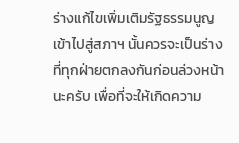ร่างแก้ไขเพิ่มเติมรัฐธรรมนูญเข้าไปสู่สภาฯ นั้นควรจะเป็นร่างที่ทุกฝ่ายตกลงกันก่อนล่วงหน้านะครับ เพื่อที่จะให้เกิดความ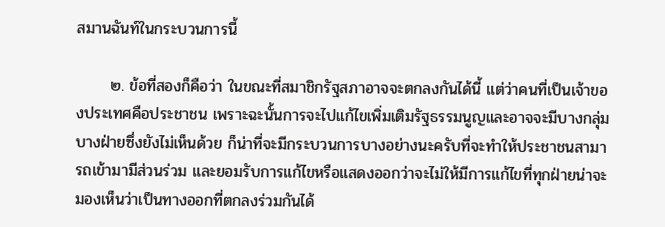สมานฉันท์ในกระบวนการนี้

      ๒. ข้อที่สองก็คือว่า ในขณะที่สมาชิกรัฐสภาอาจจะตกลงกันได้นี้ แต่ว่าคนที่เป็นเจ้าของประเทศคือประชาชน เพราะฉะนั้นการจะไปแก้ไขเพิ่มเติมรัฐธรรมนูญและอาจจะมีบางกลุ่มบางฝ่ายซึ่งยังไม่เห็นด้วย ก็น่าที่จะมีกระบวนการบางอย่างนะครับที่จะทำให้ประชาชนสามารถเข้ามามีส่วนร่วม และยอมรับการแก้ไขหรือแสดงออกว่าจะไม่ให้มีการแก้ไขที่ทุกฝ่ายน่าจะมองเห็นว่าเป็นทางออกที่ตกลงร่วมกันได้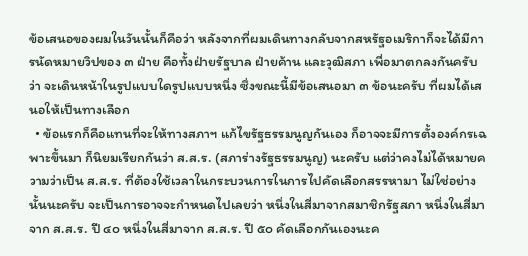ข้อเสนอของผมในวันนั้นก็คือว่า หลังจากที่ผมเดินทางกลับจากสหรัฐอเมริกาก็จะได้มีการนัดหมายวิปของ ๓ ฝ่าย คือทั้งฝ่ายรัฐบาล ฝ่ายค้าน และวุฒิสภา เพื่อมาตกลงกันครับว่า จะเดินหน้าในรูปแบบใดรูปแบบหนึ่ง ซึ่งขณะนี้มีข้อเสนอมา ๓ ข้อนะครับ ที่ผมได้เสนอให้เป็นทางเลือก
  • ข้อแรกก็คือแทนที่จะให้ทางสภาฯ แก้ไขรัฐธรรมนูญกันเอง ก็อาจจะมีการตั้งองค์กรเฉพาะขึ้นมา ก็นิยมเรียกกันว่า ส.ส.ร. (สภาร่างรัฐธรรมนูญ) นะครับ แต่ว่าคงไม่ได้หมายความว่าเป็น ส.ส.ร. ที่ต้องใช้เวลาในกระบวนการในการไปคัดเลือกสรรหามา ไม่ใช่อย่างนั้นนะครับ จะเป็นการอาจจะกำหนดไปเลยว่า หนึ่งในสี่มาจากสมาชิกรัฐสภา หนึ่งในสี่มาจาก ส.ส.ร. ปี ๔๐ หนึ่งในสี่มาจาก ส.ส.ร. ปี ๕๐ คัดเลือกกันเองนะค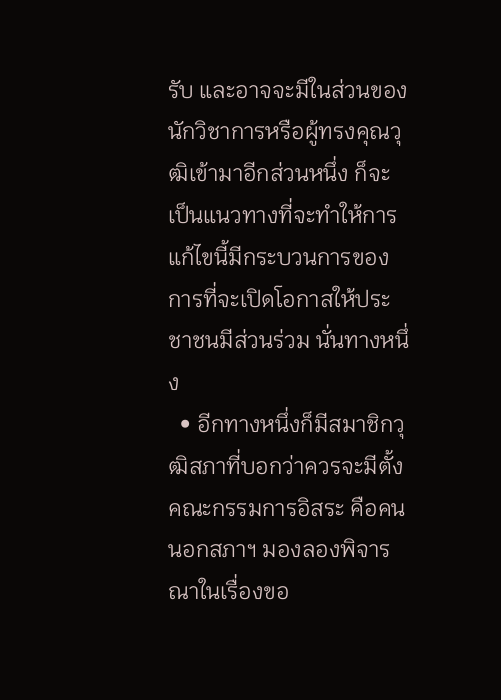รับ และอาจจะมีในส่วนของนักวิชาการหรือผู้ทรงคุณวุฒิเข้ามาอีกส่วนหนึ่ง ก็จะเป็นแนวทางที่จะทำให้การแก้ไขนี้มีกระบวนการของการที่จะเปิดโอกาสให้ประชาชนมีส่วนร่วม นั่นทางหนึ่ง
  • อีกทางหนึ่งก็มีสมาชิกวุฒิสภาที่บอกว่าควรจะมีตั้งคณะกรรมการอิสระ คือคนนอกสภาฯ มองลองพิจารณาในเรื่องขอ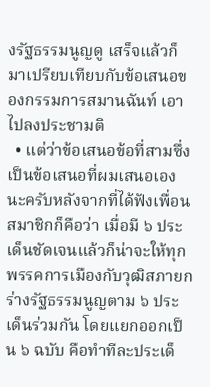งรัฐธรรมนูญดู เสร็จแล้วก็มาเปรียบเทียบกับข้อเสนอของกรรมการสมานฉันท์ เอาไปลงประชามติ
  • แต่ว่าข้อเสนอข้อที่สามซึ่งเป็นข้อเสนอที่ผมเสนอเองนะครับหลังจากที่ได้ฟังเพื่อนสมาชิกก็คือว่า เมื่อมี ๖ ประเด็นชัดเจนแล้วก็น่าจะให้ทุกพรรคการเมืองกับวุฒิสภายกร่างรัฐธรรมนูญตาม ๖ ประเด็นร่วมกัน โดยแยกออกเป็น ๖ ฉบับ คือทำทีละประเด็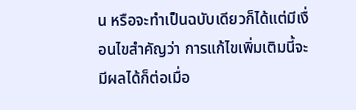น หรือจะทำเป็นฉบับเดียวก็ได้แต่มีเงื่อนไขสำคัญว่า การแก้ไขเพิ่มเติมนี้จะมีผลได้ก็ต่อเมื่อ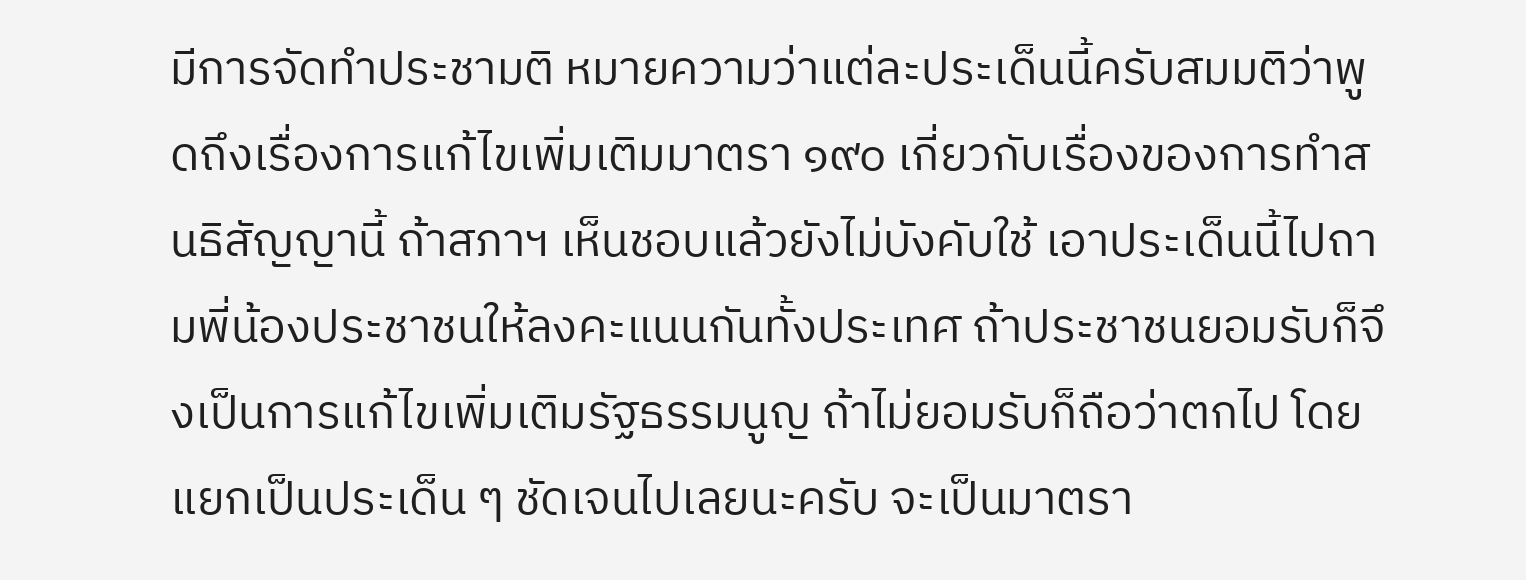มีการจัดทำประชามติ หมายความว่าแต่ละประเด็นนี้ครับสมมติว่าพูดถึงเรื่องการแก้ไขเพิ่มเติมมาตรา ๑๙๐ เกี่ยวกับเรื่องของการทำสนธิสัญญานี้ ถ้าสภาฯ เห็นชอบแล้วยังไม่บังคับใช้ เอาประเด็นนี้ไปถามพี่น้องประชาชนให้ลงคะแนนกันทั้งประเทศ ถ้าประชาชนยอมรับก็จึงเป็นการแก้ไขเพิ่มเติมรัฐธรรมนูญ ถ้าไม่ยอมรับก็ถือว่าตกไป โดยแยกเป็นประเด็น ๆ ชัดเจนไปเลยนะครับ จะเป็นมาตรา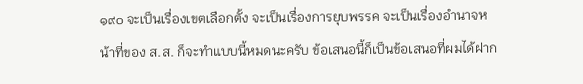๑๙๐ จะเป็นเรื่องเขตเลือกตั้ง จะเป็นเรื่องการยุบพรรค จะเป็นเรื่องอำนาจหน้าที่ของ ส.ส. ก็จะทำแบบนี้หมดนะครับ ข้อเสนอนี้ก็เป็นข้อเสนอที่ผมได้ฝาก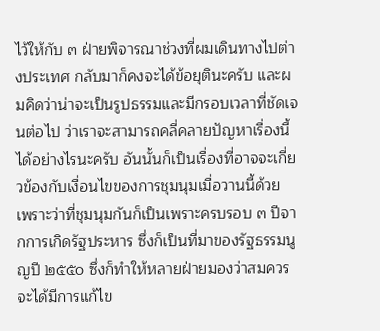ไว้ให้กับ ๓ ฝ่ายพิจารณาช่วงที่ผมเดินทางไปต่างประเทศ กลับมาก็คงจะได้ข้อยุตินะครับ และผมคิดว่าน่าจะเป็นรูปธรรมและมีกรอบเวลาที่ชัดเจนต่อไป ว่าเราจะสามารถคลี่คลายปัญหาเรื่องนี้ได้อย่างไรนะครับ อันนั้นก็เป็นเรื่องที่อาจจะเกี่ยวข้องกับเงื่อนไขของการชุมนุมเมื่อวานนี้ด้วย เพราะว่าที่ชุมนุมกันก็เป็นเพราะครบรอบ ๓ ปีจากการเกิดรัฐประหาร ซึ่งก็เป็นที่มาของรัฐธรรมนูญปี ๒๕๕๐ ซึ่งก็ทำให้หลายฝ่ายมองว่าสมควรจะได้มีการแก้ไข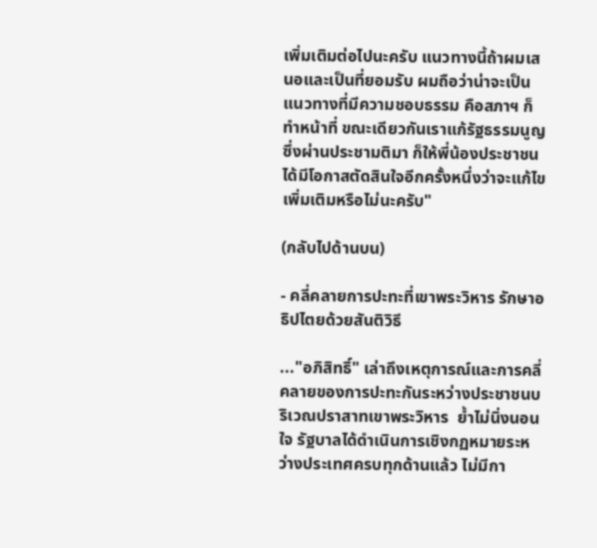เพิ่มเติมต่อไปนะครับ แนวทางนี้ถ้าผมเสนอและเป็นที่ยอมรับ ผมถือว่าน่าจะเป็นแนวทางที่มีความชอบธรรม คือสภาฯ ก็ทำหน้าที่ ขณะเดียวกันเราแก้รัฐธรรมนูญซึ่งผ่านประชามติมา ก็ให้พี่น้องประชาชนได้มีโอกาสตัดสินใจอีกครั้งหนึ่งว่าจะแก้ไขเพิ่มเติมหรือไม่นะครับ"

(กลับไปด้านบน)

- คลี่คลายการปะทะที่เขาพระวิหาร รักษาอธิปไตยด้วยสันติวิธี

..."อภิสิทธิ์" เล่าถึงเหตุการณ์และการคลี่คลายของการปะทะกันระหว่างประชาชนบริเวณปราสาทเขาพระวิหาร  ย้ำไม่นิ่งนอนใจ รัฐบาลได้ดำเนินการเชิงกฏหมายระหว่างประเทศครบทุกด้านแล้ว ไม่มีกา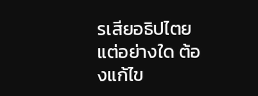รเสียอธิปไตยแต่อย่างใด ต้องแก้ไข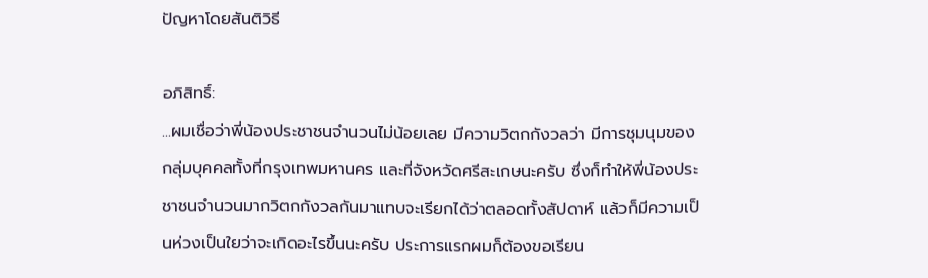ปัญหาโดยสันติวิธี

อภิสิทธิ์:
...ผมเชื่อว่าพี่น้องประชาชนจำนวนไม่น้อยเลย มีความวิตกกังวลว่า มีการชุมนุมของกลุ่มบุคคลทั้งที่กรุงเทพมหานคร และที่จังหวัดศรีสะเกษนะครับ ซึ่งก็ทำให้พี่น้องประชาชนจำนวนมากวิตกกังวลกันมาแทบจะเรียกได้ว่าตลอดทั้งสัปดาห์ แล้วก็มีความเป็นห่วงเป็นใยว่าจะเกิดอะไรขึ้นนะครับ ประการแรกผมก็ต้องขอเรียน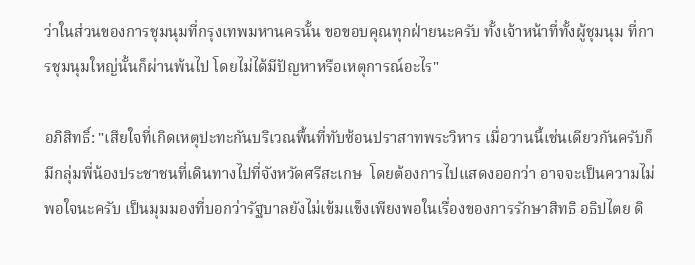ว่าในส่วนของการชุมนุมที่กรุงเทพมหานครนั้น ขอขอบคุณทุกฝ่ายนะครับ ทั้งเจ้าหน้าที่ทั้งผู้ชุมนุม ที่การชุมนุมใหญ่นั้นก็ผ่านพ้นไป โดยไม่ได้มีปัญหาหรือเหตุการณ์อะไร"

อภิสิทธิ์: "เสียใจที่เกิดเหตุปะทะกันบริเวณพื้นที่ทับซ้อนปราสาทพระวิหาร เมื่อวานนี้เช่นเดียวกันครับก็มีกลุ่มพี่น้องประชาชนที่เดินทางไปที่จังหวัดศรีสะเกษ  โดยต้องการไปแสดงออกว่า อาจจะเป็นความไม่พอใจนะครับ เป็นมุมมองที่บอกว่ารัฐบาลยังไม่เข้มแข็งเพียงพอในเรื่องของการรักษาสิทธิ อธิปไตย ดิ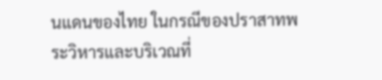นแดนของไทย ในกรณีของปราสาทพระวิหารและบริเวณที่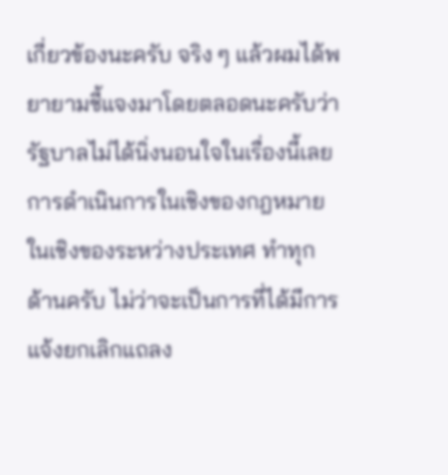เกี่ยวข้องนะครับ จริง ๆ แล้วผมได้พยายามชี้แจงมาโดยตลอดนะครับว่ารัฐบาลไม่ได้นิ่งนอนใจในเรื่องนี้เลย การดำเนินการในเชิงของกฎหมาย ในเชิงของระหว่างประเทศ ทำทุกด้านครับ ไม่ว่าจะเป็นการที่ได้มีการแจ้งยกเลิกแถลง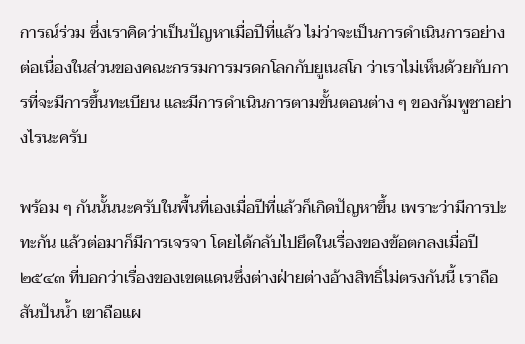การณ์ร่วม ซึ่งเราคิดว่าเป็นปัญหาเมื่อปีที่แล้ว ไม่ว่าจะเป็นการดำเนินการอย่างต่อเนื่องในส่วนของคณะกรรมการมรดกโลกกับยูเนสโก ว่าเราไม่เห็นด้วยกับการที่จะมีการขึ้นทะเบียน และมีการดำเนินการตามขั้นตอนต่าง ๆ ของกัมพูชาอย่างไรนะครับ

พร้อม ๆ กันนั้นนะครับในพื้นที่เองเมื่อปีที่แล้วก็เกิดปัญหาขึ้น เพราะว่ามีการปะทะกัน แล้วต่อมาก็มีการเจรจา โดยได้กลับไปยึดในเรื่องของข้อตกลงเมื่อปี ๒๕๔๓ ที่บอกว่าเรื่องของเขตแดนซึ่งต่างฝ่ายต่างอ้างสิทธิ์ไม่ตรงกันนี้ เราถือสันปันน้ำ เขาถือแผ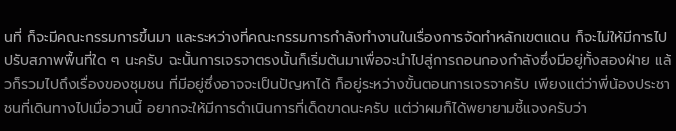นที่ ก็จะมีคณะกรรมการขึ้นมา และระหว่างที่คณะกรรมการกำลังทำงานในเรื่องการจัดทำหลักเขตแดน ก็จะไม่ให้มีการไปปรับสภาพพื้นที่ใด ๆ นะครับ ฉะนั้นการเจรจาตรงนั้นก็เริ่มต้นมาเพื่อจะนำไปสู่การถอนกองกำลังซึ่งมีอยู่ทั้งสองฝ่าย แล้วก็รวมไปถึงเรื่องของชุมชน ที่มีอยู่ซึ่งอาจจะเป็นปัญหาได้ ก็อยู่ระหว่างขั้นตอนการเจรจาครับ เพียงแต่ว่าพี่น้องประชาชนที่เดินทางไปเมื่อวานนี้ อยากจะให้มีการดำเนินการที่เด็ดขาดนะครับ แต่ว่าผมก็ได้พยายามชี้แจงครับว่า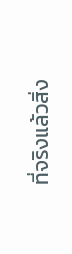ที่จริงแล้วสิ่ง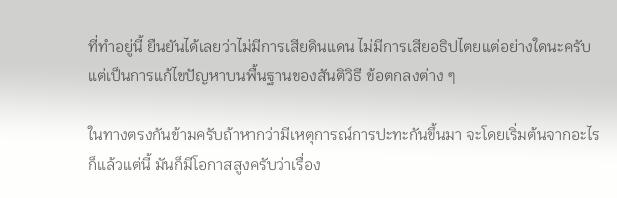ที่ทำอยู่นี้ ยืนยันได้เลยว่าไม่มีการเสียดินแดน ไม่มีการเสียอธิปไตยแต่อย่างใดนะครับ แต่เป็นการแก้ไขปัญหาบนพื้นฐานของสันติวิธี ข้อตกลงต่าง ๆ

ในทางตรงกันข้ามครับถ้าหากว่ามีเหตุการณ์การปะทะกันขึ้นมา จะโดยเริ่มต้นจากอะไรก็แล้วแต่นี้ มันก็มีโอกาสสูงครับว่าเรื่อง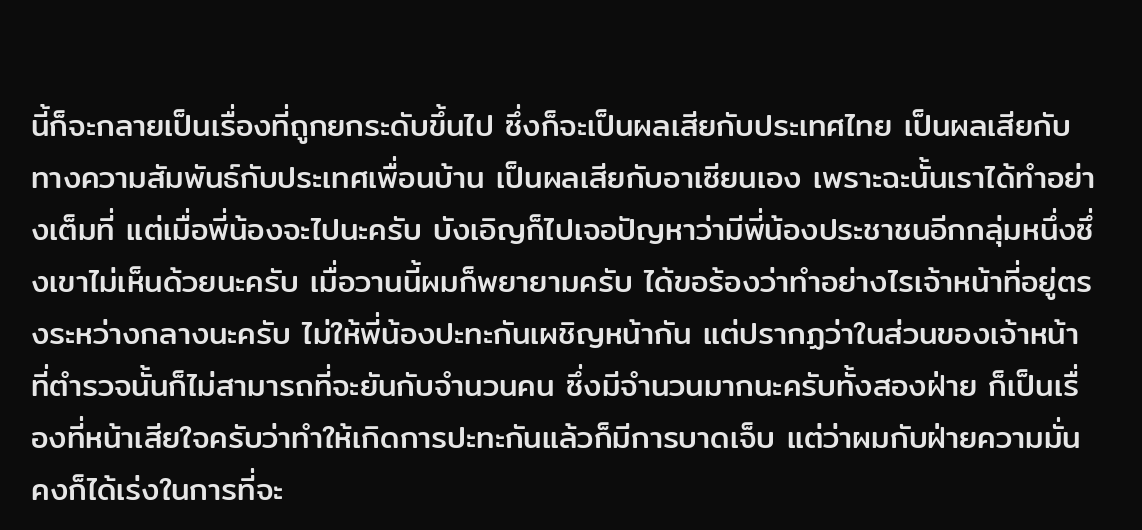นี้ก็จะกลายเป็นเรื่องที่ถูกยกระดับขึ้นไป ซึ่งก็จะเป็นผลเสียกับประเทศไทย เป็นผลเสียกับทางความสัมพันธ์กับประเทศเพื่อนบ้าน เป็นผลเสียกับอาเซียนเอง เพราะฉะนั้นเราได้ทำอย่างเต็มที่ แต่เมื่อพี่น้องจะไปนะครับ บังเอิญก็ไปเจอปัญหาว่ามีพี่น้องประชาชนอีกกลุ่มหนึ่งซึ่งเขาไม่เห็นด้วยนะครับ เมื่อวานนี้ผมก็พยายามครับ ได้ขอร้องว่าทำอย่างไรเจ้าหน้าที่อยู่ตรงระหว่างกลางนะครับ ไม่ให้พี่น้องปะทะกันเผชิญหน้ากัน แต่ปรากฏว่าในส่วนของเจ้าหน้าที่ตำรวจนั้นก็ไม่สามารถที่จะยันกับจำนวนคน ซึ่งมีจำนวนมากนะครับทั้งสองฝ่าย ก็เป็นเรื่องที่หน้าเสียใจครับว่าทำให้เกิดการปะทะกันแล้วก็มีการบาดเจ็บ แต่ว่าผมกับฝ่ายความมั่นคงก็ได้เร่งในการที่จะ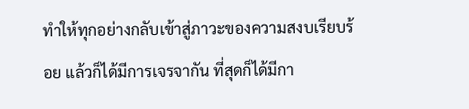ทำให้ทุกอย่างกลับเข้าสู่ภาวะของความสงบเรียบร้อย แล้วก็ได้มีการเจรจากัน ที่สุดก็ได้มีกา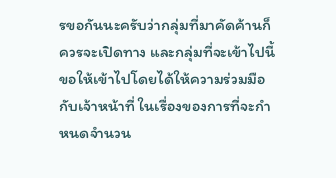รขอกันนะครับว่ากลุ่มที่มาคัดค้านก็ควรจะเปิดทาง และกลุ่มที่จะเข้าไปนี้ขอให้เข้าไปโดยได้ให้ความร่วมมือกับเจ้าหน้าที่ ในเรื่องของการที่จะกำหนดจำนวน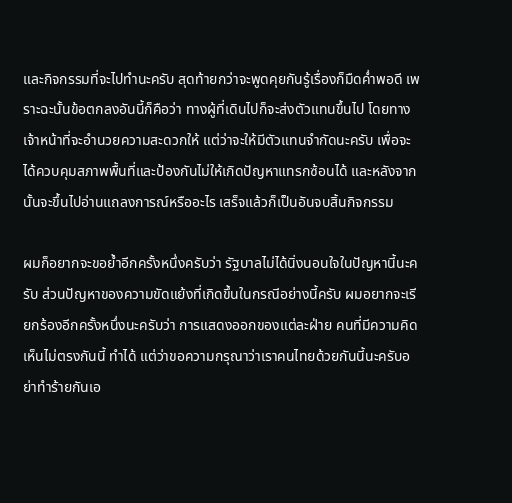และกิจกรรมที่จะไปทำนะครับ สุดท้ายกว่าจะพูดคุยกันรู้เรื่องก็มืดค่ำพอดี เพราะฉะนั้นข้อตกลงอันนี้ก็คือว่า ทางผู้ที่เดินไปก็จะส่งตัวแทนขึ้นไป โดยทางเจ้าหน้าที่จะอำนวยความสะดวกให้ แต่ว่าจะให้มีตัวแทนจำกัดนะครับ เพื่อจะได้ควบคุมสภาพพื้นที่และป้องกันไม่ให้เกิดปัญหาแทรกซ้อนได้ และหลังจากนั้นจะขึ้นไปอ่านแถลงการณ์หรืออะไร เสร็จแล้วก็เป็นอันจบสิ้นกิจกรรม

ผมก็อยากจะขอย้ำอีกครั้งหนึ่งครับว่า รัฐบาลไม่ได้นิ่งนอนใจในปัญหานี้นะครับ ส่วนปัญหาของความขัดแย้งที่เกิดขึ้นในกรณีอย่างนี้ครับ ผมอยากจะเรียกร้องอีกครั้งหนึ่งนะครับว่า การแสดงออกของแต่ละฝ่าย คนที่มีความคิดเห็นไม่ตรงกันนี้ ทำได้ แต่ว่าขอความกรุณาว่าเราคนไทยด้วยกันนี้นะครับอย่าทำร้ายกันเอ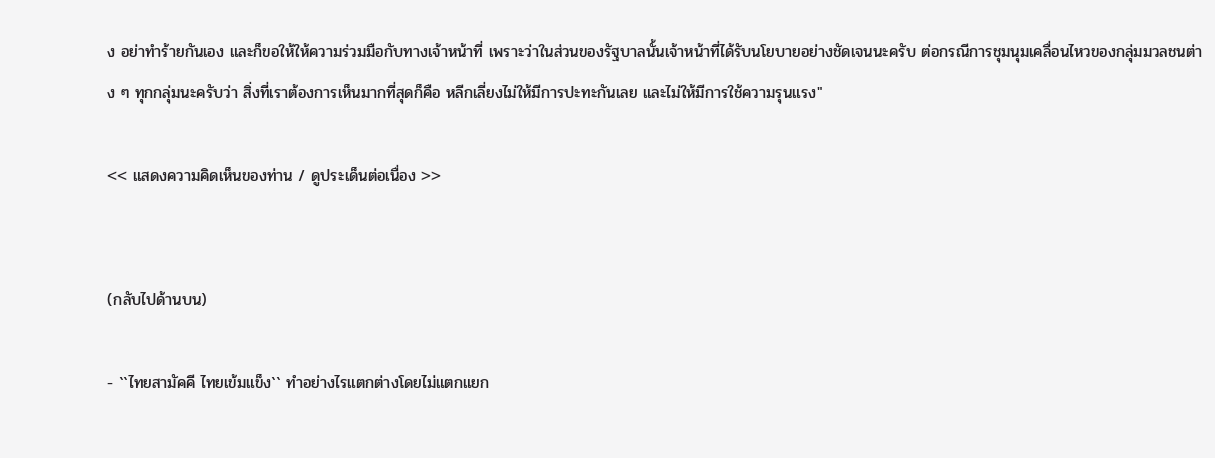ง อย่าทำร้ายกันเอง และก็ขอให้ให้ความร่วมมือกับทางเจ้าหน้าที่ เพราะว่าในส่วนของรัฐบาลนั้นเจ้าหน้าที่ได้รับนโยบายอย่างชัดเจนนะครับ ต่อกรณีการชุมนุมเคลื่อนไหวของกลุ่มมวลชนต่าง ๆ ทุกกลุ่มนะครับว่า สิ่งที่เราต้องการเห็นมากที่สุดก็คือ หลีกเลี่ยงไม่ให้มีการปะทะกันเลย และไม่ให้มีการใช้ความรุนแรง"

<< แสดงความคิดเห็นของท่าน / ดูประเด็นต่อเนื่อง >>


(กลับไปด้านบน)

- ``ไทยสามัคคี ไทยเข้มแข็ง`` ทำอย่างไรแตกต่างโดยไม่แตกแยก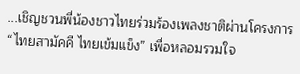...เชิญชวนพี่น้องชาวไทยร่วมร้องเพลงชาติผ่านโครงการ “ไทยสามัคคี ไทยเข้มแข็ง” เพื่อหลอมรวมใจ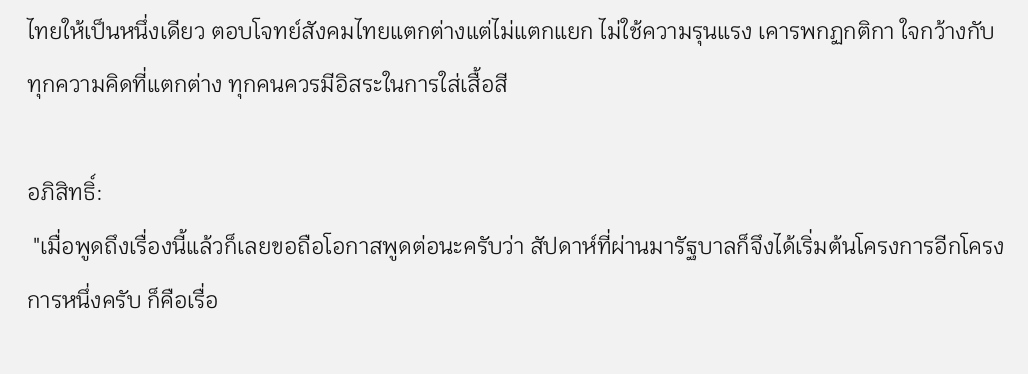ไทยให้เป็นหนึ่งเดียว ตอบโจทย์สังคมไทยแตกต่างแต่ไม่แตกแยก ไม่ใช้ความรุนแรง เคารพกฏกติกา ใจกว้างกับทุกความคิดที่แตกต่าง ทุกคนควรมีอิสระในการใส่เสื้อสี

อภิสิทธิ์:
 "เมื่อพูดถึงเรื่องนี้แล้วก็เลยขอถือโอกาสพูดต่อนะครับว่า สัปดาห์ที่ผ่านมารัฐบาลก็จึงได้เริ่มต้นโครงการอีกโครงการหนึ่งครับ ก็คือเรื่อ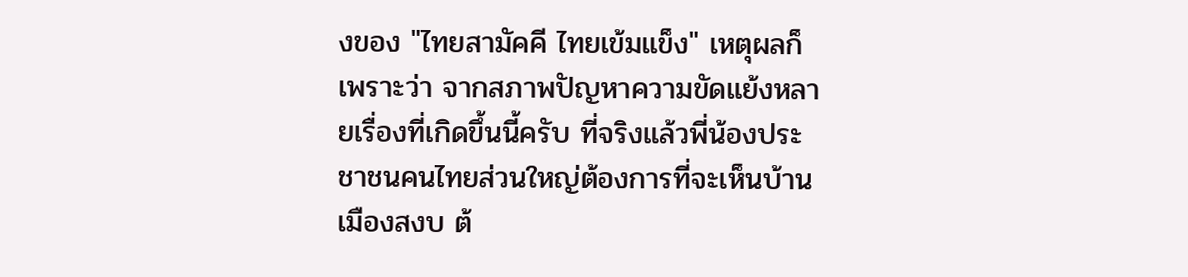งของ "ไทยสามัคคี ไทยเข้มแข็ง" เหตุผลก็เพราะว่า จากสภาพปัญหาความขัดแย้งหลายเรื่องที่เกิดขึ้นนี้ครับ ที่จริงแล้วพี่น้องประชาชนคนไทยส่วนใหญ่ต้องการที่จะเห็นบ้านเมืองสงบ ต้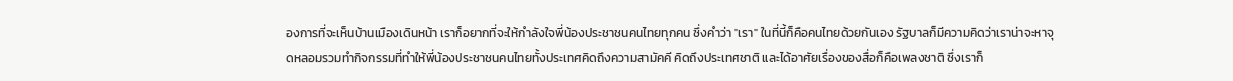องการที่จะเห็นบ้านเมืองเดินหน้า เราก็อยากที่จะให้กำลังใจพี่น้องประชาชนคนไทยทุกคน ซึ่งคำว่า "เรา" ในที่นี้ก็คือคนไทยด้วยกันเอง รัฐบาลก็มีความคิดว่าเราน่าจะหาจุดหลอมรวมทำกิจกรรมที่ทำให้พี่น้องประชาชนคนไทยทั้งประเทศคิดถึงความสามัคคี คิดถึงประเทศชาติ และได้อาศัยเรื่องของสื่อก็คือเพลงชาติ ซึ่งเราก็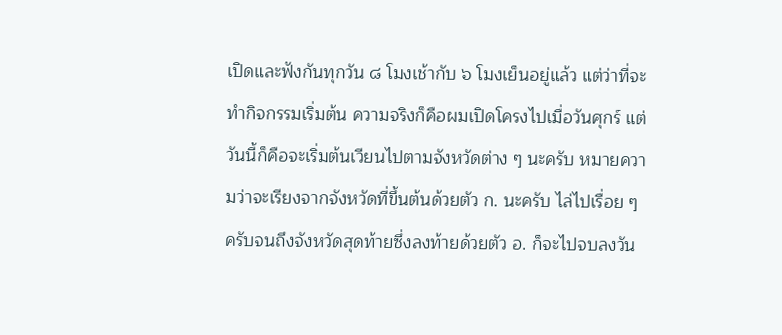เปิดและฟังกันทุกวัน ๘ โมงเช้ากับ ๖ โมงเย็นอยู่แล้ว แต่ว่าที่จะทำกิจกรรมเริ่มต้น ความจริงก็คือผมเปิดโครงไปเมื่อวันศุกร์ แต่วันนี้ก็คือจะเริ่มต้นเวียนไปตามจังหวัดต่าง ๆ นะครับ หมายความว่าจะเรียงจากจังหวัดที่ขึ้นต้นด้วยตัว ก. นะครับ ไล่ไปเรื่อย ๆ ครับจนถึงจังหวัดสุดท้ายซึ่งลงท้ายด้วยตัว อ. ก็จะไปจบลงวัน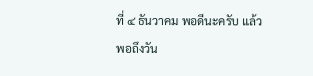ที่ ๔ ธันวาคม พอดีนะครับ แล้วพอถึงวัน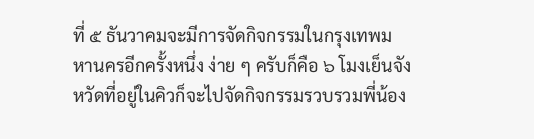ที่ ๕ ธันวาคมจะมีการจัดกิจกรรมในกรุงเทพมหานครอีกครั้งหนึ่ง ง่าย ๆ ครับก็คือ ๖ โมงเย็นจังหวัดที่อยู่ในคิวก็จะไปจัดกิจกรรมรวบรวมพี่น้อง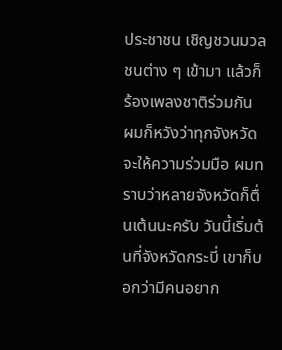ประชาชน เชิญชวนมวลชนต่าง ๆ เข้ามา แล้วก็ร้องเพลงชาติร่วมกัน ผมก็หวังว่าทุกจังหวัดจะให้ความร่วมมือ ผมทราบว่าหลายจังหวัดก็ตื่นเต้นนะครับ วันนี้เริ่มต้นที่จังหวัดกระบี่ เขาก็บอกว่ามีคนอยาก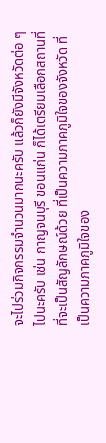จะไปร่วมกิจกรรมจำนวนมากนะครับ แล้วก็ยังมีจังหวัดต่อ ๆ ไปนะครับ เช่น กาญจนบุรี ขอนแก่น ก็ได้เตรียมเลือกสถานที่ที่จะเป็นสัญลักษณ์ด้วย ที่เป็นความภาคภูมิใจของจังหวัด ที่เป็นความภาคภูมิใจของ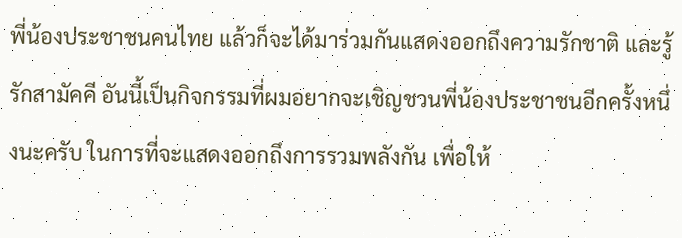พี่น้องประชาชนคนไทย แล้วก็จะได้มาร่วมกันแสดงออกถึงความรักชาติ และรู้รักสามัคคี อันนี้เป็นกิจกรรมที่ผมอยากจะเชิญชวนพี่น้องประชาชนอีกครั้งหนึ่งนะครับ ในการที่จะแสดงออกถึงการรวมพลังกัน เพื่อให้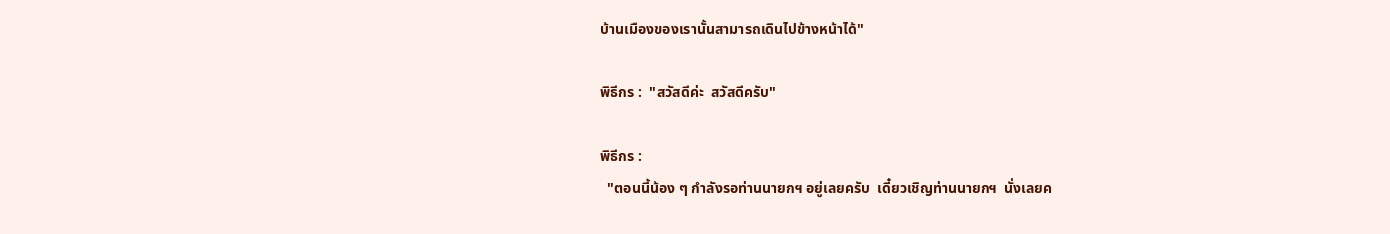บ้านเมืองของเรานั้นสามารถเดินไปข้างหน้าได้"

พิธีกร :  "สวัสดีค่ะ  สวัสดีครับ"

พิธีกร :
  "ตอนนี้น้อง ๆ กำลังรอท่านนายกฯ อยู่เลยครับ  เดี๋ยวเชิญท่านนายกฯ  นั่งเลยค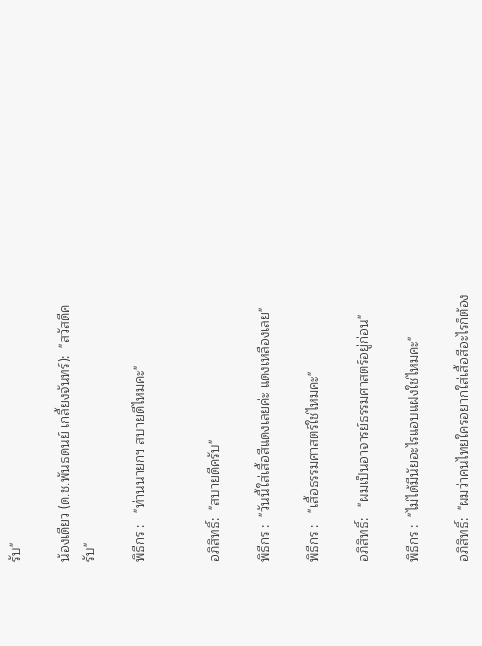รับ"

น้องเดียว (ด.ช.พันธดนย์ เกลี้ยงจันทร์):  "สวัสดีครับ"

พิธีกร :   "ท่านนายกฯ สบายดีไหมคะ"


อภิสิทธิ์:  "สบายดีครับ"

พิธีกร :  "วันนี้ใส่เสื้อสีแดงเลยค่ะ แดงเหลืองเลย"

พิธีกร :   "เสื้อธรรมศาสตร์ใช่ไหมคะ"

อภิสิทธิ์:   "ผมเป็นอาจารย์ธรรมศาสตร์อยู่ก่อน"

พิธีกร :  "ไม่ได้มีนัยอะไรแอบแฝงใช่ไหมคะ"

อภิสิทธิ์:  "ผมว่าคนไทยใครอยากใส่เสื้อสีอะไรก็ต้อง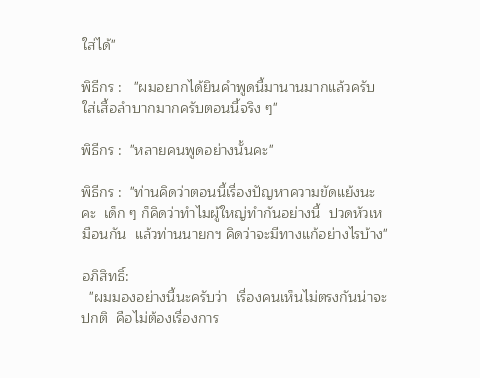ใส่ได้"

พิธีกร :   "ผมอยากได้ยินคำพูดนี้มานานมากแล้วครับ  ใส่เสื้อลำบากมากครับตอนนี้จริง ๆ"

พิธีกร :  "หลายคนพูดอย่างนั้นคะ"

พิธีกร :  "ท่านคิดว่าตอนนี้เรื่องปัญหาความขัดแย้งนะคะ  เด็ก ๆ ก็คิดว่าทำไมผู้ใหญ่ทำกันอย่างนี้  ปวดหัวเหมือนกัน  แล้วท่านนายกฯ คิดว่าจะมีทางแก้อย่างไรบ้าง"

อภิสิทธิ์:
  "ผมมองอย่างนี้นะครับว่า  เรื่องคนเห็นไม่ตรงกันน่าจะปกติ  คือไม่ต้องเรื่องการ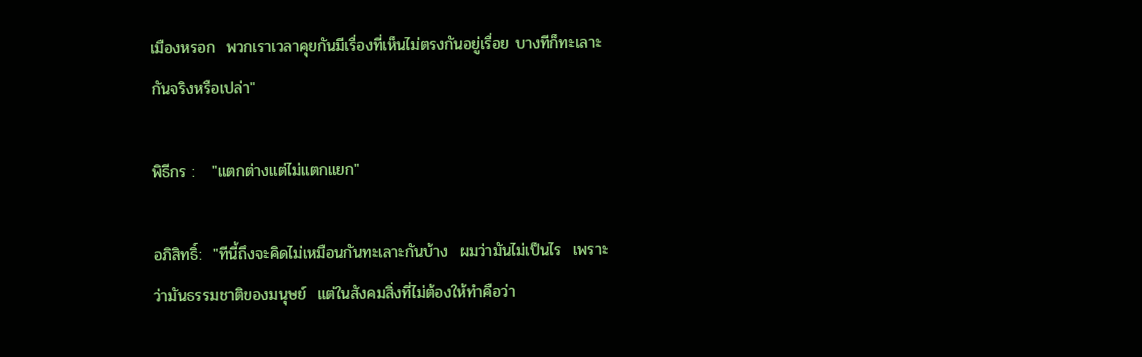เมืองหรอก  พวกเราเวลาคุยกันมีเรื่องที่เห็นไม่ตรงกันอยู่เรื่อย บางทีก็ทะเลาะกันจริงหรือเปล่า"

พิธีกร :   "แตกต่างแต่ไม่แตกแยก"

อภิสิทธิ์:  "ทีนี้ถึงจะคิดไม่เหมือนกันทะเลาะกันบ้าง  ผมว่ามันไม่เป็นไร  เพราะว่ามันธรรมชาติของมนุษย์  แต่ในสังคมสิ่งที่ไม่ต้องให้ทำคือว่า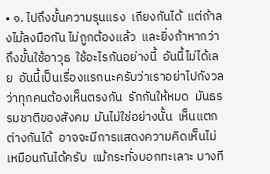• ๑. ไปถึงขั้นความรุนแรง  เถียงกันได้  แต่ถ้าลงไม้ลงมือกัน ไม่ถูกต้องแล้ว  และยิ่งถ้าหากว่าถึงขั้นใช้อาวุธ  ใช้อะไรกันอย่างนี้  อันนี้ไม่ได้เลย  อันนี้เป็นเรื่องแรกนะครับว่าเราอย่าไปกังวลว่าทุกคนต้องเห็นตรงกัน  รักกันให้หมด  มันธรรมชาติของสังคม  มันไม่ใช่อย่างนั้น  เห็นแตกต่างกันได้  อาจจะมีการแสดงความคิดเห็นไม่เหมือนกันได้ครับ  แม้กระทั่งบอกทะเลาะ บางที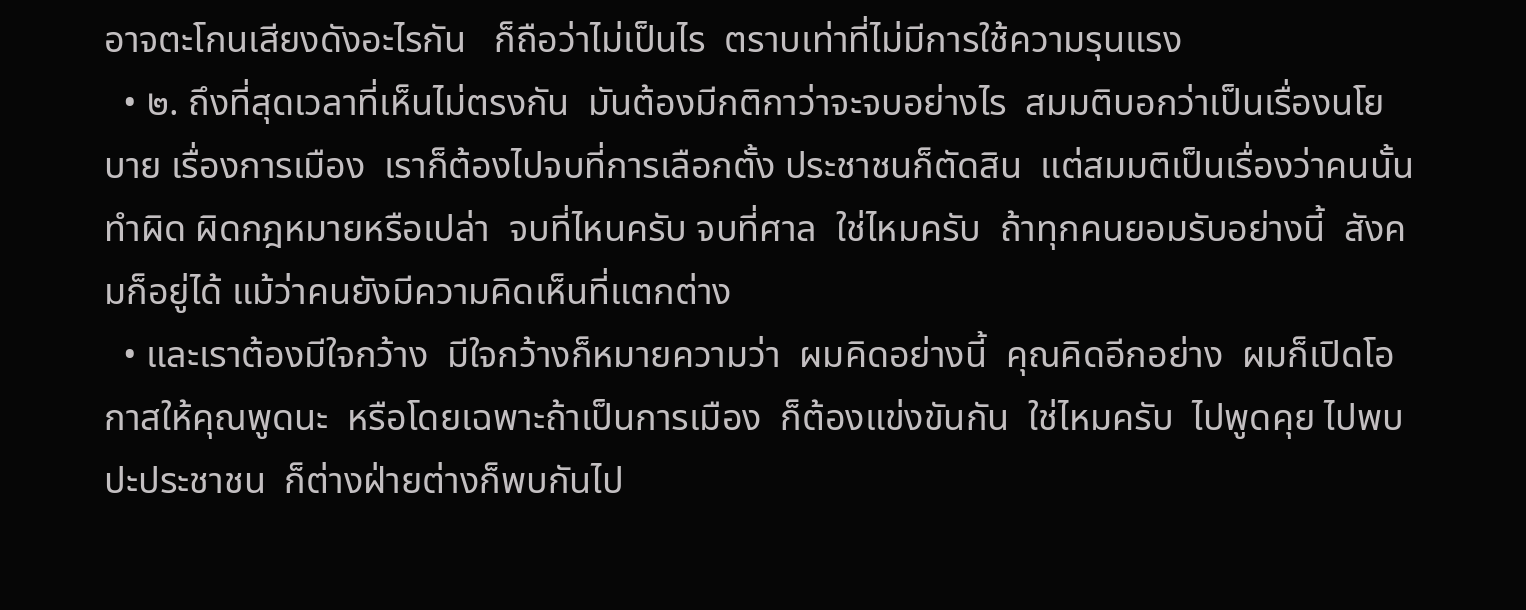อาจตะโกนเสียงดังอะไรกัน   ก็ถือว่าไม่เป็นไร  ตราบเท่าที่ไม่มีการใช้ความรุนแรง
  • ๒. ถึงที่สุดเวลาที่เห็นไม่ตรงกัน  มันต้องมีกติกาว่าจะจบอย่างไร  สมมติบอกว่าเป็นเรื่องนโยบาย เรื่องการเมือง  เราก็ต้องไปจบที่การเลือกตั้ง ประชาชนก็ตัดสิน  แต่สมมติเป็นเรื่องว่าคนนั้นทำผิด ผิดกฎหมายหรือเปล่า  จบที่ไหนครับ จบที่ศาล  ใช่ไหมครับ  ถ้าทุกคนยอมรับอย่างนี้  สังคมก็อยู่ได้ แม้ว่าคนยังมีความคิดเห็นที่แตกต่าง
  • และเราต้องมีใจกว้าง  มีใจกว้างก็หมายความว่า  ผมคิดอย่างนี้  คุณคิดอีกอย่าง  ผมก็เปิดโอกาสให้คุณพูดนะ  หรือโดยเฉพาะถ้าเป็นการเมือง  ก็ต้องแข่งขันกัน  ใช่ไหมครับ  ไปพูดคุย ไปพบปะประชาชน  ก็ต่างฝ่ายต่างก็พบกันไป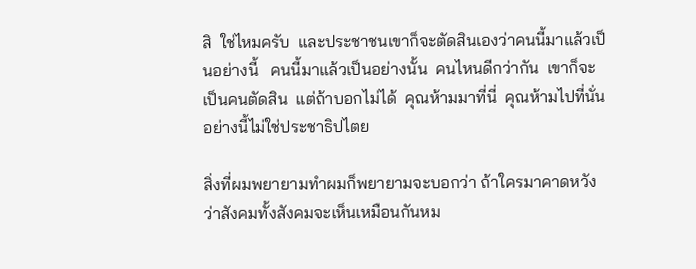สิ  ใช่ไหมครับ  และประชาชนเขาก็จะตัดสินเองว่าคนนี้มาแล้วเป็นอย่างนี้   คนนี้มาแล้วเป็นอย่างนั้น  คนไหนดีกว่ากัน  เขาก็จะเป็นคนตัดสิน  แต่ถ้าบอกไม่ได้  คุณห้ามมาที่นี่  คุณห้ามไปที่นั่น  อย่างนี้ไม่ใช่ประชาธิปไตย

สิ่งที่ผมพยายามทำผมก็พยายามจะบอกว่า ถ้าใครมาคาดหวังว่าสังคมทั้งสังคมจะเห็นเหมือนกันหม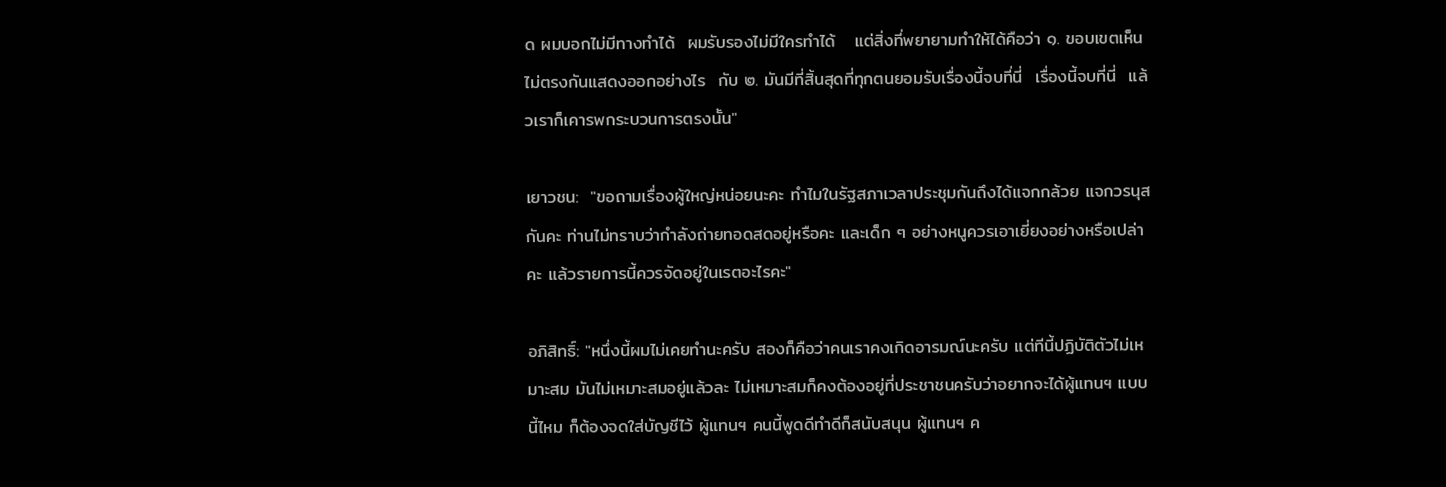ด ผมบอกไม่มีทางทำได้  ผมรับรองไม่มีใครทำได้   แต่สิ่งที่พยายามทำให้ได้คือว่า ๑. ขอบเขตเห็นไม่ตรงกันแสดงออกอย่างไร  กับ ๒. มันมีที่สิ้นสุดที่ทุกตนยอมรับเรื่องนี้จบที่นี่  เรื่องนี้จบที่นี่  แล้วเราก็เคารพกระบวนการตรงนั้น"

เยาวชน:  "ขอถามเรื่องผู้ใหญ่หน่อยนะคะ ทำไมในรัฐสภาเวลาประชุมกันถึงได้แจกกล้วย แจกวรนุสกันคะ ท่านไม่ทราบว่ากำลังถ่ายทอดสดอยู่หรือคะ และเด็ก ๆ อย่างหนูควรเอาเยี่ยงอย่างหรือเปล่าคะ แล้วรายการนี้ควรจัดอยู่ในเรตอะไรคะ"

อภิสิทธิ์: "หนึ่งนี้ผมไม่เคยทำนะครับ สองก็คือว่าคนเราคงเกิดอารมณ์นะครับ แต่ทีนี้ปฏิบัติตัวไม่เหมาะสม มันไม่เหมาะสมอยู่แล้วละ ไม่เหมาะสมก็คงต้องอยู่ที่ประชาชนครับว่าอยากจะได้ผู้แทนฯ แบบนี้ไหม ก็ต้องจดใส่บัญชีไว้ ผู้แทนฯ คนนี้พูดดีทำดีก็สนับสนุน ผู้แทนฯ ค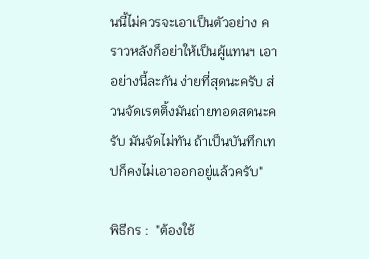นนี้ไม่ควรจะเอาเป็นตัวอย่าง คราวหลังก็อย่าให้เป็นผู้แทนฯ เอาอย่างนี้ละกัน ง่ายที่สุดนะครับ ส่วนจัดเรตติ้งมันถ่ายทอดสดนะครับ มันจัดไม่ทัน ถ้าเป็นบันทึกเทปก็คงไม่เอาออกอยู่แล้วครับ"

พิธีกร :  "ต้องใช้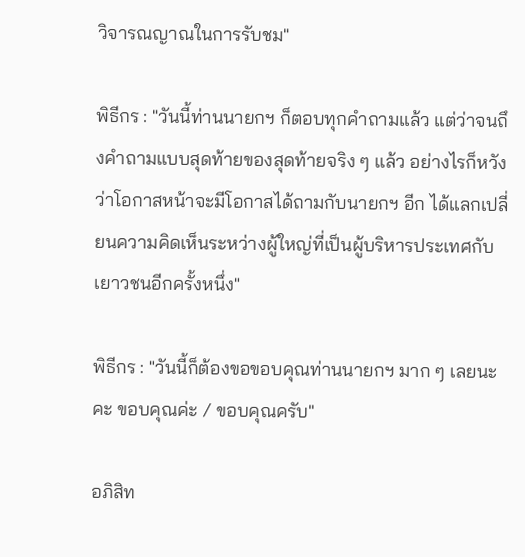วิจารณญาณในการรับชม"

พิธีกร : "วันนี้ท่านนายกฯ ก็ตอบทุกคำถามแล้ว แต่ว่าจนถึงคำถามแบบสุดท้ายของสุดท้ายจริง ๆ แล้ว อย่างไรก็หวังว่าโอกาสหน้าจะมีโอกาสได้ถามกับนายกฯ อีก ได้แลกเปลี่ยนความคิดเห็นระหว่างผู้ใหญ่ที่เป็นผู้บริหารประเทศกับเยาวชนอีกครั้งหนึ่ง"

พิธีกร : "วันนี้ก็ต้องขอขอบคุณท่านนายกฯ มาก ๆ เลยนะคะ ขอบคุณค่ะ / ขอบคุณครับ"

อภิสิท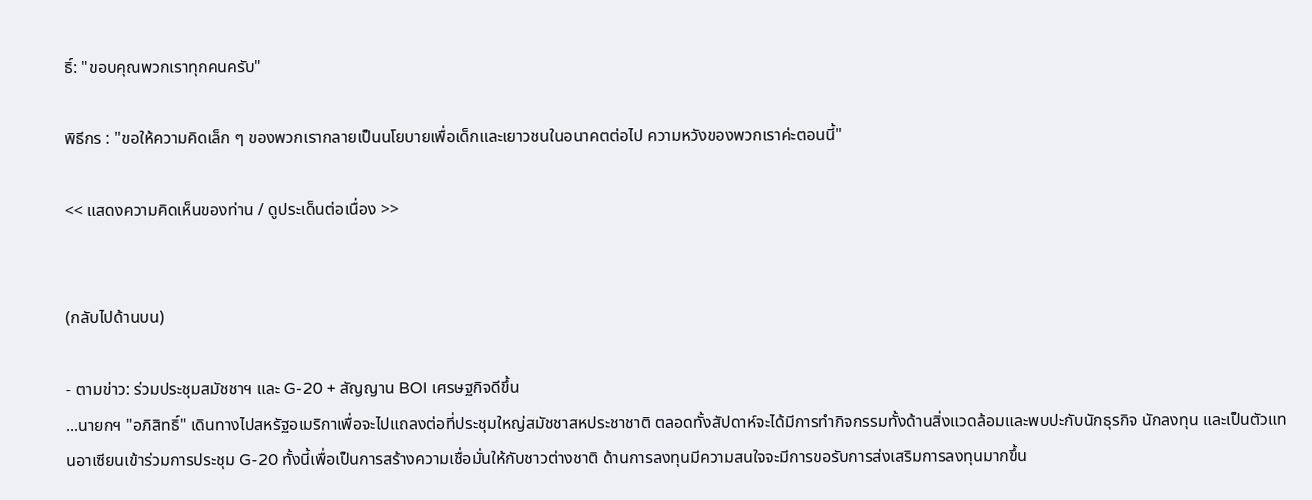ธิ์: "ขอบคุณพวกเราทุกคนครับ"

พิธีกร : "ขอให้ความคิดเล็ก ๆ ของพวกเรากลายเป็นนโยบายเพื่อเด็กและเยาวชนในอนาคตต่อไป ความหวังของพวกเราค่ะตอนนี้"

<< แสดงความคิดเห็นของท่าน / ดูประเด็นต่อเนื่อง >>


(กลับไปด้านบน)

- ตามข่าว: ร่วมประชุมสมัชชาฯ และ G-20 + สัญญาน BOI เศรษฐกิจดีขึ้น
...นายกฯ "อภิสิทธิ์" เดินทางไปสหรัฐอเมริกาเพื่อจะไปแถลงต่อที่ประชุมใหญ่สมัชชาสหประชาชาติ ตลอดทั้งสัปดาห์จะได้มีการทำกิจกรรมทั้งด้านสิ่งแวดล้อมและพบปะกับนักธุรกิจ นักลงทุน และเป็นตัวแทนอาเซียนเข้าร่วมการประชุม G-20 ทั้งนี้เพื่อเป็นการสร้างความเชื่อมั่นให้กับชาวต่างชาติ ด้านการลงทุนมีความสนใจจะมีการขอรับการส่งเสริมการลงทุนมากขึ้น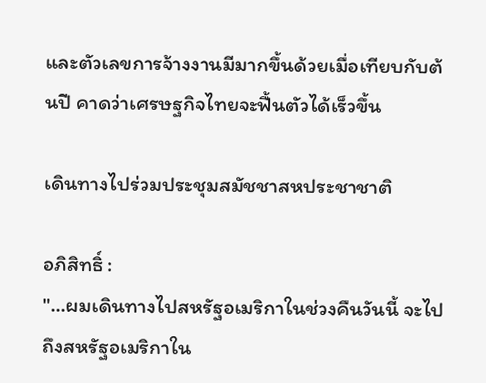และตัวเลขการจ้างงานมีมากขึ้นด้วยเมื่อเทียบกับต้นปี คาดว่าเศรษฐกิจไทยจะฟื้นตัวได้เร็วขึ้น

เดินทางไปร่วมประชุมสมัชชาสหประชาชาติ

อภิสิทธิ์ :
"...ผมเดินทางไปสหรัฐอเมริกาในช่วงคืนวันนี้ จะไปถึงสหรัฐอเมริกาใน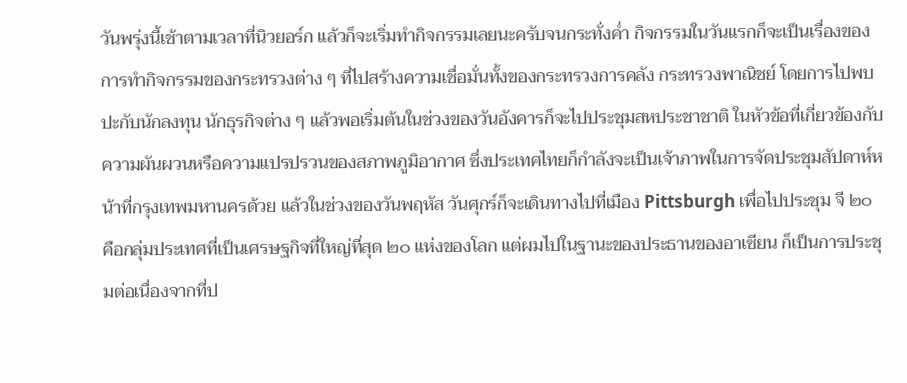วันพรุ่งนี้เช้าตามเวลาที่นิวยอร์ก แล้วก็จะเริ่มทำกิจกรรมเลยนะครับจนกระทั่งค่ำ กิจกรรมในวันแรกก็จะเป็นเรื่องของการทำกิจกรรมของกระทรวงต่าง ๆ ที่ไปสร้างความเชื่อมั่นทั้งของกระทรวงการคลัง กระทรวงพาณิชย์ โดยการไปพบปะกับนักลงทุน นักธุรกิจต่าง ๆ แล้วพอเริ่มต้นในช่วงของวันอังคารก็จะไปประชุมสหประชาชาติ ในหัวข้อที่เกี่ยวข้องกับความผันผวนหรือความแปรปรวนของสภาพภูมิอากาศ ซึ่งประเทศไทยก็กำลังจะเป็นเจ้าภาพในการจัดประชุมสัปดาห์หน้าที่กรุงเทพมหานครด้วย แล้วในช่วงของวันพฤหัส วันศุกร์ก็จะเดินทางไปที่เมือง Pittsburgh เพื่อไปประชุม จี ๒๐ คือกลุ่มประเทศที่เป็นเศรษฐกิจที่ใหญ่ที่สุด ๒๐ แห่งของโลก แต่ผมไปในฐานะของประธานของอาเซียน ก็เป็นการประชุมต่อเนื่องจากที่ป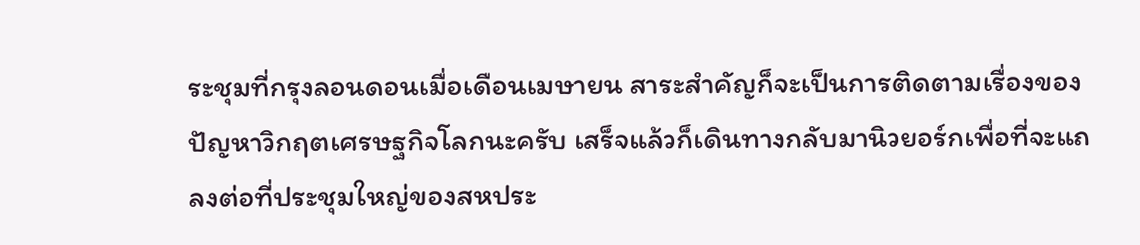ระชุมที่กรุงลอนดอนเมื่อเดือนเมษายน สาระสำคัญก็จะเป็นการติดตามเรื่องของปัญหาวิกฤตเศรษฐกิจโลกนะครับ เสร็จแล้วก็เดินทางกลับมานิวยอร์กเพื่อที่จะแถลงต่อที่ประชุมใหญ่ของสหประ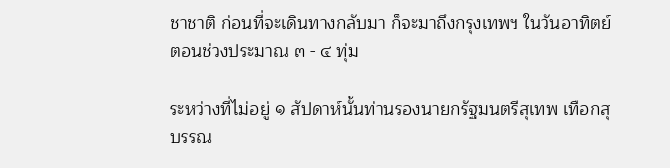ชาชาติ ก่อนที่จะเดินทางกลับมา ก็จะมาถึงกรุงเทพฯ ในวันอาทิตย์ตอนช่วงประมาณ ๓ - ๔ ทุ่ม

ระหว่างที่ไม่อยู่ ๑ สัปดาห์นั้นท่านรองนายกรัฐมนตรีสุเทพ เทือกสุบรรณ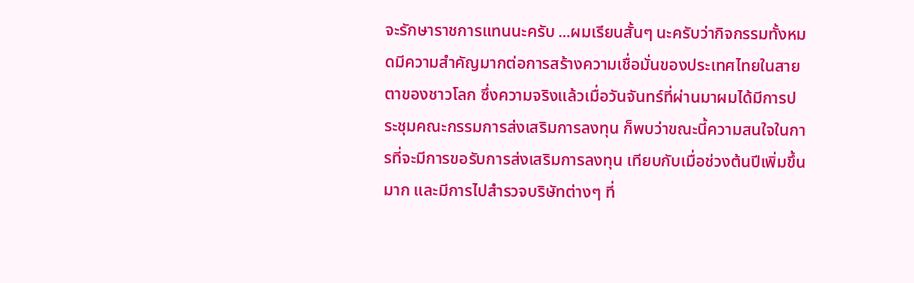จะรักษาราชการแทนนะครับ ...ผมเรียนสั้นๆ นะครับว่ากิจกรรมทั้งหมดมีความสำคัญมากต่อการสร้างความเชื่อมั่นของประเทศไทยในสายตาของชาวโลก ซึ่งความจริงแล้วเมื่อวันจันทร์ที่ผ่านมาผมได้มีการประชุมคณะกรรมการส่งเสริมการลงทุน ก็พบว่าขณะนี้ความสนใจในการที่จะมีการขอรับการส่งเสริมการลงทุน เทียบกับเมื่อช่วงต้นปีเพิ่มขึ้นมาก และมีการไปสำรวจบริษัทต่างๆ ที่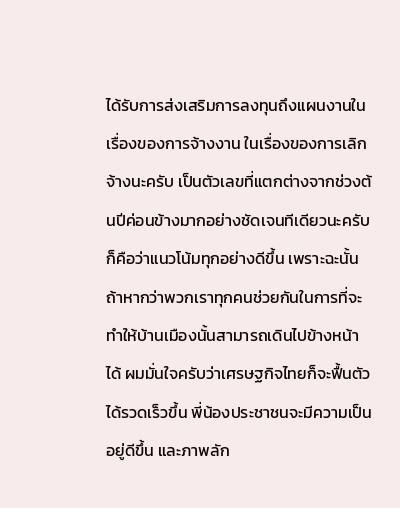ได้รับการส่งเสริมการลงทุนถึงแผนงานในเรื่องของการจ้างงาน ในเรื่องของการเลิกจ้างนะครับ เป็นตัวเลขที่แตกต่างจากช่วงต้นปีค่อนข้างมากอย่างชัดเจนทีเดียวนะครับ ก็คือว่าแนวโน้มทุกอย่างดีขึ้น เพราะฉะนั้นถ้าหากว่าพวกเราทุกคนช่วยกันในการที่จะทำให้บ้านเมืองนั้นสามารถเดินไปข้างหน้าได้ ผมมั่นใจครับว่าเศรษฐกิจไทยก็จะฟื้นตัวได้รวดเร็วขึ้น พี่น้องประชาชนจะมีความเป็นอยู่ดีขึ้น และภาพลัก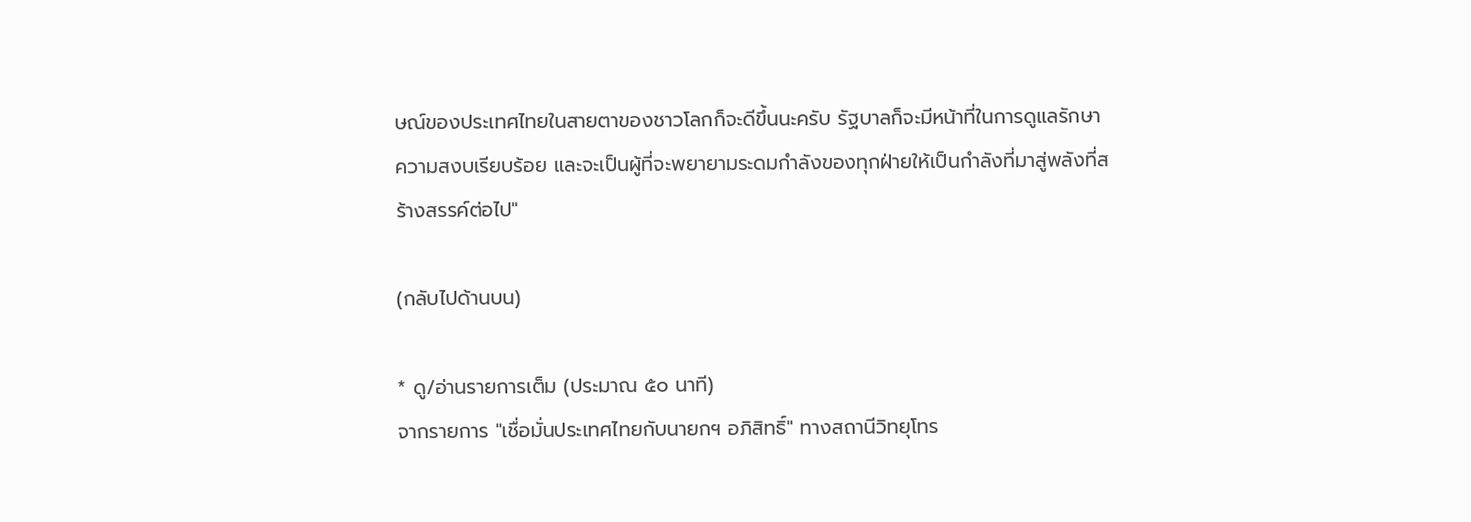ษณ์ของประเทศไทยในสายตาของชาวโลกก็จะดีขึ้นนะครับ รัฐบาลก็จะมีหน้าที่ในการดูแลรักษาความสงบเรียบร้อย และจะเป็นผู้ที่จะพยายามระดมกำลังของทุกฝ่ายให้เป็นกำลังที่มาสู่พลังที่สร้างสรรค์ต่อไป"

(กลับไปด้านบน)

* ดู/อ่านรายการเต็ม (ประมาณ ๕๐ นาที)
จากรายการ "เชื่อมั่นประเทศไทยกับนายกฯ อภิสิทธิ์" ทางสถานีวิทยุโทร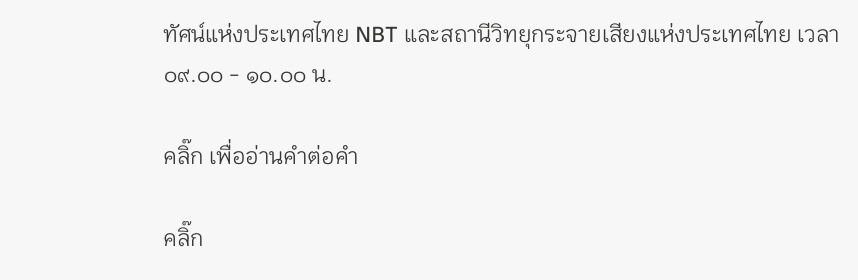ทัศน์แห่งประเทศไทย NBT และสถานีวิทยุกระจายเสียงแห่งประเทศไทย เวลา ๐๙.๐๐ - ๑๐.๐๐ น.

คลิ๊ก เพื่ออ่านคำต่อคำ

คลิ๊ก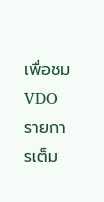เพื่อชม VDO รายการเต็ม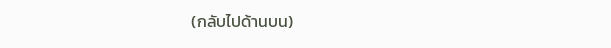(กลับไปด้านบน)